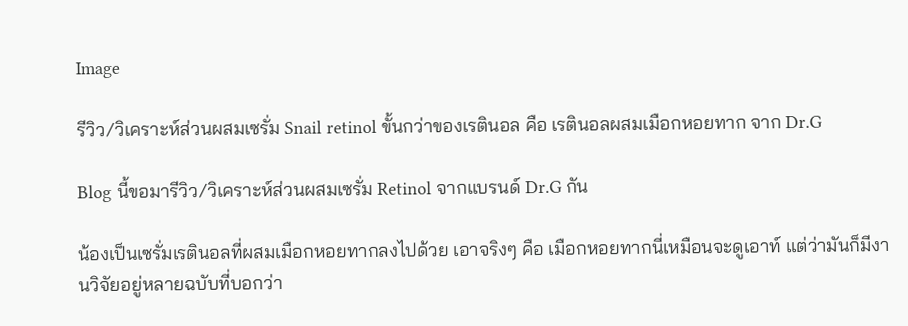Image

รีวิว/วิเคราะห์ส่วนผสมเซรั่ม Snail retinol ขั้นกว่าของเรตินอล คือ เรตินอลผสมเมือกหอยทาก จาก Dr.G

Blog นี้ขอมารีวิว/วิเคราะห์ส่วนผสมเซรั่ม Retinol จากแบรนด์ Dr.G กัน

น้องเป็นเซรั่มเรตินอลที่ผสมเมือกหอยทากลงไปด้วย เอาจริงๆ คือ เมือกหอยทากนี่เหมือนจะดูเอาท์ แต่ว่ามันก็มีงานวิจัยอยู่หลายฉบับที่บอกว่า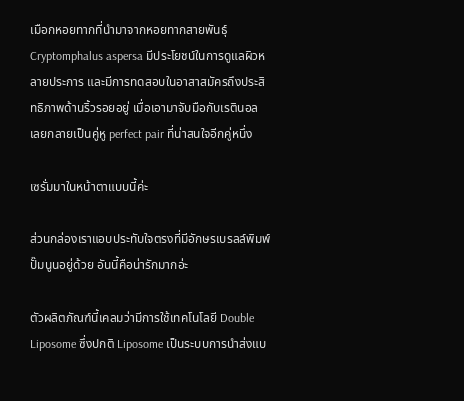เมือกหอยทากที่นำมาจากหอยทากสายพันธุ์ Cryptomphalus aspersa มีประโยชน์ในการดูแลผิวหลายประการ และมีการทดสอบในอาสาสมัครถึงประสิทธิภาพด้านริ้วรอยอยู่ เมื่อเอามาจับมือกับเรตินอล เลยกลายเป็นคู่หู perfect pair ที่น่าสนใจอีกคู่หนึ่ง

เซรั่มมาในหน้าตาแบบนี้ค่ะ

ส่วนกล่องเราแอบประทับใจตรงที่มีอักษรเบรลล์พิมพ์ปั๊มนูนอยู่ด้วย อันนี้คือน่ารักมากอ่ะ

ตัวผลิตภัณฑ์นี้เคลมว่ามีการใช้เทคโนโลยี Double Liposome ซึ่งปกติ Liposome เป็นระบบการนำส่งแบ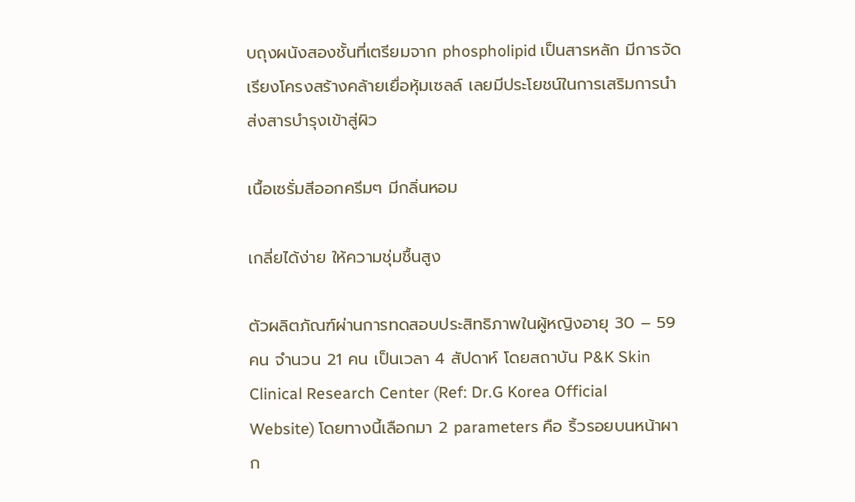บถุงผนังสองชั้นที่เตรียมจาก phospholipid เป็นสารหลัก มีการจัดเรียงโครงสร้างคล้ายเยื่อหุ้มเซลล์ เลยมีประโยชน์ในการเสริมการนำส่งสารบำรุงเข้าสู่ผิว

เนื้อเซรั่มสีออกครีมๆ มีกลิ่นหอม

เกลี่ยได้ง่าย ให้ความชุ่มชื้นสูง

ตัวผลิตภัณฑ์ผ่านการทดสอบประสิทธิภาพในผู้หญิงอายุ 30 – 59 คน จำนวน 21 คน เป็นเวลา 4 สัปดาห์ โดยสถาบัน P&K Skin Clinical Research Center (Ref: Dr.G Korea Official Website) โดยทางนี้เลือกมา 2 parameters คือ ริ้วรอยบนหน้าผาก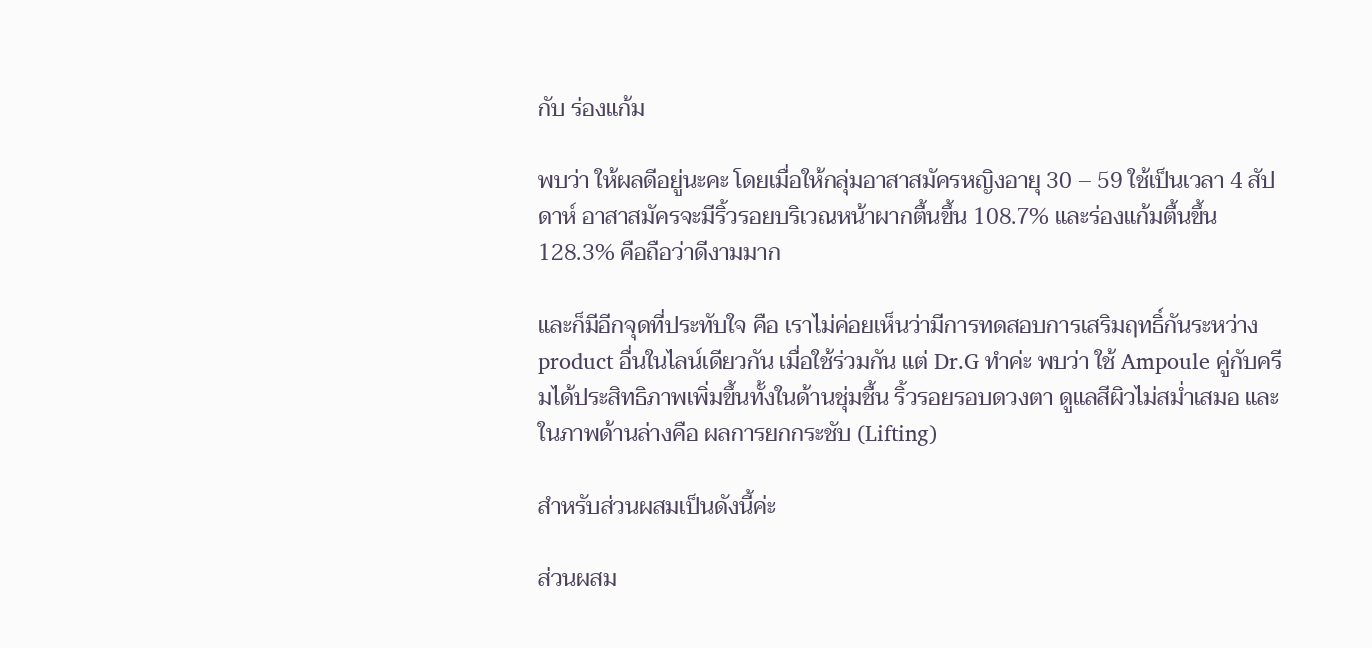กับ ร่องแก้ม

พบว่า ให้ผลดีอยู่นะคะ โดยเมื่อให้กลุ่มอาสาสมัครหญิงอายุ 30 – 59 ใช้เป็นเวลา 4 สัปดาห์ อาสาสมัครจะมีริ้วรอยบริเวณหน้าผากตื้นขึ้น 108.7% และร่องแก้มตื้นขึ้น 128.3% คือถือว่าดีงามมาก

และก็มีอีกจุดที่ประทับใจ คือ เราไม่ค่อยเห็นว่ามีการทดสอบการเสริมฤทธิ์กันระหว่าง product อื่นในไลน์เดียวกัน เมื่อใช้ร่วมกัน แต่ Dr.G ทำค่ะ พบว่า ใช้ Ampoule คู่กับครีมได้ประสิทธิภาพเพิ่มขึ้นทั้งในด้านชุ่มชื้น ริ้วรอยรอบดวงตา ดูแลสีผิวไม่สม่ำเสมอ และในภาพด้านล่างคือ ผลการยกกระชับ (Lifting)

สำหรับส่วนผสมเป็นดังนี้ค่ะ

ส่วนผสม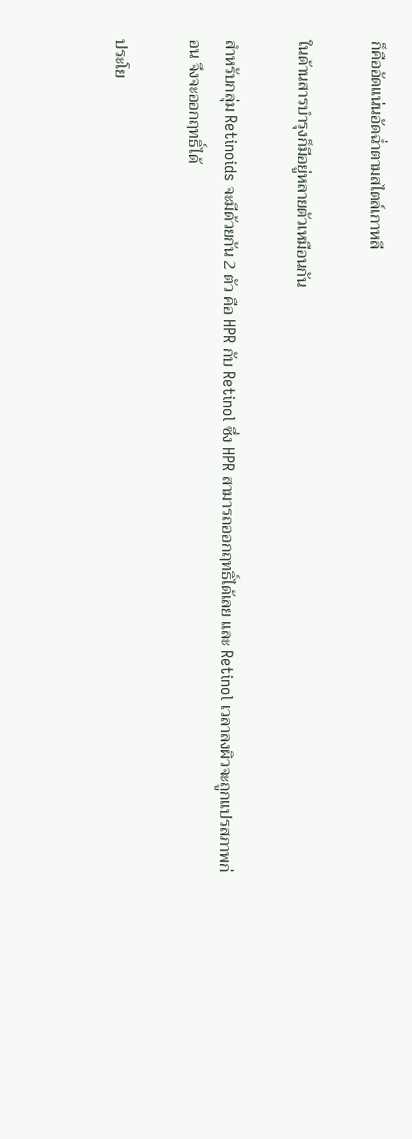ก็คืออัดแน่นอัดฉ่ำตามสไตล์เกาหลี

ในด้านสารบำรุงก็มีอยู่หลายตัวเหมือนกัน

สำหรับกลุ่ม Retinoids จะมีด้วยกัน 2 ตัว คือ HPR กับ Retinol ซึ่ง HPR สามารถออกฤทธิ์ได้เลย และ Retinol เวลาลงผิวจะถูกแปรสภาพก่อน จึงจะออกฤทธิ์ได้

ประโย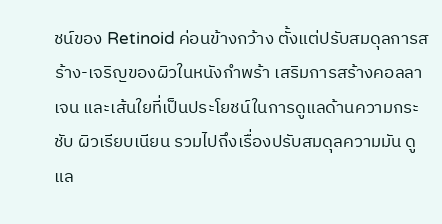ชน์ของ Retinoid ค่อนข้างกว้าง ตั้งแต่ปรับสมดุลการสร้าง-เจริญของผิวในหนังกำพร้า เสริมการสร้างคอลลาเจน และเส้นใยที่เป็นประโยชน์ในการดูแลด้านความกระชับ ผิวเรียบเนียน รวมไปถึงเรื่องปรับสมดุลความมัน ดูแล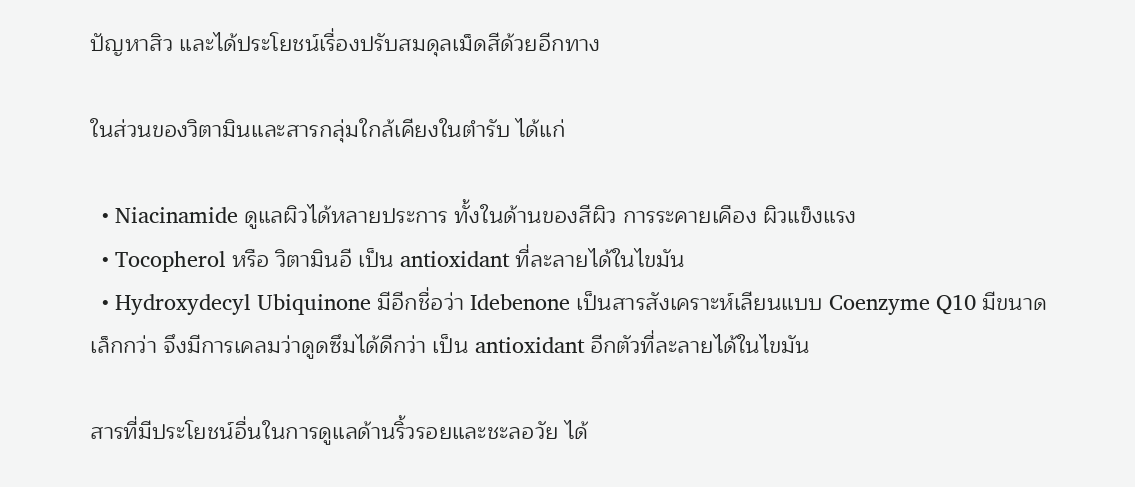ปัญหาสิว และได้ประโยชน์เรื่องปรับสมดุลเม็ดสีด้วยอีกทาง

ในส่วนของวิตามินและสารกลุ่มใกล้เคียงในตำรับ ได้แก่

  • Niacinamide ดูแลผิวได้หลายประการ ทั้งในด้านของสีผิว การระคายเคือง ผิวแข็งแรง
  • Tocopherol หรือ วิตามินอี เป็น antioxidant ที่ละลายได้ในไขมัน
  • Hydroxydecyl Ubiquinone มีอีกชื่อว่า Idebenone เป็นสารสังเคราะห์เลียนแบบ Coenzyme Q10 มีขนาดเล็กกว่า จึงมีการเคลมว่าดูดซึมได้ดีกว่า เป็น antioxidant อีกตัวที่ละลายได้ในไขมัน

สารที่มีประโยชน์อื่นในการดูแลด้านริ้วรอยและชะลอวัย ได้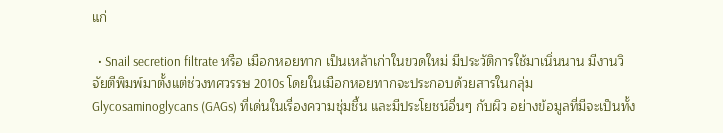แก่

  • Snail secretion filtrate หรือ เมือกหอยทาก เป็นเหล้าเก่าในขวดใหม่ มีประวัติการใช้มาเนิ่นนาน มีงานวิจัยตีพิมพ์มาตั้งแต่ช่วงทศวรรษ 2010s โดยในเมือกหอยทากจะประกอบด้วยสารในกลุ่ม Glycosaminoglycans (GAGs) ที่เด่นในเรื่องความชุ่มชื้น และมีประโยชน์อื่นๆ กับผิว อย่างข้อมูลที่มีจะเป็นทั้ง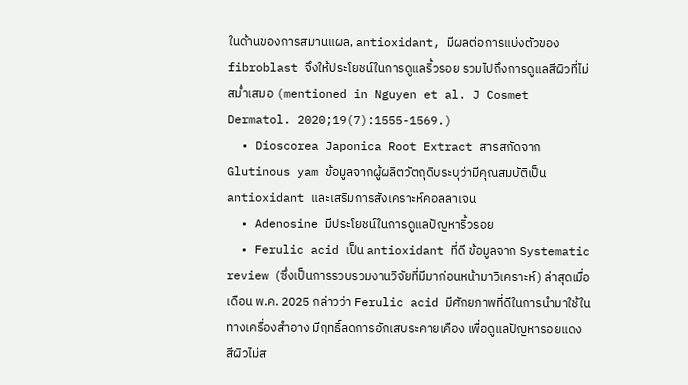ในด้านของการสมานแผล, antioxidant, มีผลต่อการแบ่งตัวของ fibroblast จึงให้ประโยชน์ในการดูแลริ้วรอย รวมไปถึงการดูแลสีผิวที่ไม่สม่ำเสมอ (mentioned in Nguyen et al. J Cosmet Dermatol. 2020;19(7):1555-1569.)
  • Dioscorea Japonica Root Extract สารสกัดจาก Glutinous yam ข้อมูลจากผู้ผลิตวัตถุดิบระบุว่ามีคุณสมบัติเป็น antioxidant และเสริมการสังเคราะห์คอลลาเจน
  • Adenosine มีประโยชน์ในการดูแลปัญหาริ้วรอย
  • Ferulic acid เป็น antioxidant ที่ดี ข้อมูลจาก Systematic review (ซึ่งเป็นการรวบรวมงานวิจัยที่มีมาก่อนหน้ามาวิเคราะห์) ล่าสุดเมื่อเดือน พ.ค. 2025 กล่าวว่า Ferulic acid มีศักยภาพที่ดีในการนำมาใช้ในทางเครื่องสำอาง มีฤทธิ์ลดการอักเสบระคายเคือง เพื่อดูแลปัญหารอยแดง สีผิวไม่ส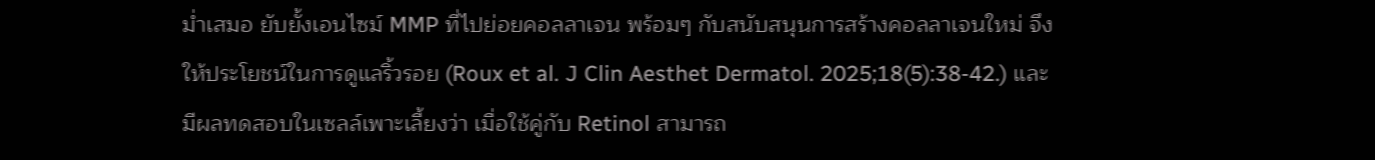ม่ำเสมอ ยับยั้งเอนไซม์ MMP ที่ไปย่อยคอลลาเจน พร้อมๆ กับสนับสนุนการสร้างคอลลาเจนใหม่ จึงให้ประโยชน์ในการดูแลริ้วรอย (Roux et al. J Clin Aesthet Dermatol. 2025;18(5):38-42.) และมีผลทดสอบในเซลล์เพาะเลี้ยงว่า เมื่อใช้คู่กับ Retinol สามารถ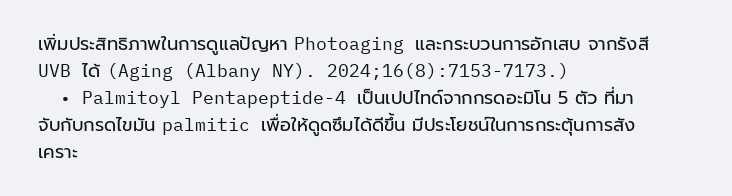เพิ่มประสิทธิภาพในการดูแลปัญหา Photoaging และกระบวนการอักเสบ จากรังสี UVB ได้ (Aging (Albany NY). 2024;16(8):7153-7173.)
  • Palmitoyl Pentapeptide-4 เป็นเปปไทด์จากกรดอะมิโน 5 ตัว ที่มาจับกับกรดไขมัน palmitic เพื่อให้ดูดซึมได้ดีขึ้น มีประโยชน์ในการกระตุ้นการสังเคราะ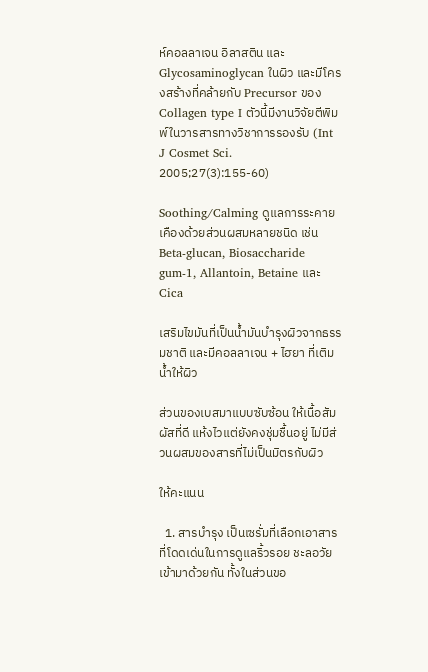ห์คอลลาเจน อิลาสติน และ Glycosaminoglycan ในผิว และมีโครงสร้างที่คล้ายกับ Precursor ของ Collagen type I ตัวนี้มีงานวิจัยตีพิมพ์ในวารสารทางวิชาการรองรับ (Int J Cosmet Sci. 2005;27(3):155-60)

Soothing/Calming ดูแลการระคายเคืองด้วยส่วนผสมหลายชนิด เช่น Beta-glucan, Biosaccharide gum-1, Allantoin, Betaine และ Cica

เสริมไขมันที่เป็นน้ำมันบำรุงผิวจากธรรมชาติ และมีคอลลาเจน + ไฮยา ที่เติมน้ำให้ผิว

ส่วนของเบสมาแบบซับซ้อน ให้เนื้อสัมผัสที่ดี แห้งไวแต่ยังคงชุ่มชื้นอยู่ ไม่มีส่วนผสมของสารที่ไม่เป็นมิตรกับผิว

ให้คะแนน

  1. สารบำรุง เป็นเซรั่มที่เลือกเอาสารที่โดดเด่นในการดูแลริ้วรอย ชะลอวัย เข้ามาด้วยกัน ทั้งในส่วนขอ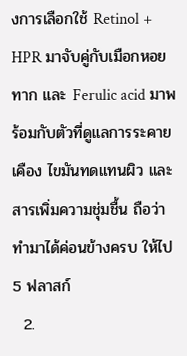งการเลือกใช้ Retinol + HPR มาจับคู่กับเมือกหอยทาก และ Ferulic acid มาพร้อมกับตัวที่ดูแลการระคายเคือง ไขมันทดแทนผิว และสารเพิ่มความชุ่มชื้น ถือว่าทำมาได้ค่อนข้างครบ ให้ไป 5 ฟลาสก์
  2.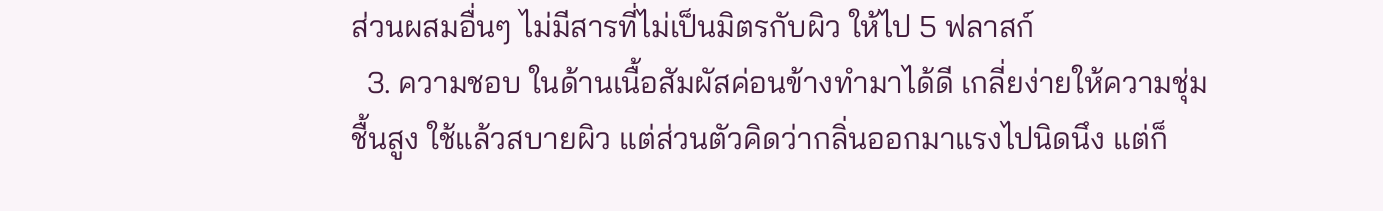ส่วนผสมอื่นๆ ไม่มีสารที่ไม่เป็นมิตรกับผิว ให้ไป 5 ฟลาสก์
  3. ความชอบ ในด้านเนื้อสัมผัสค่อนข้างทำมาได้ดี เกลี่ยง่ายให้ความชุ่มชื้นสูง ใช้แล้วสบายผิว แต่ส่วนตัวคิดว่ากลิ่นออกมาแรงไปนิดนึง แต่ก็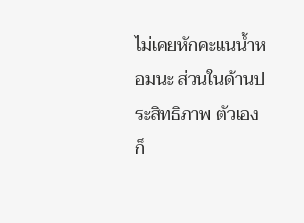ไม่เคยหักคะแนน้ำหอมนะ ส่วนในด้านประสิทธิภาพ ตัวเองก็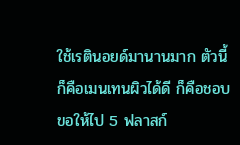ใช้เรตินอยด์มานานมาก ตัวนี้ก็คือเมนเทนผิวได้ดี ก็คือชอบ ขอให้ไป 5 ฟลาสก์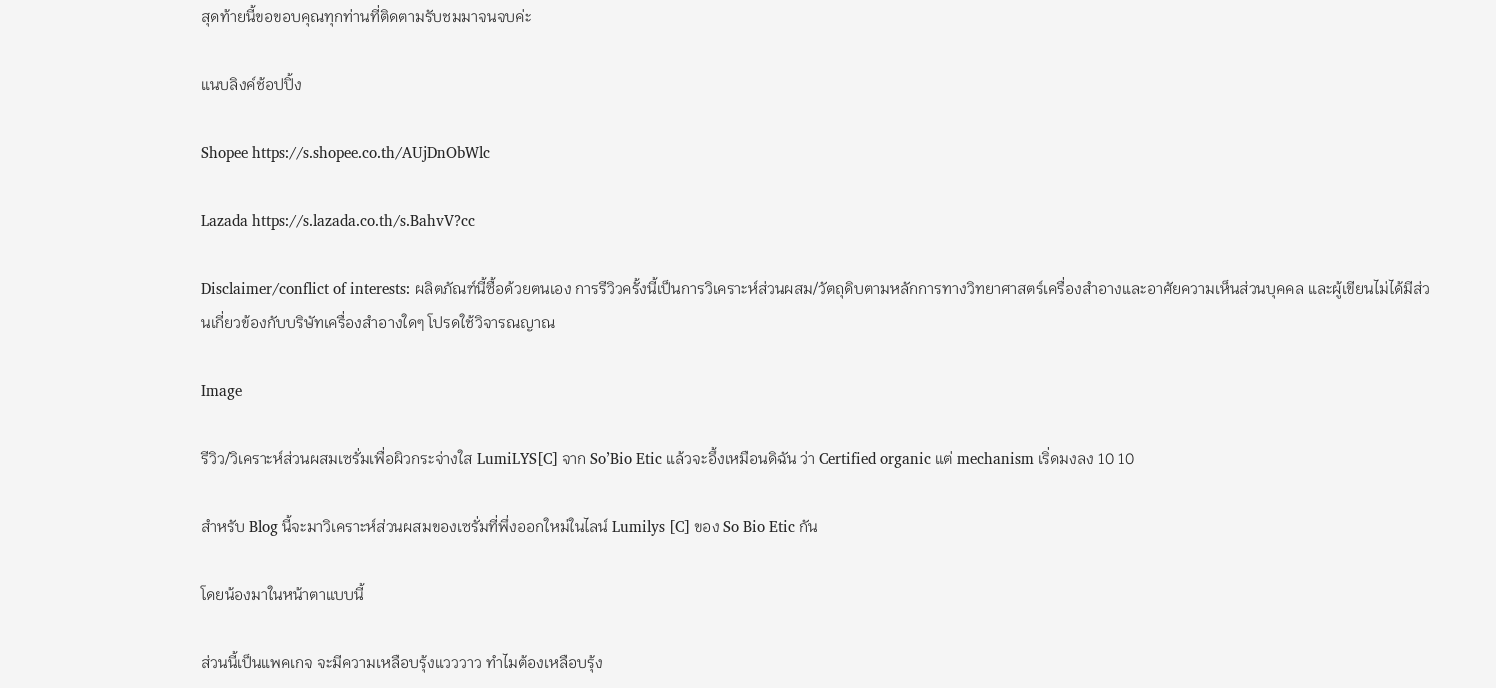สุดท้ายนี้ขอขอบคุณทุกท่านที่ติดตามรับชมมาจนจบค่ะ

แนบลิงค์ช้อปปิ้ง

Shopee https://s.shopee.co.th/AUjDnObWlc

Lazada https://s.lazada.co.th/s.BahvV?cc

Disclaimer/conflict of interests: ผลิตภัณฑ์นี้ซื้อด้วยตนเอง การรีวิวครั้งนี้เป็นการวิเคราะห์ส่วนผสม/วัตถุดิบตามหลักการทางวิทยาศาสตร์เครื่องสำอางและอาศัยความเห็นส่วนบุคคล และผู้เขียนไม่ได้มีส่วนเกี่ยวข้องกับบริษัทเครื่องสำอางใดๆ โปรดใช้วิจารณญาณ

Image

รีวิว/วิเคราะห์ส่วนผสมเซรั่มเพื่อผิวกระจ่างใส LumiLYS[C] จาก So’Bio Etic แล้วจะอึ้งเหมือนดิฉัน ว่า Certified organic แต่ mechanism เริ่ดมงลง 10 10

สำหรับ Blog นี้จะมาวิเคราะห์ส่วนผสมของเซรั่มที่พึ่งออกใหม่ในไลน์ Lumilys [C] ของ So Bio Etic กัน

โดยน้องมาในหน้าตาแบบนี้

ส่วนนี้เป็นแพคเกจ จะมีความเหลือบรุ้งแวววาว ทำไมต้องเหลือบรุ้ง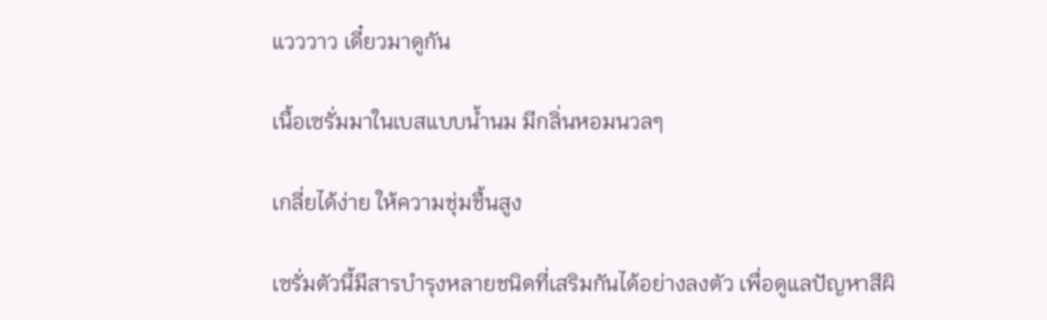แวววาว เดี๋ยวมาดูกัน

เนื้อเซรั่มมาในเบสแบบน้ำนม มีกลิ่นหอมนวลๆ

เกลี่ยได้ง่าย ให้ความชุ่มชื้นสูง

เซรั่มตัวนี้มีสารบำรุงหลายชนิดที่เสริมกันได้อย่างลงตัว เพื่อดูแลปัญหาสีผิ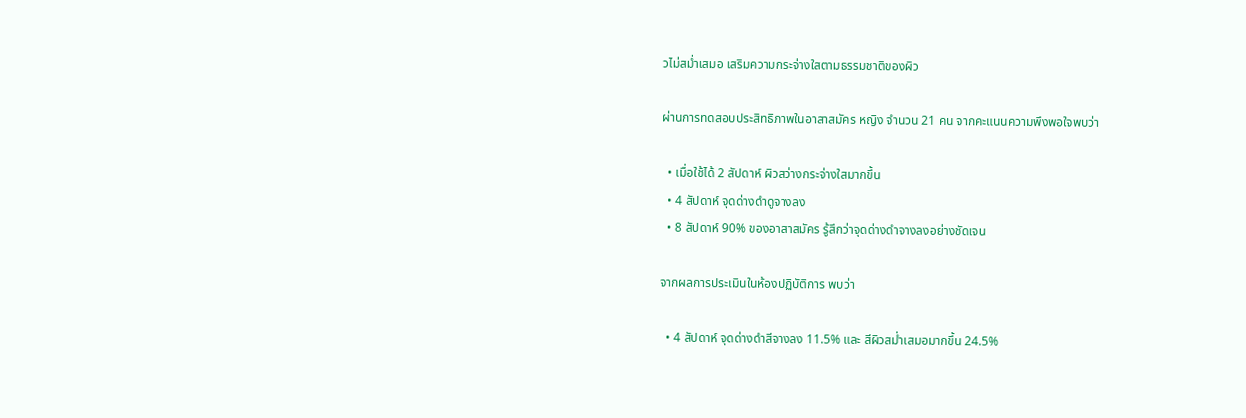วไม่สม่ำเสมอ เสริมความกระจ่างใสตามธรรมชาติของผิว

ผ่านการทดสอบประสิทธิภาพในอาสาสมัคร หญิง จำนวน 21 คน จากคะแนนความพึงพอใจพบว่า

  • เมื่อใช้ได้ 2 สัปดาห์ ผิวสว่างกระจ่างใสมากขึ้น
  • 4 สัปดาห์ จุดด่างดำดูจางลง
  • 8 สัปดาห์ 90% ของอาสาสมัคร รู้สึกว่าจุดด่างดำจางลงอย่างชัดเจน

จากผลการประเมินในห้องปฏิบัติการ พบว่า

  • 4 สัปดาห์ จุดด่างดำสีจางลง 11.5% และ สีผิวสม่ำเสมอมากขึ้น 24.5%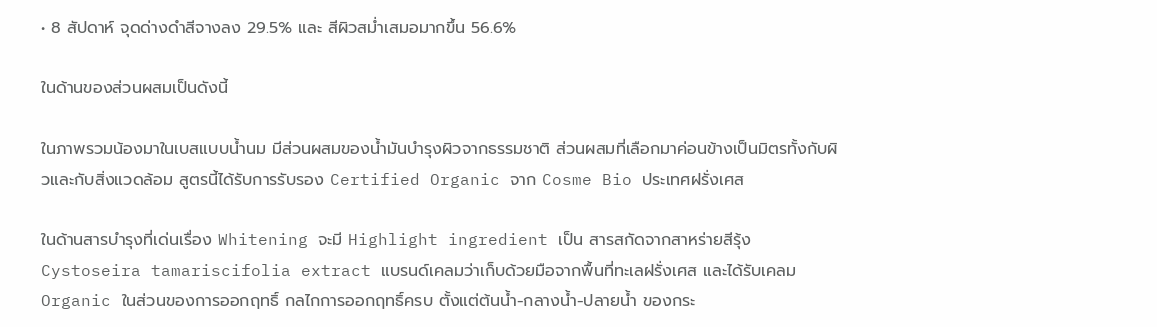• 8 สัปดาห์ จุดด่างดำสีจางลง 29.5% และ สีผิวสม่ำเสมอมากขึ้น 56.6%

ในด้านของส่วนผสมเป็นดังนี้

ในภาพรวมน้องมาในเบสแบบน้ำนม มีส่วนผสมของน้ำมันบำรุงผิวจากธรรมชาติ ส่วนผสมที่เลือกมาค่อนข้างเป็นมิตรทั้งกับผิวและกับสิ่งแวดล้อม สูตรนี้ได้รับการรับรอง Certified Organic จาก Cosme Bio ประเทศฝรั่งเศส

ในด้านสารบำรุงที่เด่นเรื่อง Whitening จะมี Highlight ingredient เป็น สารสกัดจากสาหร่ายสีรุ้ง Cystoseira tamariscifolia extract แบรนด์เคลมว่าเก็บด้วยมือจากพื้นที่ทะเลฝรั่งเศส และได้รับเคลม Organic ในส่วนของการออกฤทธิ์ กลไกการออกฤทธิ์ครบ ตั้งแต่ต้นน้ำ-กลางน้ำ-ปลายน้ำ ของกระ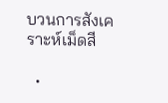บวนการสังเคราะห์เม็ดสี

  •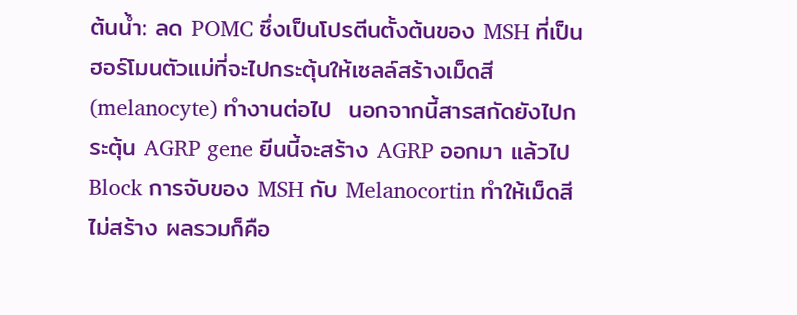ต้นน้ำ: ลด POMC ซึ่งเป็นโปรตีนตั้งต้นของ MSH ที่เป็นฮอร์โมนตัวแม่ที่จะไปกระตุ้นให้เซลล์สร้างเม็ดสี (melanocyte) ทำงานต่อไป  นอกจากนี้สารสกัดยังไปกระตุ้น AGRP gene ยีนนี้จะสร้าง AGRP ออกมา แล้วไป Block การจับของ MSH กับ Melanocortin ทำให้เม็ดสีไม่สร้าง ผลรวมก็คือ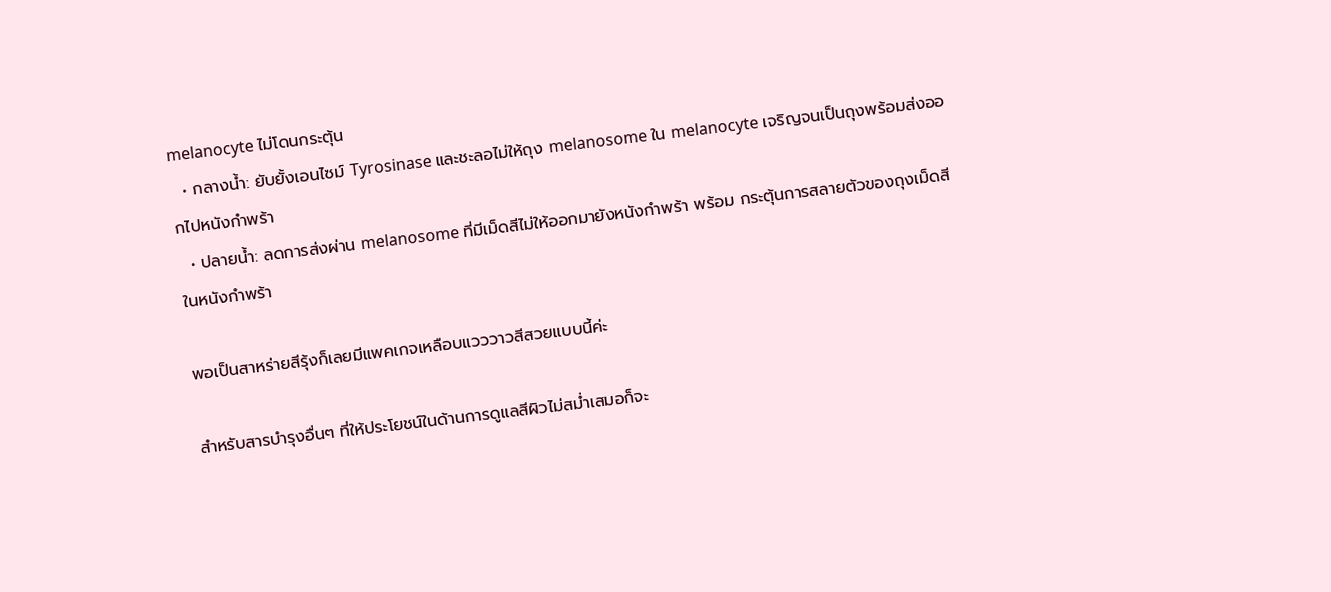melanocyte ไม่โดนกระตุ้น
  • กลางน้ำ: ยับยั้งเอนไซม์ Tyrosinase และชะลอไม่ให้ถุง melanosome ใน melanocyte เจริญจนเป็นถุงพร้อมส่งออกไปหนังกำพร้า
  • ปลายน้ำ: ลดการส่งผ่าน melanosome ที่มีเม็ดสีไม่ให้ออกมายังหนังกำพร้า พร้อม กระตุ้นการสลายตัวของถุงเม็ดสีในหนังกำพร้า

พอเป็นสาหร่ายสีรุ้งก็เลยมีแพคเกจเหลือบแวววาวสีสวยแบบนี้ค่ะ

สำหรับสารบำรุงอื่นๆ ที่ให้ประโยชน์ในด้านการดูแลสีผิวไม่สม่ำเสมอก็จะ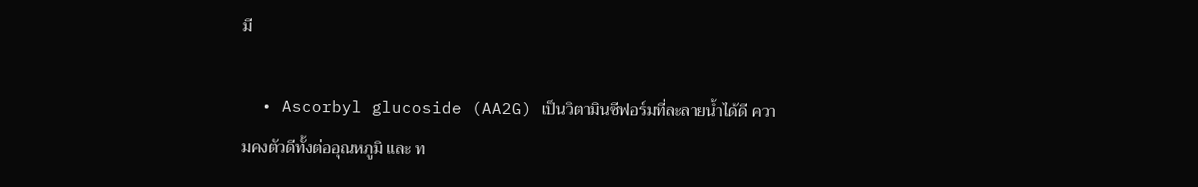มี

  • Ascorbyl glucoside (AA2G) เป็นวิตามินซีฟอร์มที่ละลายน้ำได้ดี ความคงตัวดีทั้งต่ออุณหภูมิ และ ท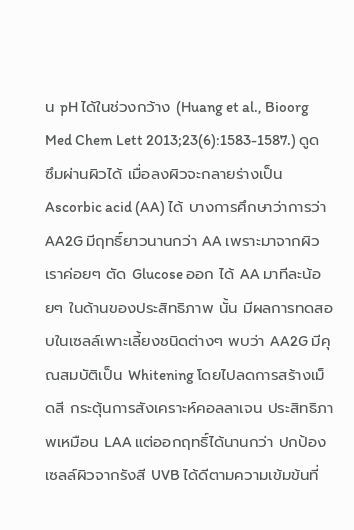น pH ได้ในช่วงกว้าง (Huang et al., Bioorg Med Chem Lett 2013;23(6):1583-1587.) ดูดซึมผ่านผิวได้ เมื่อลงผิวจะกลายร่างเป็น Ascorbic acid (AA) ได้ บางการศึกษาว่าการว่า AA2G มีฤทธิ์ยาวนานกว่า AA เพราะมาจากผิวเราค่อยๆ ตัด Glucose ออก ได้ AA มาทีละน้อยๆ ในด้านของประสิทธิภาพ นั้น มีผลการทดสอบในเซลล์เพาะเลี้ยงชนิดต่างๆ พบว่า AA2G มีคุณสมบัติเป็น Whitening โดยไปลดการสร้างเม็ดสี กระตุ้นการสังเคราะห์คอลลาเจน ประสิทธิภาพเหมือน LAA แต่ออกฤทธิ์ได้นานกว่า ปกป้องเซลล์ผิวจากรังสี UVB ได้ดีตามความเข้มข้นที่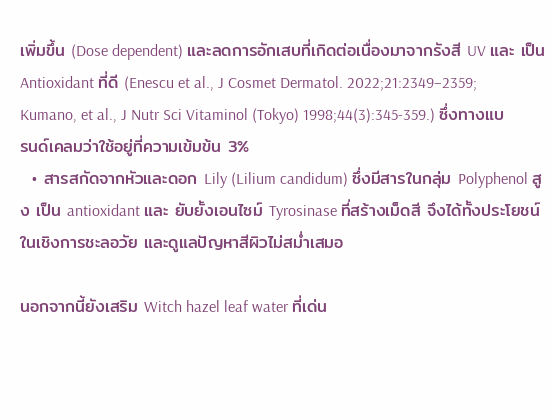เพิ่มขึ้น (Dose dependent) และลดการอักเสบที่เกิดต่อเนื่องมาจากรังสี UV และ เป็น Antioxidant ที่ดี (Enescu et al., J Cosmet Dermatol. 2022;21:2349–2359; Kumano, et al., J Nutr Sci Vitaminol (Tokyo) 1998;44(3):345-359.) ซึ่งทางแบรนด์เคลมว่าใช้อยู่ที่ความเข้มข้น 3%
  • สารสกัดจากหัวและดอก Lily (Lilium candidum) ซึ่งมีสารในกลุ่ม Polyphenol สูง เป็น antioxidant และ ยับยั้งเอนไซม์ Tyrosinase ที่สร้างเม็ดสี จึงได้ทั้งประโยชน์ในเชิงการชะลอวัย และดูแลปัญหาสีผิวไม่สม่ำเสมอ

นอกจากนี้ยังเสริม Witch hazel leaf water ที่เด่น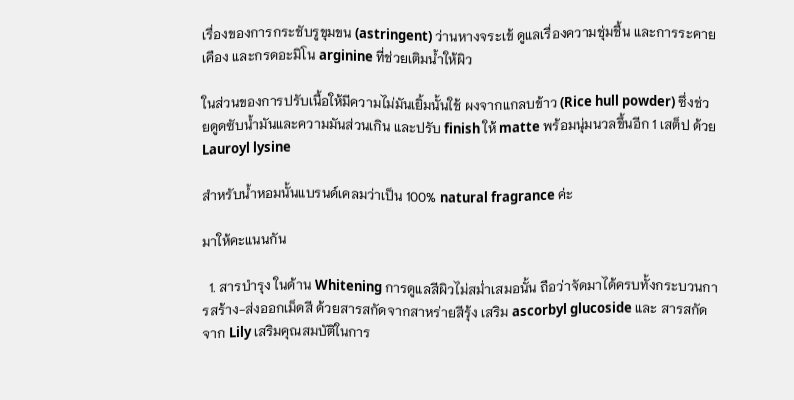เรื่องของการกระชับรูขุมขน (astringent) ว่านหางจระเข้ ดูแลเรื่องความชุ่มชื้น และการระคายเคือง และกรดอะมิโน arginine ที่ช่วยเติมน้ำให้ผิว

ในส่วนของการปรับเนื้อให้มีความไม่มันเยิ้มนั้นใช้ ผงจากแกลบข้าว (Rice hull powder) ซึ่งช่วยดูดซับน้ำมันและความมันส่วนเกิน และปรับ finish ให้ matte พร้อมนุ่มนวลขึ้นอีก 1 เสต็ป ด้วย Lauroyl lysine

สำหรับน้ำหอมนั้นแบรนด์เคลมว่าเป็น 100% natural fragrance ค่ะ

มาให้คะแนนกัน

  1. สารบำรุง ในด้าน Whitening การดูแลสีผิวไม่สม่ำเสมอนั้น ถือว่าจัดมาได้ครบทั้งกระบวนการสร้าง-ส่งออกเม็ดสี ด้วยสารสกัดจากสาหร่ายสีรุ้ง เสริม ascorbyl glucoside และ สารสกัดจาก Lily เสริมคุณสมบัติในการ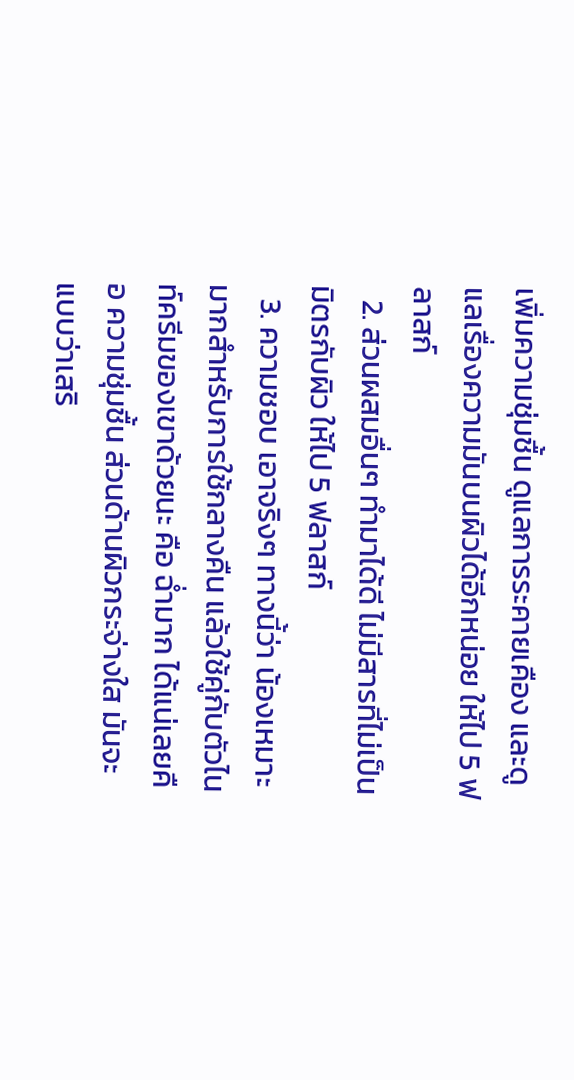เพิ่มความชุ่มชื้น ดูแลการระคายเคือง และดูแลเรื่องความมันบนผิวได้อีกหน่อย ให้ไป 5 ฟลาสก์
  2. ส่วนผสมอื่นๆ ทำมาได้ดี ไม่มีสารที่ไม่เป็นมิตรกับผิว ให้ไป 5 ฟลาสก์
  3. ความชอบ เอาจริงๆ ทางนี้ว่า น้องเหมาะมากสำหรับการใช้กลางคืน แล้วใช้คู่กับตัวไนท์ครีมของเขาด้วยนะ คือ ฉ่ำมาก ได้แน่เลยคือ ความชุ่มชื้น ส่วนด้านผิวกระจ่างใส มันจะแบบว่าเสริ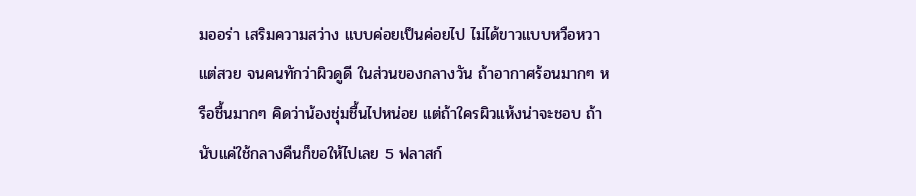มออร่า เสริมความสว่าง แบบค่อยเป็นค่อยไป ไม่ได้ขาวแบบหวือหวา แต่สวย จนคนทักว่าผิวดูดี ในส่วนของกลางวัน ถ้าอากาศร้อนมากๆ หรือชื้นมากๆ คิดว่าน้องชุ่มชื้นไปหน่อย แต่ถ้าใครผิวแห้งน่าจะชอบ ถ้านับแค่ใช้กลางคืนก็ขอให้ไปเลย 5 ฟลาสก์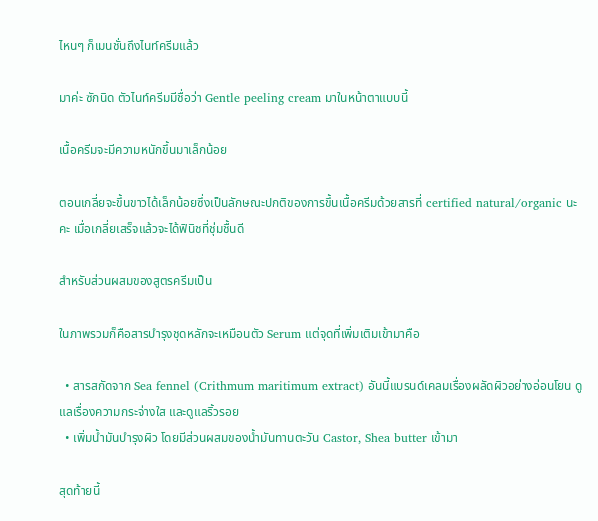ไหนๆ ก็เมนชั่นถึงไนท์ครีมแล้ว

มาค่ะ ซักนิด ตัวไนท์ครีมมีชื่อว่า Gentle peeling cream มาในหน้าตาแบบนี้

เนื้อครีมจะมีความหนักขึ้นมาเล็กน้อย

ตอนเกลี่ยจะขึ้นขาวได้เล็กน้อยซึ่งเป็นลักษณะปกติของการขึ้นเนื้อครีมด้วยสารที่ certified natural/organic นะคะ เมื่อเกลี่ยเสร็จแล้วจะได้ฟินิชที่ชุ่มชื้นดี

สำหรับส่วนผสมของสูตรครีมเป็น

ในภาพรวมก็คือสารบำรุงชุดหลักจะเหมือนตัว Serum แต่จุดที่เพิ่มเติมเข้ามาคือ

  • สารสกัดจาก Sea fennel (Crithmum maritimum extract) อันนี้แบรนด์เคลมเรื่องผลัดผิวอย่างอ่อนโยน ดูแลเรื่องความกระจ่างใส และดูแลริ้วรอย
  • เพิ่มน้ำมันบำรุงผิว โดยมีส่วนผสมของน้ำมันทานตะวัน Castor, Shea butter เข้ามา

สุดท้ายนี้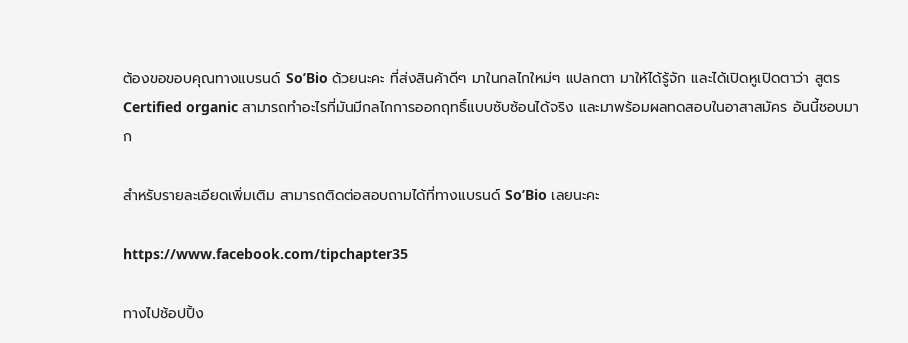ต้องขอขอบคุณทางแบรนด์ So’Bio ด้วยนะคะ ที่ส่งสินค้าดีๆ มาในกลไกใหม่ๆ แปลกตา มาให้ได้รู้จัก และได้เปิดหูเปิดตาว่า สูตร Certified organic สามารถทำอะไรที่มันมีกลไกการออกฤทธิ์แบบซับซ้อนได้จริง และมาพร้อมผลทดสอบในอาสาสมัคร อันนี้ชอบมาก

สำหรับรายละเอียดเพิ่มเติม สามารถติดต่อสอบถามได้ที่ทางแบรนด์ So’Bio เลยนะคะ

https://www.facebook.com/tipchapter35

ทางไปช้อปปิ้ง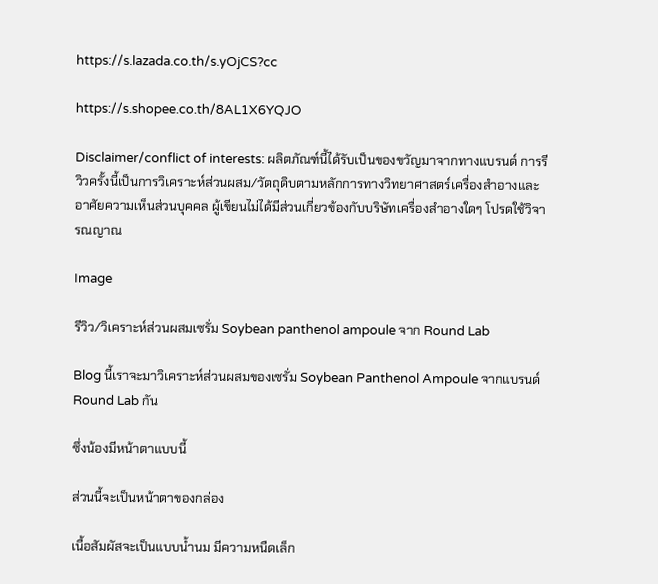https://s.lazada.co.th/s.yOjCS?cc

https://s.shopee.co.th/8AL1X6YQJO

Disclaimer/conflict of interests: ผลิตภัณฑ์นี้ได้รับเป็นของขวัญมาจากทางแบรนด์ การรีวิวครั้งนี้เป็นการวิเคราะห์ส่วนผสม/วัตถุดิบตามหลักการทางวิทยาศาสตร์เครื่องสำอางและอาศัยความเห็นส่วนบุคคล ผู้เขียนไม่ได้มีส่วนเกี่ยวข้องกับบริษัทเครื่องสำอางใดๆ โปรดใช้วิจารณญาณ

Image

รีวิว/วิเคราะห์ส่วนผสมเซรั่ม Soybean panthenol ampoule จาก Round Lab

Blog นี้เราจะมาวิเคราะห์ส่วนผสมของเซรั่ม Soybean Panthenol Ampoule จากแบรนด์ Round Lab กัน

ซึ่งน้องมีหน้าตาแบบนี้

ส่วนนี้จะเป็นหน้าตาของกล่อง

เนื้อสัมผัสจะเป็นแบบน้ำนม มีความหนืดเล็ก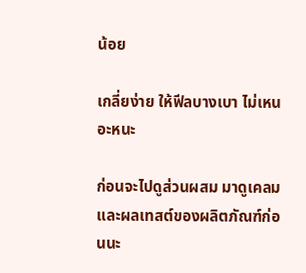น้อย

เกลี่ยง่าย ให้ฟีลบางเบา ไม่เหนอะหนะ

ก่อนจะไปดูส่วนผสม มาดูเคลม และผลเทสต์ของผลิตภัณฑ์ก่อนนะ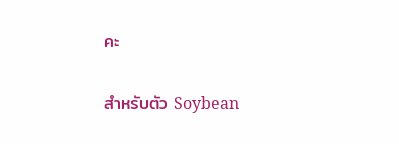คะ

สำหรับตัว Soybean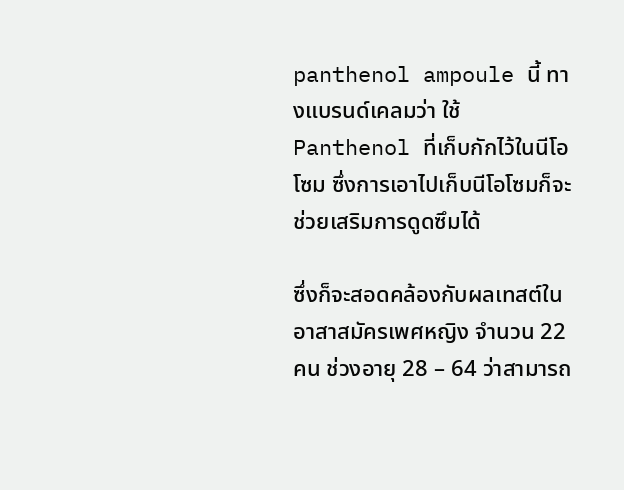panthenol ampoule นี้ ทางแบรนด์เคลมว่า ใช้ Panthenol ที่เก็บกักไว้ในนีโอโซม ซึ่งการเอาไปเก็บนีโอโซมก็จะช่วยเสริมการดูดซึมได้

ซึ่งก็จะสอดคล้องกับผลเทสต์ในอาสาสมัครเพศหญิง จำนวน 22 คน ช่วงอายุ 28 – 64 ว่าสามารถ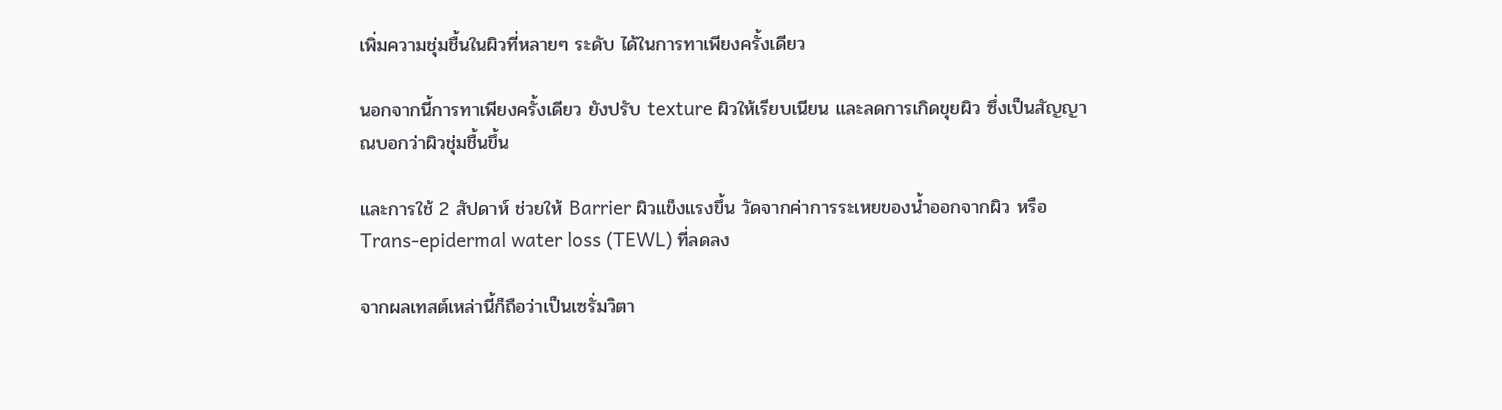เพิ่มความชุ่มชื้นในผิวที่หลายๆ ระดับ ได้ในการทาเพียงครั้งเดียว

นอกจากนี้การทาเพียงครั้งเดียว ยังปรับ texture ผิวให้เรียบเนียน และลดการเกิดขุยผิว ซึ่งเป็นสัญญาณบอกว่าผิวชุ่มชื้นขึ้น

และการใช้ 2 สัปดาห์ ช่วยให้ Barrier ผิวแข็งแรงขึ้น วัดจากค่าการระเหยของน้ำออกจากผิว หรือ Trans-epidermal water loss (TEWL) ที่ลดลง

จากผลเทสต์เหล่านี้ก็ถือว่าเป็นเซรั่มวิตา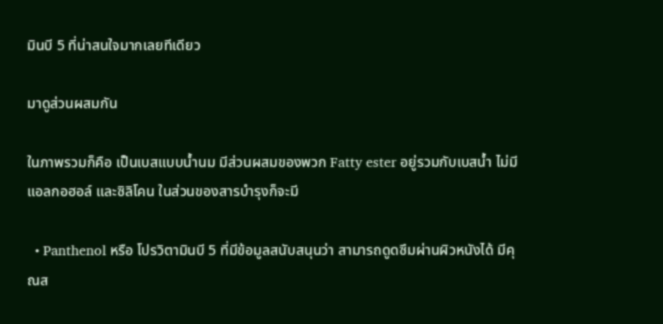มินบี 5 ที่น่าสนใจมากเลยทีเดียว

มาดูส่วนผสมกัน

ในภาพรวมก็คือ เป็นเบสแบบน้ำนม มีส่วนผสมของพวก Fatty ester อยู่รวมกับเบสน้ำ ไม่มีแอลกอฮอล์ และซิลิโคน ในส่วนของสารบำรุงก็จะมี

  • Panthenol หรือ โปรวิตามินบี 5 ที่มีข้อมูลสนับสนุนว่า สามารถดูดซึมผ่านผิวหนังได้ มีคุณส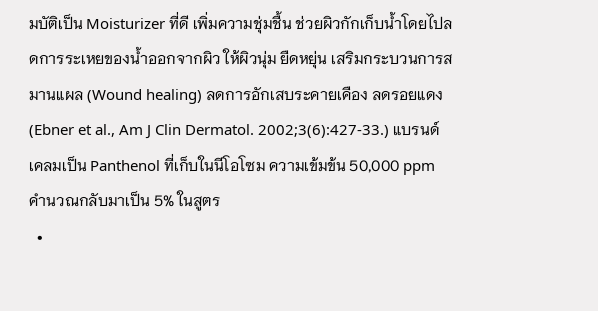มบัติเป็น Moisturizer ที่ดี เพิ่มความชุ่มชื้น ช่วยผิวกักเก็บน้ำโดยไปลดการระเหยของน้ำออกจากผิว ให้ผิวนุ่ม ยืดหยุ่น เสริมกระบวนการสมานแผล (Wound healing) ลดการอักเสบระคายเคือง ลดรอยแดง (Ebner et al., Am J Clin Dermatol. 2002;3(6):427-33.) แบรนด์เคลมเป็น Panthenol ที่เก็บในนีโอโซม ความเข้มข้น 50,000 ppm คำนวณกลับมาเป็น 5% ในสูตร
  •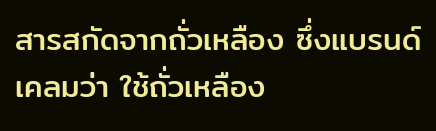สารสกัดจากถั่วเหลือง ซึ่งแบรนด์เคลมว่า ใช้ถั่วเหลือง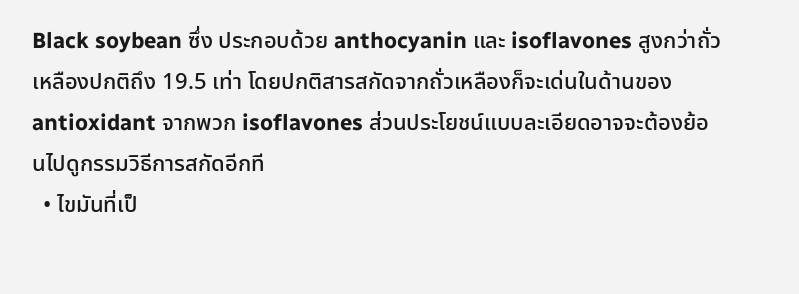Black soybean ซึ่ง ประกอบด้วย anthocyanin และ isoflavones สูงกว่าถั่วเหลืองปกติถึง 19.5 เท่า โดยปกติสารสกัดจากถั่วเหลืองก็จะเด่นในด้านของ antioxidant จากพวก isoflavones ส่วนประโยชน์แบบละเอียดอาจจะต้องย้อนไปดูกรรมวิธีการสกัดอีกที
  • ไขมันที่เป็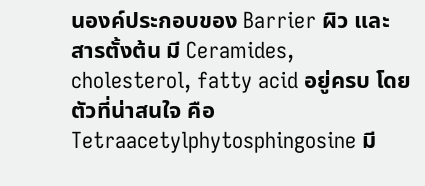นองค์ประกอบของ Barrier ผิว และสารตั้งต้น มี Ceramides, cholesterol, fatty acid อยู่ครบ โดยตัวที่น่าสนใจ คือ Tetraacetylphytosphingosine มี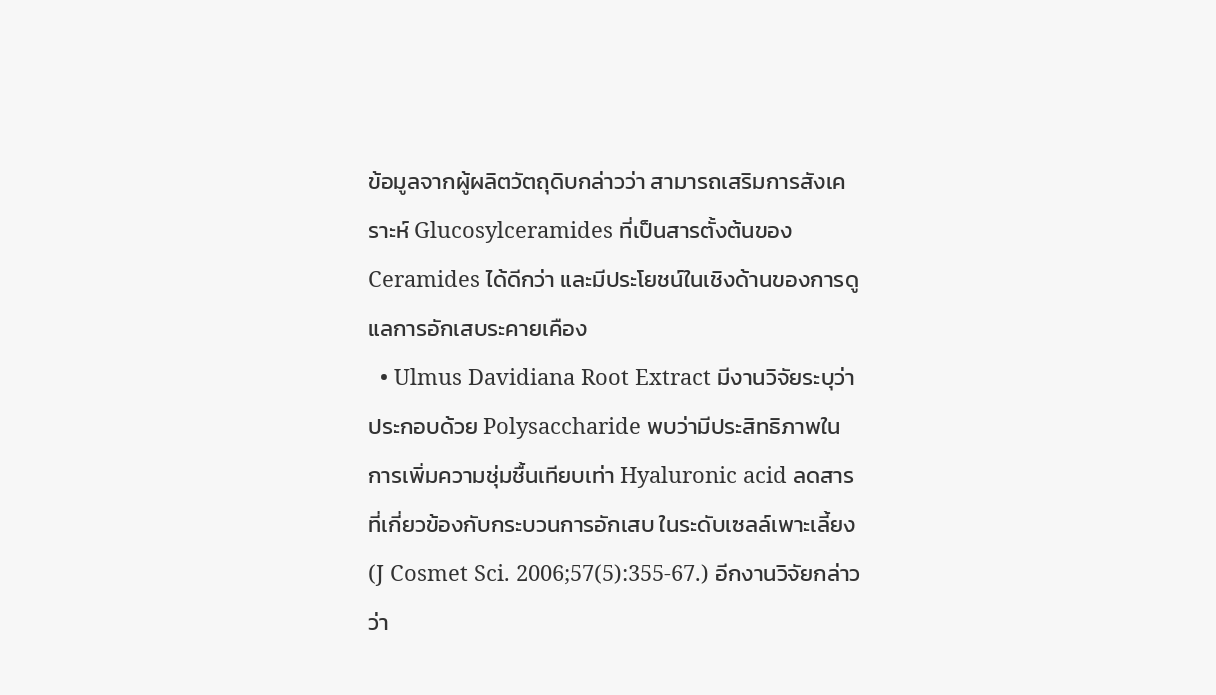ข้อมูลจากผู้ผลิตวัตถุดิบกล่าวว่า สามารถเสริมการสังเคราะห์ Glucosylceramides ที่เป็นสารตั้งต้นของ Ceramides ได้ดีกว่า และมีประโยชน์ในเชิงด้านของการดูแลการอักเสบระคายเคือง
  • Ulmus Davidiana Root Extract มีงานวิจัยระบุว่าประกอบด้วย Polysaccharide พบว่ามีประสิทธิภาพในการเพิ่มความชุ่มชื้นเทียบเท่า Hyaluronic acid ลดสารที่เกี่ยวข้องกับกระบวนการอักเสบ ในระดับเซลล์เพาะเลี้ยง (J Cosmet Sci. 2006;57(5):355-67.) อีกงานวิจัยกล่าวว่า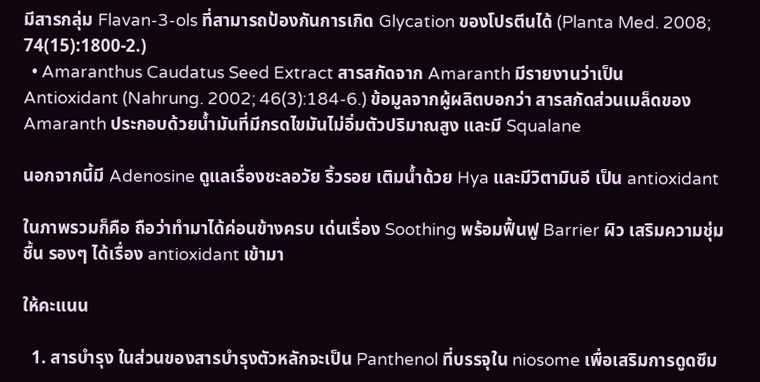มีสารกลุ่ม Flavan-3-ols ที่สามารถป้องกันการเกิด Glycation ของโปรตีนได้ (Planta Med. 2008; 74(15):1800-2.)
  • Amaranthus Caudatus Seed Extract สารสกัดจาก Amaranth มีรายงานว่าเป็น Antioxidant (Nahrung. 2002; 46(3):184-6.) ข้อมูลจากผู้ผลิตบอกว่า สารสกัดส่วนเมล็ดของ Amaranth ประกอบด้วยน้ำมันที่มีกรดไขมันไม่อิ่มตัวปริมาณสูง และมี Squalane

นอกจากนี้มี Adenosine ดูแลเรื่องชะลอวัย ริ้วรอย เติมน้ำด้วย Hya และมีวิตามินอี เป็น antioxidant

ในภาพรวมก็คือ ถือว่าทำมาได้ค่อนข้างครบ เด่นเรื่อง Soothing พร้อมฟื้นฟู Barrier ผิว เสริมความชุ่มชื้น รองๆ ได้เรื่อง antioxidant เข้ามา

ให้คะแนน

  1. สารบำรุง ในส่วนของสารบำรุงตัวหลักจะเป็น Panthenol ที่บรรจุใน niosome เพื่อเสริมการดูดซึม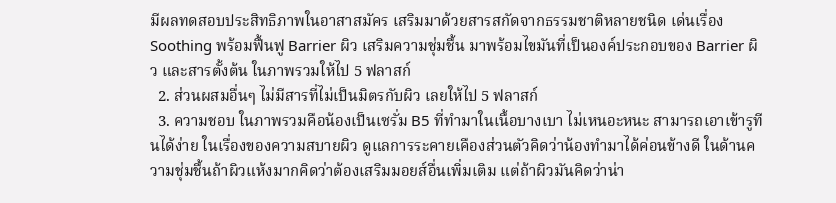มีผลทดสอบประสิทธิภาพในอาสาสมัคร เสริมมาด้วยสารสกัดจากธรรมชาติหลายชนิด เด่นเรื่อง Soothing พร้อมฟื้นฟู Barrier ผิว เสริมความชุ่มชื้น มาพร้อมไขมันที่เป็นองค์ประกอบของ Barrier ผิว และสารตั้งต้น ในภาพรวมให้ไป 5 ฟลาสก์
  2. ส่วนผสมอื่นๆ ไม่มีสารที่ไม่เป็นมิตรกับผิว เลยให้ไป 5 ฟลาสก์
  3. ความชอบ ในภาพรวมคือน้องเป็นเซรั่ม B5 ที่ทำมาในเนื้อบางเบา ไม่เหนอะหนะ สามารถเอาเข้ารูทีนได้ง่าย ในเรื่องของความสบายผิว ดูแลการระคายเคืองส่วนตัวคิดว่าน้องทำมาได้ค่อนข้างดี ในด้านความชุ่มชื้นถ้าผิวแห้งมากคิดว่าต้องเสริมมอยส์อื่นเพิ่มเติม แต่ถ้าผิวมันคิดว่าน่า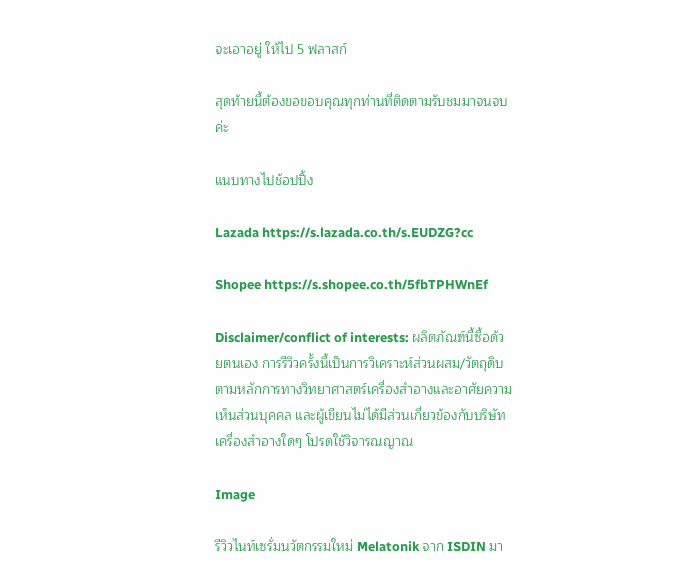จะเอาอยู่ ให้ไป 5 ฟลาสก์

สุดท้ายนี้ต้องขอขอบคุณทุกท่านที่ติดตามรับชมมาจนจบค่ะ

แนบทางไปช้อปปิ้ง

Lazada https://s.lazada.co.th/s.EUDZG?cc

Shopee https://s.shopee.co.th/5fbTPHWnEf

Disclaimer/conflict of interests: ผลิตภัณฑ์นี้ซื้อด้วยตนเอง การรีวิวครั้งนี้เป็นการวิเคราะห์ส่วนผสม/วัตถุดิบตามหลักการทางวิทยาศาสตร์เครื่องสำอางและอาศัยความเห็นส่วนบุคคล และผู้เขียนไม่ได้มีส่วนเกี่ยวข้องกับบริษัทเครื่องสำอางใดๆ โปรดใช้วิจารณญาณ

Image

รีวิวไนท์เซรั่มนวัตกรรมใหม่ Melatonik จาก ISDIN มา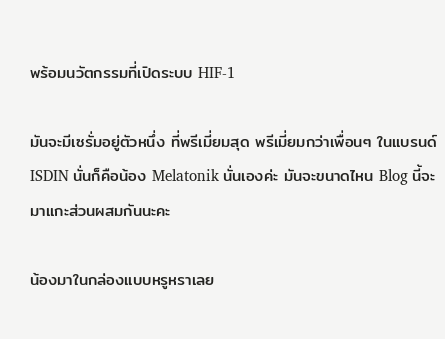พร้อมนวัตกรรมที่เปิดระบบ HIF-1

มันจะมีเซรั่มอยู่ตัวหนึ่ง ที่พรีเมี่ยมสุด พรีเมี่ยมกว่าเพื่อนๆ ในแบรนด์ ISDIN นั่นก็คือน้อง Melatonik นั่นเองค่ะ มันจะขนาดไหน Blog นี้จะมาแกะส่วนผสมกันนะคะ

น้องมาในกล่องแบบหรูหราเลย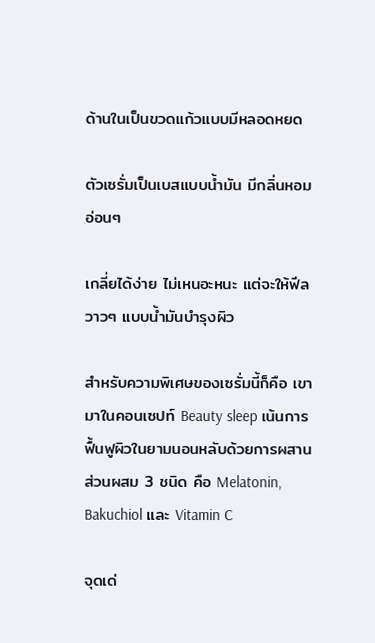ด้านในเป็นขวดแก้วแบบมีหลอดหยด

ตัวเซรั่มเป็นเบสแบบน้ำมัน มีกลิ่นหอมอ่อนๆ

เกลี่ยได้ง่าย ไม่เหนอะหนะ แต่จะให้ฟีลวาวๆ แบบน้ำมันบำรุงผิว

สำหรับความพิเศษของเซรั่มนี้ก็คือ เขามาในคอนเซปท์ Beauty sleep เน้นการฟื้นฟูผิวในยามนอนหลับด้วยการผสานส่วนผสม 3 ชนิด คือ Melatonin, Bakuchiol และ Vitamin C

จุดเด่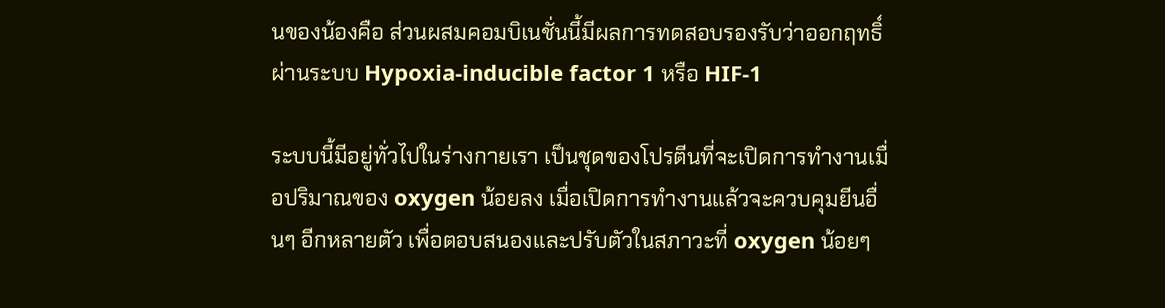นของน้องคือ ส่วนผสมคอมบิเนชั่นนี้มีผลการทดสอบรองรับว่าออกฤทธิ์ผ่านระบบ Hypoxia-inducible factor 1 หรือ HIF-1

ระบบนี้มีอยู่ทั่วไปในร่างกายเรา เป็นชุดของโปรตีนที่จะเปิดการทำงานเมื่อปริมาณของ oxygen น้อยลง เมื่อเปิดการทำงานแล้วจะควบคุมยีนอื่นๆ อีกหลายตัว เพื่อตอบสนองและปรับตัวในสภาวะที่ oxygen น้อยๆ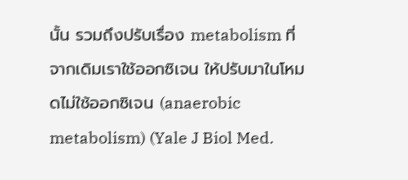นั้น รวมถึงปรับเรื่อง metabolism ที่จากเดิมเราใช้ออกซิเจน ให้ปรับมาในโหมดไม่ใช้ออกซิเจน (anaerobic metabolism) (Yale J Biol Med.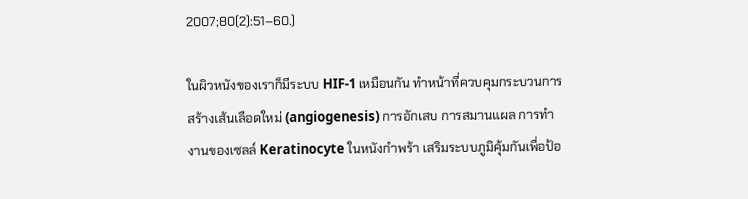2007;80(2):51–60.)

ในผิวหนังของเราก็มีระบบ HIF-1 เหมือนกัน ทำหน้าที่ควบคุมกระบวนการสร้างเส้นเลือดใหม่ (angiogenesis) การอักเสบ การสมานแผล การทำงานของเซลล์ Keratinocyte ในหนังกำพร้า เสริมระบบภูมิคุ้มกันเพื่อป้อ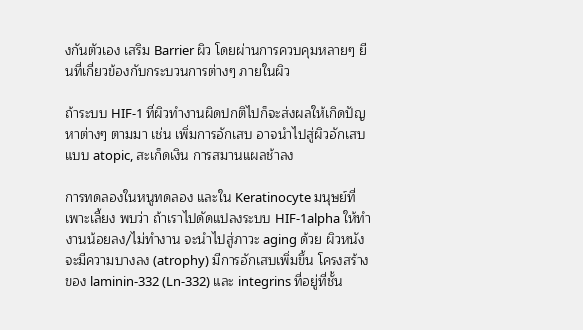งกันตัวเอง เสริม Barrier ผิว โดยผ่านการควบคุมหลายๆ ยีนที่เกี่ยวข้องกับกระบวนการต่างๆ ภายในผิว

ถ้าระบบ HIF-1 ที่ผิวทำงานผิดปกติไปก็จะส่งผลให้เกิดปัญหาต่างๆ ตามมา เช่น เพิ่มการอักเสบ อาจนำไปสู่ผิวอักเสบแบบ atopic, สะเก็ดเงิน การสมานแผลช้าลง

การทดลองในหนูทดลอง และใน Keratinocyte มนุษย์ที่เพาะเลี้ยง พบว่า ถ้าเราไปดัดแปลงระบบ HIF-1alpha ให้ทำงานน้อยลง/ไม่ทำงาน จะนำไปสู่ภาวะ aging ด้วย ผิวหนังจะมีความบางลง (atrophy) มีการอักเสบเพิ่มขึ้น โครงสร้างของ laminin-332 (Ln-332) และ integrins ที่อยู่ที่ชั้น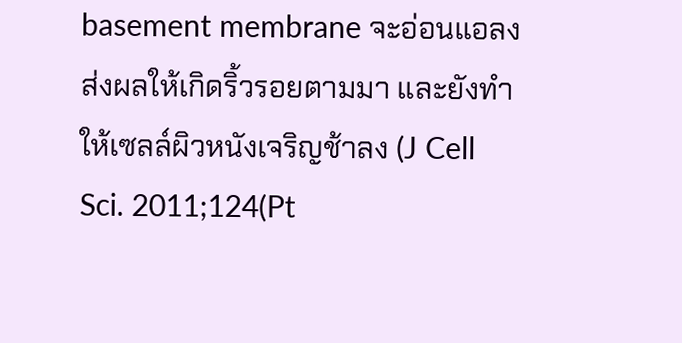basement membrane จะอ่อนแอลง ส่งผลให้เกิดริ้วรอยตามมา และยังทำให้เซลล์ผิวหนังเจริญช้าลง (J Cell Sci. 2011;124(Pt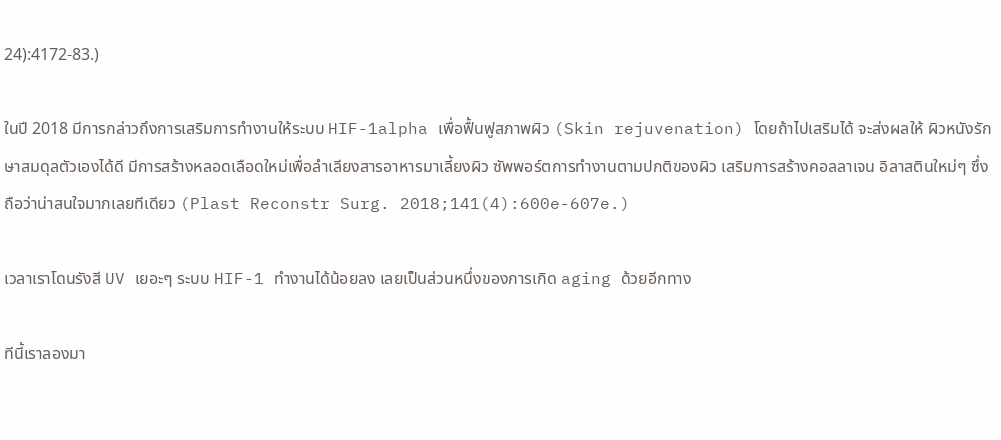24):4172-83.)

ในปี 2018 มีการกล่าวถึงการเสริมการทำงานให้ระบบ HIF-1alpha เพื่อฟื้นฟูสภาพผิว (Skin rejuvenation) โดยถ้าไปเสริมได้ จะส่งผลให้ ผิวหนังรักษาสมดุลตัวเองได้ดี มีการสร้างหลอดเลือดใหม่เพื่อลำเลียงสารอาหารมาเลี้ยงผิว ซัพพอร์ตการทำงานตามปกติของผิว เสริมการสร้างคอลลาเจน อิลาสตินใหม่ๆ ซึ่งถือว่าน่าสนใจมากเลยทีเดียว (Plast Reconstr Surg. 2018;141(4):600e-607e.)

เวลาเราโดนรังสี UV เยอะๆ ระบบ HIF-1 ทำงานได้น้อยลง เลยเป็นส่วนหนึ่งของการเกิด aging ด้วยอีกทาง

ทีนี้เราลองมา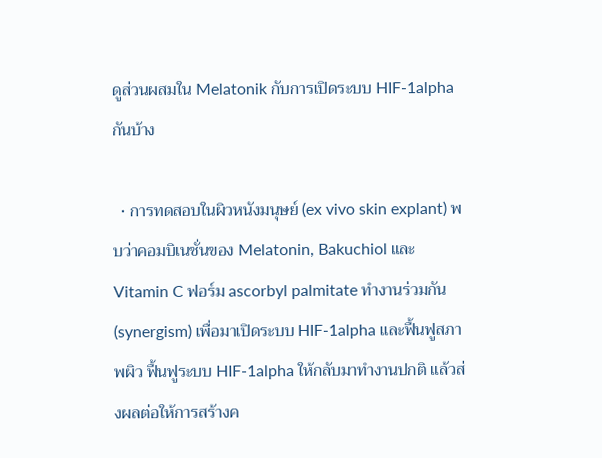ดูส่วนผสมใน Melatonik กับการเปิดระบบ HIF-1alpha กันบ้าง

  • การทดสอบในผิวหนังมนุษย์ (ex vivo skin explant) พบว่าคอมบิเนชั่นของ Melatonin, Bakuchiol และ Vitamin C ฟอร์ม ascorbyl palmitate ทำงานร่วมกัน (synergism) เพื่อมาเปิดระบบ HIF-1alpha และฟื้นฟูสภาพผิว ฟื้นฟูระบบ HIF-1alpha ให้กลับมาทำงานปกติ แล้วส่งผลต่อให้การสร้างค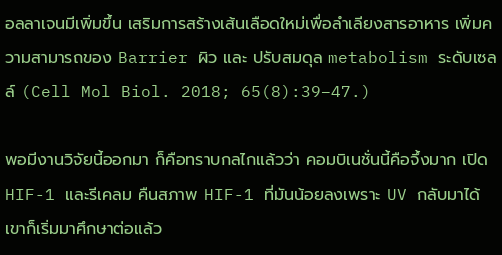อลลาเจนมีเพิ่มขึ้น เสริมการสร้างเส้นเลือดใหม่เพื่อลำเลียงสารอาหาร เพิ่มความสามารถของ Barrier ผิว และ ปรับสมดุล metabolism ระดับเซลล์ (Cell Mol Biol. 2018; 65(8):39–47.)

พอมีงานวิจัยนี้ออกมา ก็คือทราบกลไกแล้วว่า คอมบิเนชั่นนี้คือจึ้งมาก เปิด HIF-1 และรีเคลม คืนสภาพ HIF-1 ที่มันน้อยลงเพราะ UV กลับมาได้ เขาก็เริ่มมาศึกษาต่อแล้ว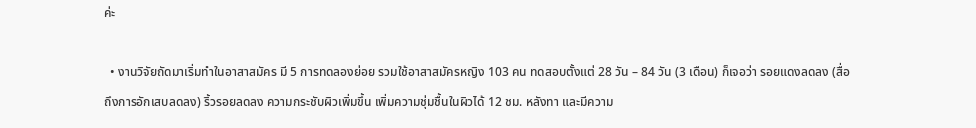ค่ะ

  • งานวิจัยถัดมาเริ่มทำในอาสาสมัคร มี 5 การทดลองย่อย รวมใช้อาสาสมัครหญิง 103 คน ทดสอบตั้งแต่ 28 วัน – 84 วัน (3 เดือน) ก็เจอว่า รอยแดงลดลง (สื่อถึงการอักเสบลดลง) ริ้วรอยลดลง ความกระชับผิวเพิ่มขึ้น เพิ่มความชุ่มชื้นในผิวได้ 12 ชม. หลังทา และมีความ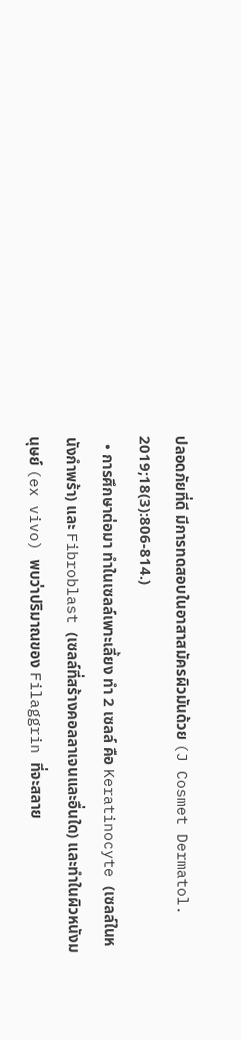ปลอดภัยที่ดี มีการทดสอบในอาสาสมัครผิวมันด้วย (J Cosmet Dermatol. 2019;18(3):806-814.)
  • การศึกษาต่อมา ทำในเซลล์เพาะเลี้ยง ทำ 2 เซลล์ คือ Keratinocyte (เซลล์ในหนังกำพร้า) และ Fibroblast (เซลล์ที่สร้างคอลลาเจนและอื่นใด) และทำในผิวหนังมนุษย์ (ex vivo) พบว่าปริมาณของ Filaggrin ที่จะสลาย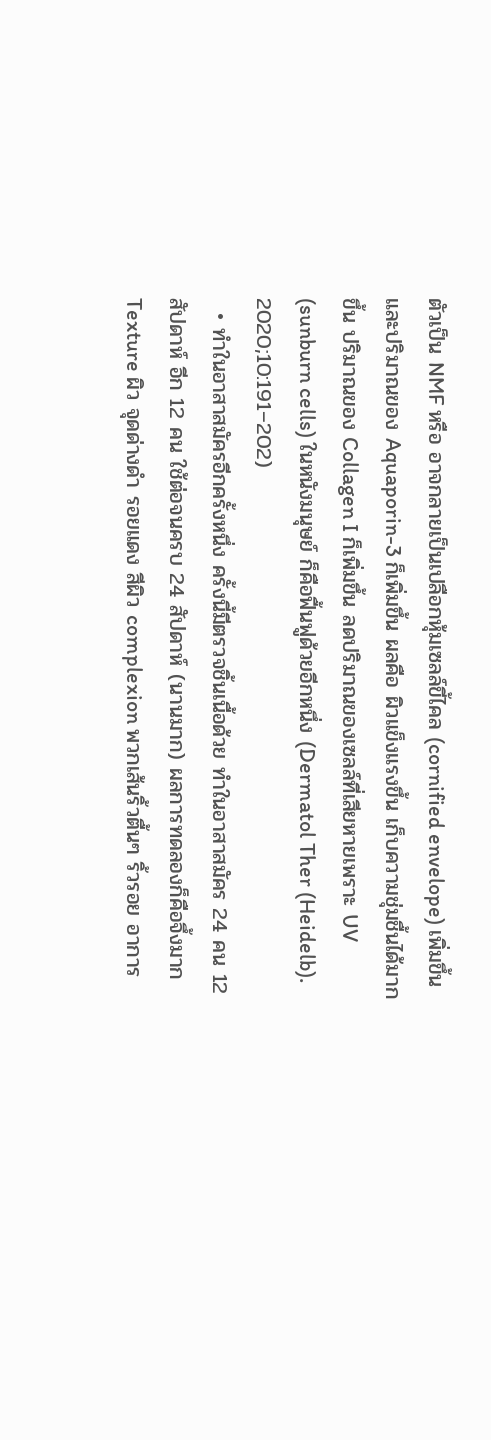ตัวเป็น NMF หรือ อาจกลายเป็นเปลือกหุ้มเซลล์ขี้ไคล (cornified envelope) เพิ่มขึ้น และปริมาณของ Aquaporin-3 ก็เพิ่มขึ้น ผลคือ ผิวแข็งแรงขึ้น เก็บความชุ่มชื้นได้มากขึ้น ปริมาณของ Collagen I ก็เพิ่มขึ้น ลดปริมาณของเซลล์ที่เสียหายเพราะ UV (sunburn cells) ในหนังมนุษย์ ก็คือฟื้นฟูด้วยอีกหนึ่ง (Dermatol Ther (Heidelb). 2020;10:191–202)
  • ทำในอาสาสมัครอีกครั้งหนึ่ง ครั้งนี้มีตรวจชิ้นเนื้อด้วย ทำในอาสาสมัคร 24 คน 12 สัปดาห์ อีก 12 คน ใช้ต่อจนครบ 24 สัปดาห์ (นานมาก) ผลการทดลองก็คือจึ้งมาก Texture ผิว จุดด่างดำ รอยแดง สีผิว complexion พวกเส้นริ้วตื้นๆ ริ้วรอย อาการ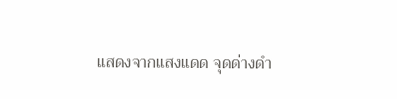แสดงจากแสงแดด จุดด่างดำ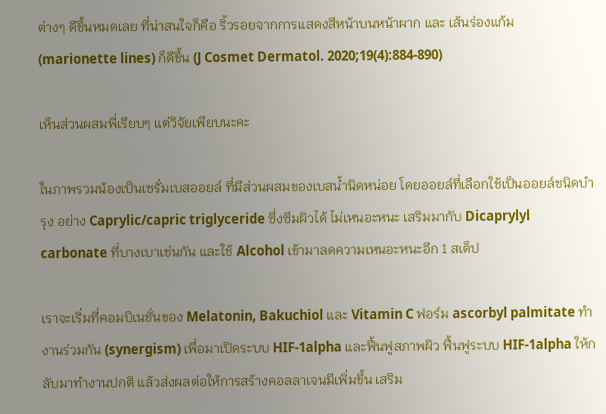ต่างๆ ดีขึ้นหมดเลย ที่น่าสนใจก็คือ ริ้วรอยจากการแสดงสีหน้าบนหน้าผาก และ เส้นร่องแก้ม (marionette lines) ก็ดีขึ้น (J Cosmet Dermatol. 2020;19(4):884-890)

เห็นส่วนผสมพี่เรียบๆ แต่วิจัยเพียบนะคะ

ในภาพรวมน้องเป็นเซรั่มเบสออยล์ ที่มีส่วนผสมของเบสน้ำนิดหน่อย โดยออยล์ที่เลือกใช้เป็นออยล์ชนิดบำรุง อย่าง Caprylic/capric triglyceride ซึ่งซึมผิวได้ ไม่เหนอะหนะ เสริมมากับ Dicaprylyl carbonate ที่บางเบาเช่นกัน และใช้ Alcohol เข้ามาลดความเหนอะหนะอีก 1 สเต็ป

เราจะเริ่มที่คอมบิเนชั่นของ Melatonin, Bakuchiol และ Vitamin C ฟอร์ม ascorbyl palmitate ทำงานร่วมกัน (synergism) เพื่อมาเปิดระบบ HIF-1alpha และฟื้นฟูสภาพผิว ฟื้นฟูระบบ HIF-1alpha ให้กลับมาทำงานปกติ แล้วส่งผลต่อให้การสร้างคอลลาเจนมีเพิ่มขึ้น เสริม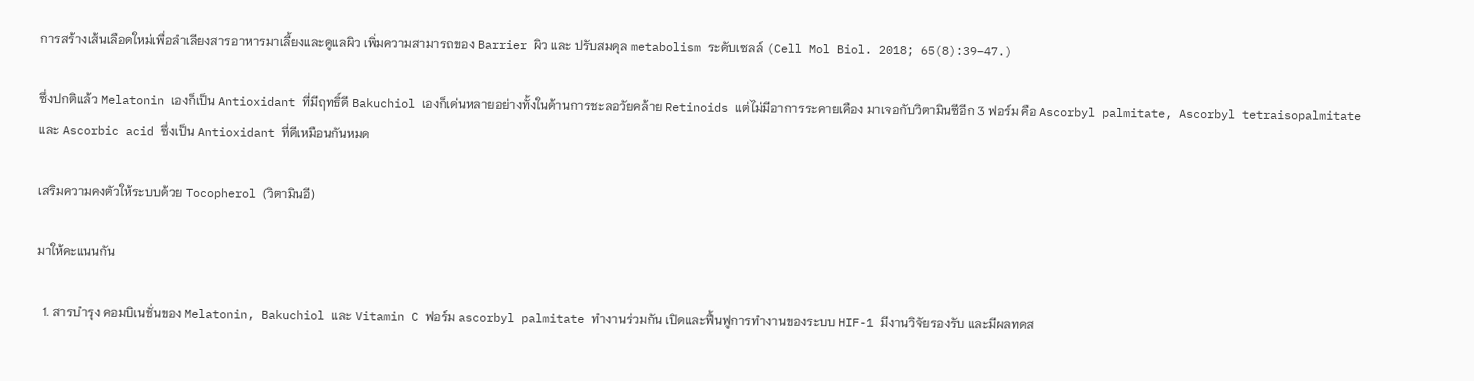การสร้างเส้นเลือดใหม่เพื่อลำเลียงสารอาหารมาเลี้ยงและดูแลผิว เพิ่มความสามารถของ Barrier ผิว และ ปรับสมดุล metabolism ระดับเซลล์ (Cell Mol Biol. 2018; 65(8):39–47.)

ซึ่งปกติแล้ว Melatonin เองก็เป็น Antioxidant ที่มีฤทธิ์ดี Bakuchiol เองก็เด่นหลายอย่างทั้งในด้านการชะลอวัยคล้าย Retinoids แต่ไม่มีอาการระคายเคือง มาเจอกับวิตามินซีอีก 3 ฟอร์ม คือ Ascorbyl palmitate, Ascorbyl tetraisopalmitate และ Ascorbic acid ซึ่งเป็น Antioxidant ที่ดีเหมือนกันหมด

เสริมความคงตัวให้ระบบด้วย Tocopherol (วิตามินอี)

มาให้คะแนนกัน

  1. สารบำรุง คอมบิเนชั่นของ Melatonin, Bakuchiol และ Vitamin C ฟอร์ม ascorbyl palmitate ทำงานร่วมกัน เปิดและฟื้นฟูการทำงานของระบบ HIF-1 มีงานวิจัยรองรับ และมีผลทดส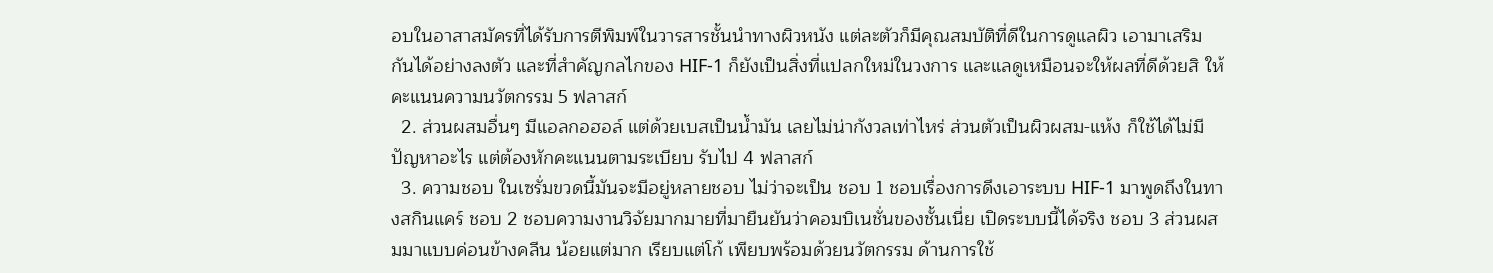อบในอาสาสมัครที่ได้รับการตีพิมพ์ในวารสารชั้นนำทางผิวหนัง แต่ละตัวก็มีคุณสมบัติที่ดีในการดูแลผิว เอามาเสริมกันได้อย่างลงตัว และที่สำคัญกลไกของ HIF-1 ก็ยังเป็นสิ่งที่แปลกใหม่ในวงการ และแลดูเหมือนจะให้ผลที่ดีด้วยสิ ให้คะแนนความนวัตกรรม 5 ฟลาสก์
  2. ส่วนผสมอื่นๆ มีแอลกอฮอล์ แต่ด้วยเบสเป็นน้ำมัน เลยไม่น่ากังวลเท่าไหร่ ส่วนตัวเป็นผิวผสม-แห้ง ก็ใช้ได้ไม่มีปัญหาอะไร แต่ต้องหักคะแนนตามระเบียบ รับไป 4 ฟลาสก์
  3. ความชอบ ในเซรั่มขวดนี้มันจะมีอยู่หลายชอบ ไม่ว่าจะเป็น ชอบ 1 ชอบเรื่องการดึงเอาระบบ HIF-1 มาพูดถึงในทางสกินแคร์ ชอบ 2 ชอบความงานวิจัยมากมายที่มายืนยันว่าคอมบิเนชั่นของชั้นเนี่ย เปิดระบบนี้ได้จริง ชอบ 3 ส่วนผสมมาแบบค่อนข้างคลีน น้อยแต่มาก เรียบแต่โก้ เพียบพร้อมด้วยนวัตกรรม ด้านการใช้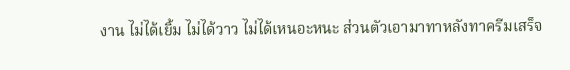งาน ไม่ได้เยิ้ม ไม่ได้วาว ไม่ได้เหนอะหนะ ส่วนตัวเอามาทาหลังทาครีมเสร็จ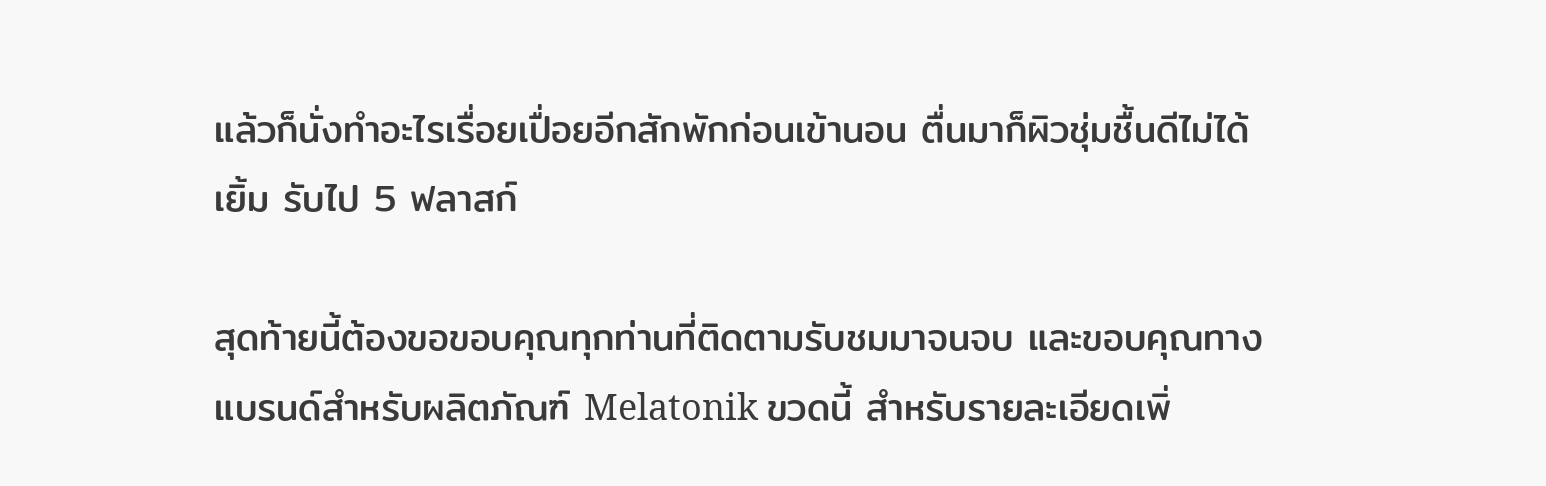แล้วก็นั่งทำอะไรเรื่อยเปื่อยอีกสักพักก่อนเข้านอน ตื่นมาก็ผิวชุ่มชื้นดีไม่ได้เยิ้ม รับไป 5 ฟลาสก์

สุดท้ายนี้ต้องขอขอบคุณทุกท่านที่ติดตามรับชมมาจนจบ และขอบคุณทางแบรนด์สำหรับผลิตภัณฑ์ Melatonik ขวดนี้ สำหรับรายละเอียดเพิ่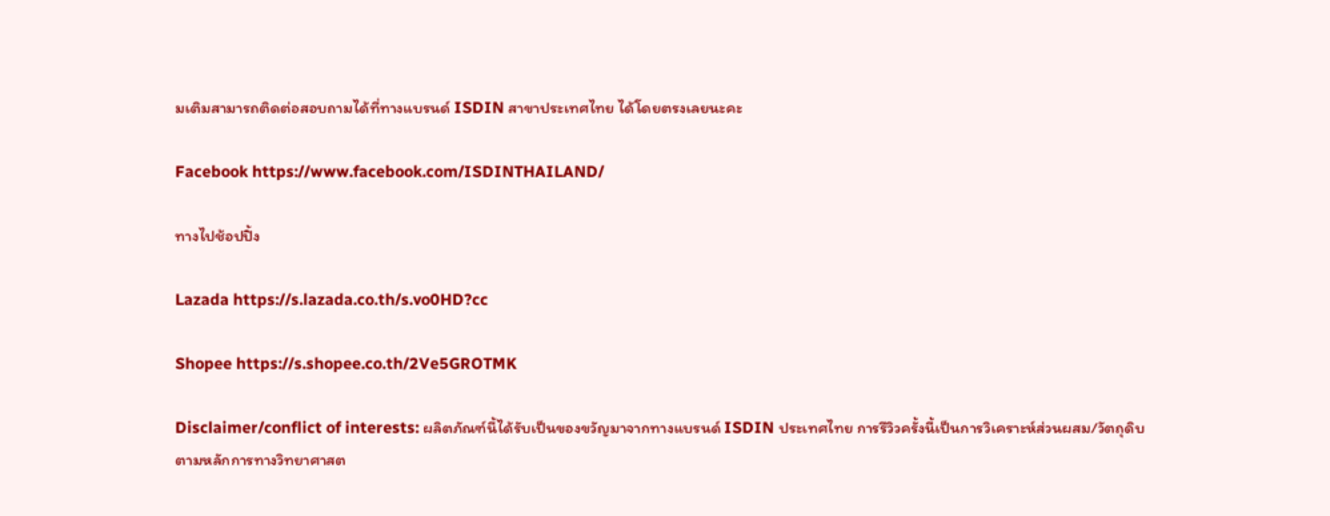มเติมสามารถติดต่อสอบถามได้ที่ทางแบรนด์ ISDIN สาขาประเทศไทย ได้โดยตรงเลยนะคะ

Facebook https://www.facebook.com/ISDINTHAILAND/

ทางไปช้อปปิ้ง

Lazada https://s.lazada.co.th/s.vo0HD?cc

Shopee https://s.shopee.co.th/2Ve5GROTMK

Disclaimer/conflict of interests: ผลิตภัณฑ์นี้ได้รับเป็นของขวัญมาจากทางแบรนด์ ISDIN ประเทศไทย การรีวิวครั้งนี้เป็นการวิเคราะห์ส่วนผสม/วัตถุดิบตามหลักการทางวิทยาศาสต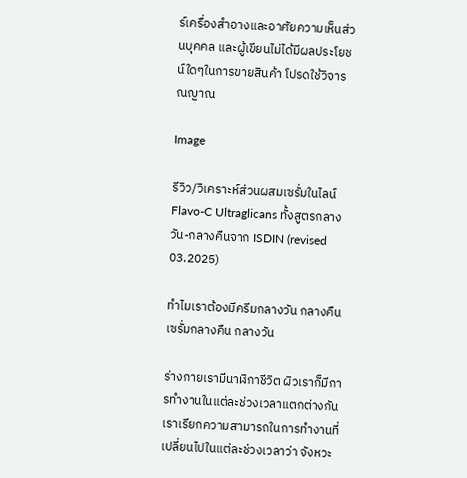ร์เครื่องสำอางและอาศัยความเห็นส่วนบุคคล และผู้เขียนไม่ได้มีผลประโยชน์ใดๆในการขายสินค้า โปรดใช้วิจารณญาณ

Image

รีวิว/วิเคราะห์ส่วนผสมเซรั่มในไลน์ Flavo-C Ultraglicans ทั้งสูตรกลางวัน-กลางคืนจาก ISDIN (revised 03.2025)

ทำไมเราต้องมีครีมกลางวัน กลางคืน เซรั่มกลางคืน กลางวัน

ร่างกายเรามีนาฬิกาชีวิต ผิวเราก็มีการทำงานในแต่ละช่วงเวลาแตกต่างกัน เราเรียกความสามารถในการทำงานที่เปลี่ยนไปในแต่ละช่วงเวลาว่า จังหวะ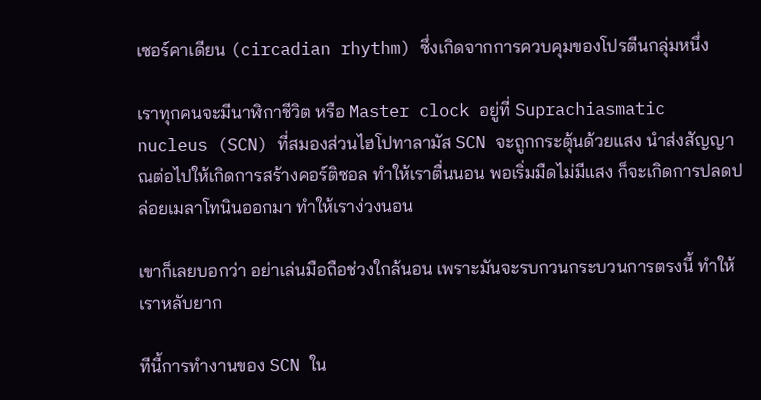เซอร์คาเดียน (circadian rhythm) ซึ่งเกิดจากการควบคุมของโปรตีนกลุ่มหนึ่ง

เราทุกคนจะมีนาฬิกาชีวิต หรือ Master clock อยู่ที่ Suprachiasmatic nucleus (SCN) ที่สมองส่วนไฮโปทาลามัส SCN จะถูกกระตุ้นด้วยแสง นำส่งสัญญาณต่อไปให้เกิดการสร้างคอร์ติซอล ทำให้เราตื่นนอน พอเริ่มมืดไม่มีแสง ก็จะเกิดการปลดปล่อยเมลาโทนินออกมา ทำให้เราง่วงนอน

เขาก็เลยบอกว่า อย่าเล่นมือถือช่วงใกล้นอน เพราะมันจะรบกวนกระบวนการตรงนี้ ทำให้เราหลับยาก

ทีนี้การทำงานของ SCN ใน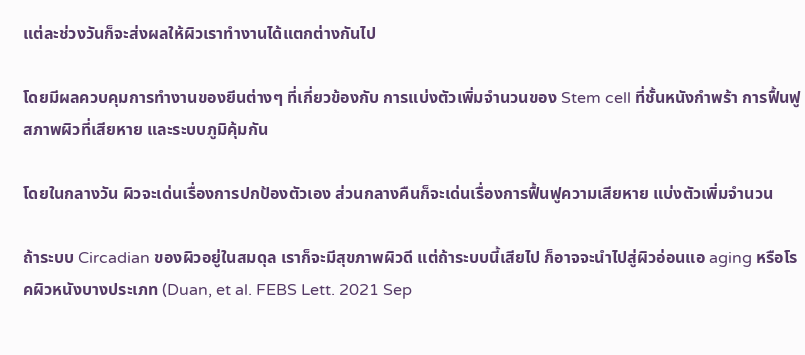แต่ละช่วงวันก็จะส่งผลให้ผิวเราทำงานได้แตกต่างกันไป

โดยมีผลควบคุมการทำงานของยีนต่างๆ ที่เกี่ยวข้องกับ การแบ่งตัวเพิ่มจำนวนของ Stem cell ที่ชั้นหนังกำพร้า การฟื้นฟูสภาพผิวที่เสียหาย และระบบภูมิคุ้มกัน

โดยในกลางวัน ผิวจะเด่นเรื่องการปกป้องตัวเอง ส่วนกลางคืนก็จะเด่นเรื่องการฟื้นฟูความเสียหาย แบ่งตัวเพิ่มจำนวน

ถ้าระบบ Circadian ของผิวอยู่ในสมดุล เราก็จะมีสุขภาพผิวดี แต่ถ้าระบบนี้เสียไป ก็อาจจะนำไปสู่ผิวอ่อนแอ aging หรือโรคผิวหนังบางประเภท (Duan, et al. FEBS Lett. 2021 Sep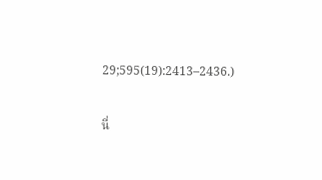29;595(19):2413–2436.)

นี่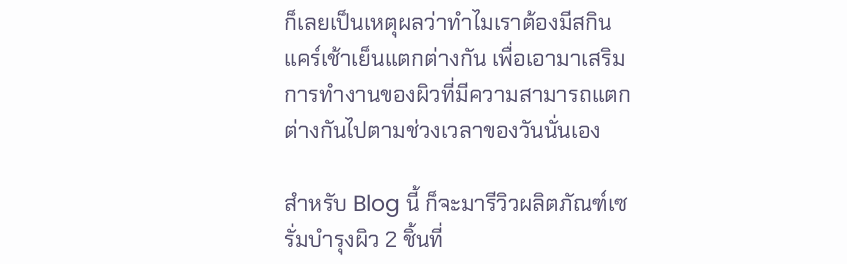ก็เลยเป็นเหตุผลว่าทำไมเราต้องมีสกินแคร์เช้าเย็นแตกต่างกัน เพื่อเอามาเสริมการทำงานของผิวที่มีความสามารถแตกต่างกันไปตามช่วงเวลาของวันนั่นเอง

สำหรับ Blog นี้ ก็จะมารีวิวผลิตภัณฑ์เซรั่มบำรุงผิว 2 ชิ้นที่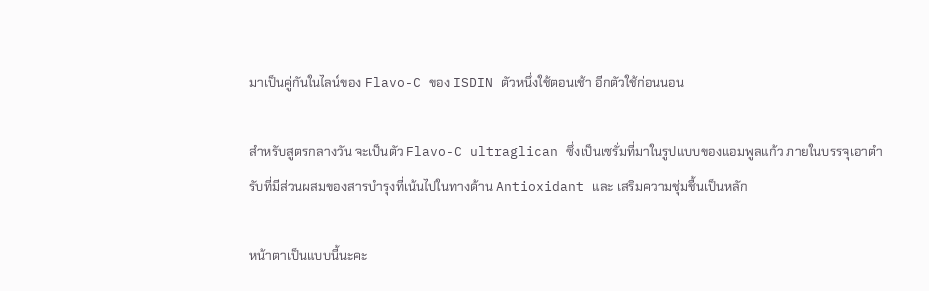มาเป็นคู่กันในไลน์ของ Flavo-C ของ ISDIN ตัวหนึ่งใช้ตอนเช้า อีกตัวใช้ก่อนนอน

สำหรับสูตรกลางวัน จะเป็นตัว Flavo-C ultraglican ซึ่งเป็นเซรั่มที่มาในรูปแบบของแอมพูลแก้ว ภายในบรรจุเอาตำรับที่มีส่วนผสมของสารบำรุงที่เน้นไปในทางด้าน Antioxidant และ เสริมความชุ่มชื้นเป็นหลัก

หน้าตาเป็นแบบนี้นะคะ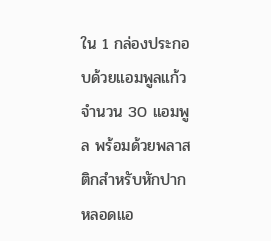ใน 1 กล่องประกอบด้วยแอมพูลแก้วจำนวน 30 แอมพูล พร้อมด้วยพลาสติกสำหรับหักปากหลอดแอ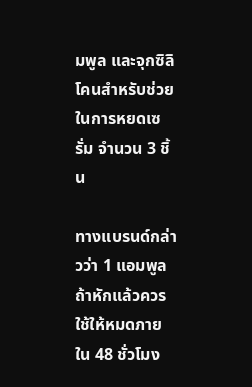มพูล และจุกซิลิโคนสำหรับช่วยในการหยดเซรั่ม จำนวน 3 ชิ้น

ทางแบรนด์กล่าวว่า 1 แอมพูล ถ้าหักแล้วควรใช้ให้หมดภายใน 48 ชั่วโมง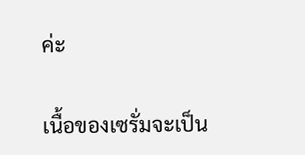ค่ะ

เนื้อของเซรั่มจะเป็น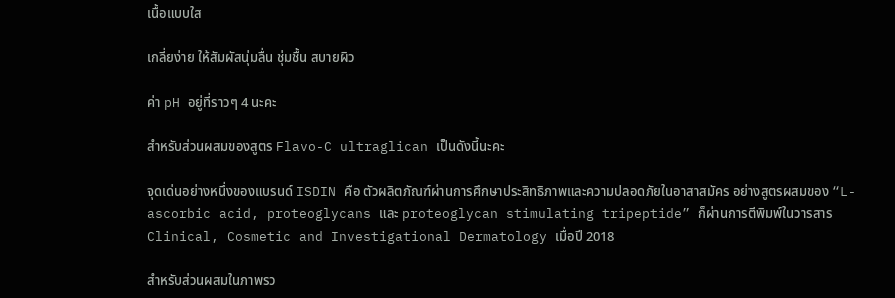เนื้อแบบใส

เกลี่ยง่าย ให้สัมผัสนุ่มลื่น ชุ่มชื้น สบายผิว

ค่า pH อยู่ที่ราวๆ 4 นะคะ

สำหรับส่วนผสมของสูตร Flavo-C ultraglican เป็นดังนี้นะคะ

จุดเด่นอย่างหนึ่งของแบรนด์ ISDIN คือ ตัวผลิตภัณฑ์ผ่านการศึกษาประสิทธิภาพและความปลอดภัยในอาสาสมัคร อย่างสูตรผสมของ “L-ascorbic acid, proteoglycans และ proteoglycan stimulating tripeptide” ก็ผ่านการตีพิมพ์ในวารสาร Clinical, Cosmetic and Investigational Dermatology เมื่อปี 2018

สำหรับส่วนผสมในภาพรว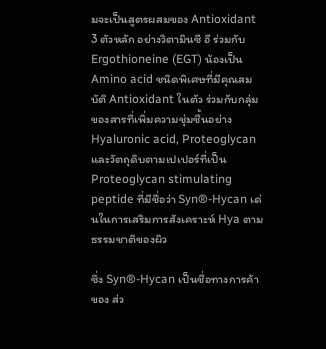มจะเป็นสูตรผสมของ Antioxidant 3 ตัวหลัก อย่างวิตามินซี อี ร่วมกับ Ergothioneine (EGT) น้องเป็น Amino acid ชนิดพิเศษที่มีคุณสมบัติ Antioxidant ในตัว ร่วมกับกลุ่มของสารที่เพิ่มความชุ่มชื้นอย่าง Hyaluronic acid, Proteoglycan และวัตถุดิบตามเปเปอร์ที่เป็น Proteoglycan stimulating peptide ที่มีชื่อว่า Syn®-Hycan เด่นในการเสริมการสังเคราะห์ Hya ตามธรรมชาติของผิว

ซึ่ง Syn®-Hycan เป็นชื่อทางการค้าของ ส่ว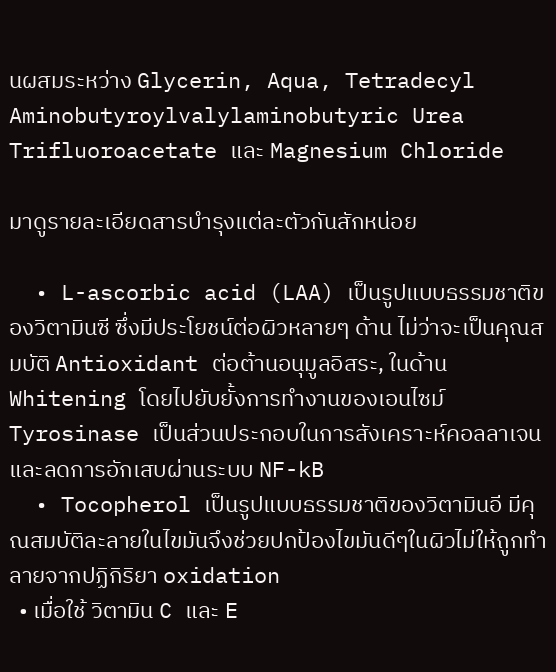นผสมระหว่าง Glycerin, Aqua, Tetradecyl Aminobutyroylvalylaminobutyric Urea Trifluoroacetate และ Magnesium Chloride

มาดูรายละเอียดสารบำรุงแต่ละตัวกันสักหน่อย

  • L-ascorbic acid (LAA) เป็นรูปแบบธรรมชาติของวิตามินซี ซึ่งมีประโยชน์ต่อผิวหลายๆ ด้าน ไม่ว่าจะเป็นคุณสมบัติ Antioxidant ต่อต้านอนุมูลอิสระ, ในด้าน Whitening โดยไปยับยั้งการทำงานของเอนไซม์ Tyrosinase เป็นส่วนประกอบในการสังเคราะห์คอลลาเจน และลดการอักเสบผ่านระบบ NF-kB
  • Tocopherol เป็นรูปแบบธรรมชาติของวิตามินอี มีคุณสมบัติละลายในไขมันจึงช่วยปกป้องไขมันดีๆในผิวไม่ให้ถูกทำลายจากปฏิกิริยา oxidation
  • เมื่อใช้ วิตามิน C และ E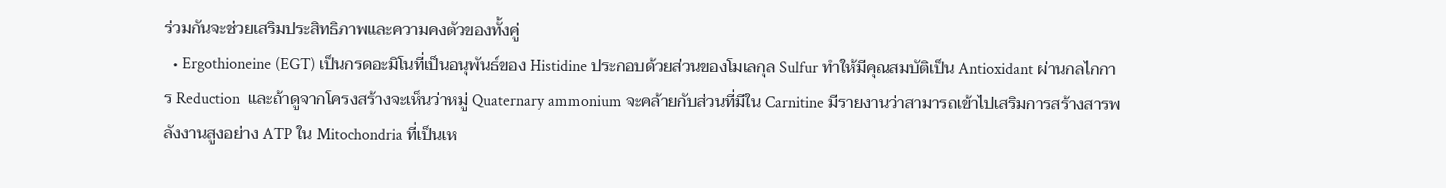ร่วมกันจะช่วยเสริมประสิทธิภาพและความคงตัวของทั้งคู่
  • Ergothioneine (EGT) เป็นกรดอะมิโนที่เป็นอนุพันธ์ของ Histidine ประกอบด้วยส่วนของโมเลกุล Sulfur ทำให้มีคุณสมบัติเป็น Antioxidant ผ่านกลไกการ Reduction  และถ้าดูจากโครงสร้างจะเห็นว่าหมู่ Quaternary ammonium จะคล้ายกับส่วนที่มีใน Carnitine มีรายงานว่าสามารถเข้าไปเสริมการสร้างสารพลังงานสูงอย่าง ATP ใน Mitochondria ที่เป็นเห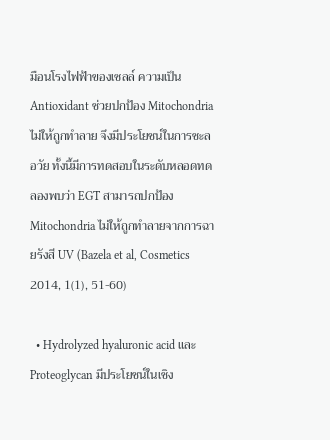มือนโรงไฟฟ้าของเซลล์ ความเป็น Antioxidant ช่วยปกป้อง Mitochondria ไม่ให้ถูกทำลาย จึงมีประโยชน์ในการชะลอวัย ทั้งนี้มีการทดสอบในระดับหลอดทดลองพบว่า EGT สามารถปกป้อง Mitochondria ไม่ให้ถูกทำลายจากการฉายรังสี UV (Bazela et al, Cosmetics 2014, 1(1), 51-60)

  • Hydrolyzed hyaluronic acid และ Proteoglycan มีประโยชน์ในเชิง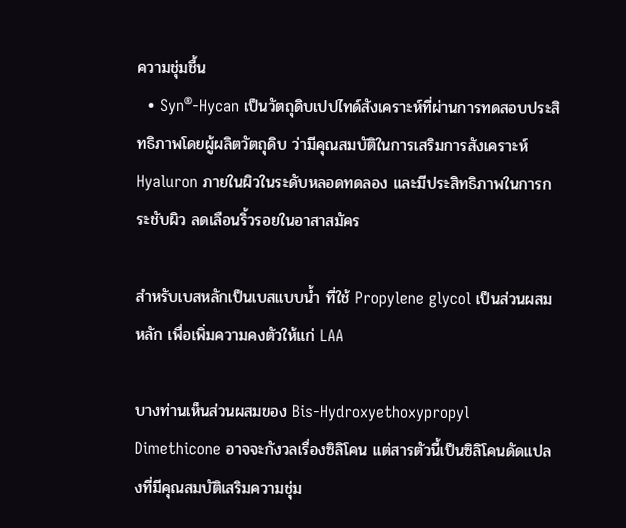ความชุ่มชื้น
  • Syn®-Hycan เป็นวัตถุดิบเปปไทด์สังเคราะห์ที่ผ่านการทดสอบประสิทธิภาพโดยผู้ผลิตวัตถุดิบ ว่ามีคุณสมบัติในการเสริมการสังเคราะห์ Hyaluron ภายในผิวในระดับหลอดทดลอง และมีประสิทธิภาพในการกระชับผิว ลดเลือนริ้วรอยในอาสาสมัคร

สำหรับเบสหลักเป็นเบสแบบน้ำ ที่ใช้ Propylene glycol เป็นส่วนผสมหลัก เพื่อเพิ่มความคงตัวให้แก่ LAA

บางท่านเห็นส่วนผสมของ Bis-Hydroxyethoxypropyl Dimethicone อาจจะกังวลเรื่องซิลิโคน แต่สารตัวนี้เป็นซิลิโคนดัดแปลงที่มีคุณสมบัติเสริมความชุ่ม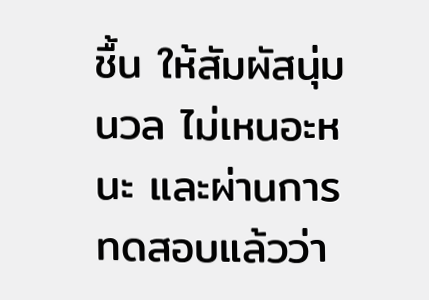ชื้น ให้สัมผัสนุ่มนวล ไม่เหนอะหนะ และผ่านการทดสอบแล้วว่า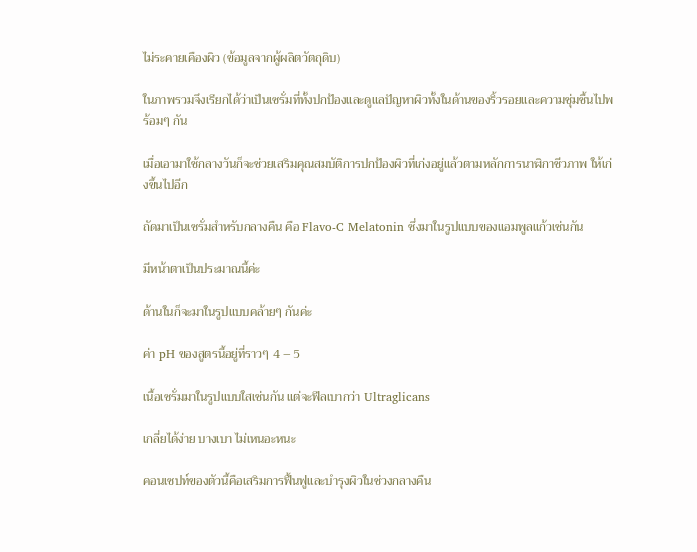ไม่ระคายเคืองผิว (ข้อมูลจากผู้ผลิตวัตถุดิบ)

ในภาพรวมจึงเรียกได้ว่าเป็นเซรั่มที่ทั้งปกป้องและดูแลปัญหาผิวทั้งในด้านของริ้วรอยและความชุ่มชื้นไปพร้อมๆ กัน

เมื่อเอามาใช้กลางวันก็จะช่วยเสริมคุณสมบัติการปกป้องผิวที่เก่งอยู่แล้วตามหลักการนาฬิกาชีวภาพ ให้เก่งขึ้นไปอีก

ถัดมาเป็นเซรั่มสำหรับกลางคืน คือ Flavo-C Melatonin ซึ่งมาในรูปแบบของแอมพูลแก้วเช่นกัน

มีหน้าตาเป็นประมาณนี้ค่ะ

ด้านในก็จะมาในรูปแบบคล้ายๆ กันค่ะ

ค่า pH ของสูตรนี้อยู่ที่ราวๆ 4 – 5

เนื้อเซรั่มมาในรูปแบบใสเช่นกัน แต่จะฟีลเบากว่า Ultraglicans

เกลี่ยได้ง่าย บางเบา ไม่เหนอะหนะ

คอนเซปท์ของตัวนี้คือเสริมการฟื้นฟูและบำรุงผิวในช่วงกลางคืน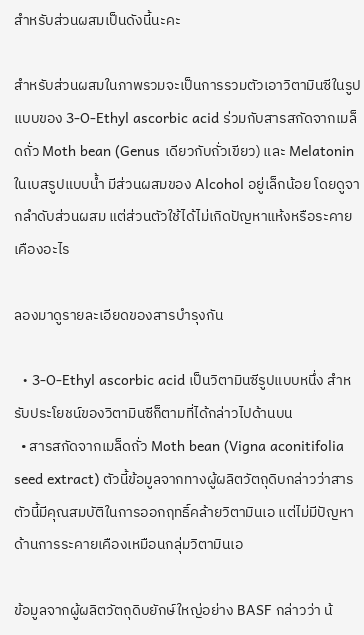สำหรับส่วนผสมเป็นดังนี้นะคะ

สำหรับส่วนผสมในภาพรวมจะเป็นการรวมตัวเอาวิตามินซีในรูปแบบของ 3-O-Ethyl ascorbic acid ร่วมกับสารสกัดจากเมล็ดถั่ว Moth bean (Genus เดียวกับถั่วเขียว) และ Melatonin ในเบสรูปแบบน้ำ มีส่วนผสมของ Alcohol อยู่เล็กน้อย โดยดูจากลำดับส่วนผสม แต่ส่วนตัวใช้ได้ไม่เกิดปัญหาแห้งหรือระคายเคืองอะไร

ลองมาดูรายละเอียดของสารบำรุงกัน

  • 3-O-Ethyl ascorbic acid เป็นวิตามินซีรูปแบบหนึ่ง สำหรับประโยชน์ของวิตามินซีก็ตามที่ได้กล่าวไปด้านบน
  • สารสกัดจากเมล็ดถั่ว Moth bean (Vigna aconitifolia seed extract) ตัวนี้ข้อมูลจากทางผู้ผลิตวัตถุดิบกล่าวว่าสารตัวนี้มีคุณสมบัติในการออกฤทธิ์คล้ายวิตามินเอ แต่ไม่มีปัญหาด้านการระคายเคืองเหมือนกลุ่มวิตามินเอ

ข้อมูลจากผู้ผลิตวัตถุดิบยักษ์ใหญ่อย่าง BASF กล่าวว่า น้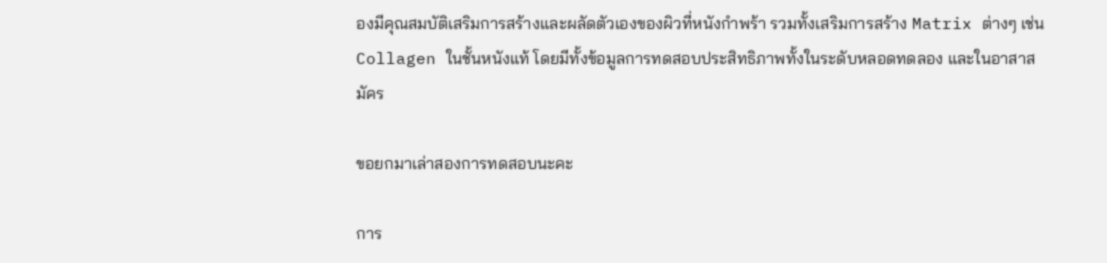องมีคุณสมบัติเสริมการสร้างและผลัดตัวเองของผิวที่หนังกำพร้า รวมทั้งเสริมการสร้าง Matrix ต่างๆ เช่น Collagen ในชั้นหนังแท้ โดยมีทั้งข้อมูลการทดสอบประสิทธิภาพทั้งในระดับหลอดทดลอง และในอาสาสมัคร

ขอยกมาเล่าสองการทดสอบนะคะ

การ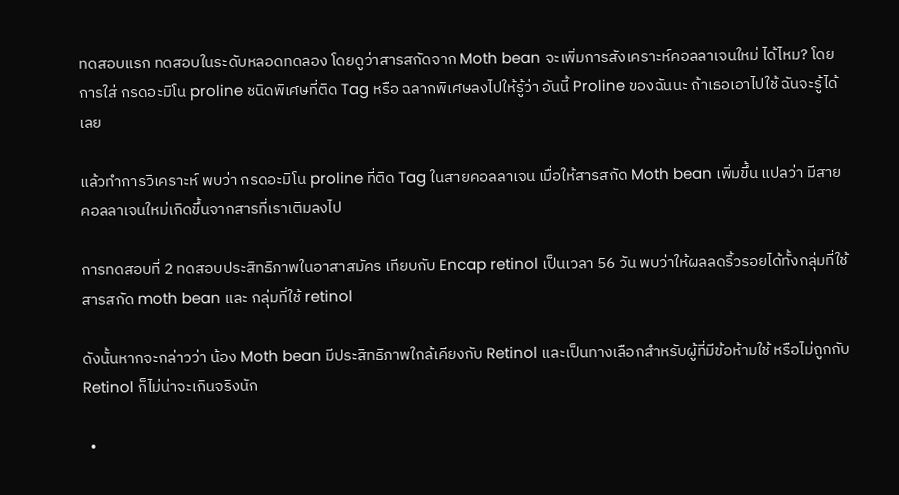ทดสอบแรก ทดสอบในระดับหลอดทดลอง โดยดูว่าสารสกัดจาก Moth bean จะเพิ่มการสังเคราะห์คอลลาเจนใหม่ ได้ไหม? โดยการใส่ กรดอะมิโน proline ชนิดพิเศษที่ติด Tag หรือ ฉลากพิเศษลงไปให้รู้ว่า อันนี้ Proline ของฉันนะ ถ้าเธอเอาไปใช้ ฉันจะรู้ได้เลย

แล้วทำการวิเคราะห์ พบว่า กรดอะมิโน proline ที่ติด Tag ในสายคอลลาเจน เมื่อให้สารสกัด Moth bean เพิ่มขึ้น แปลว่า มีสายคอลลาเจนใหม่เกิดขึ้นจากสารที่เราเติมลงไป

การทดสอบที่ 2 ทดสอบประสิทธิภาพในอาสาสมัคร เทียบกับ Encap retinol เป็นเวลา 56 วัน พบว่าให้ผลลดริ้วรอยได้ทั้งกลุ่มที่ใช้สารสกัด moth bean และ กลุ่มที่ใช้ retinol

ดังนั้นหากจะกล่าวว่า น้อง Moth bean มีประสิทธิภาพใกล้เคียงกับ Retinol และเป็นทางเลือกสำหรับผู้ที่มีข้อห้ามใช้ หรือไม่ถูกกับ Retinol ก็ไม่น่าจะเกินจริงนัก

  •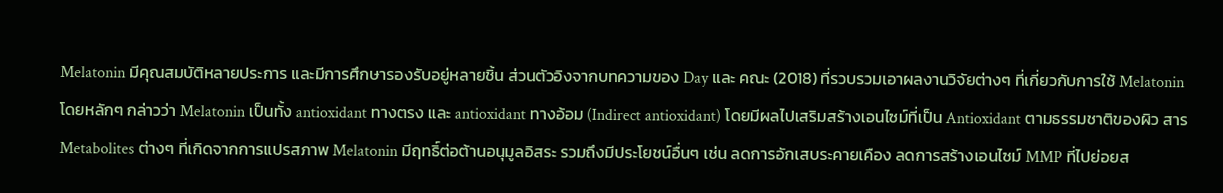Melatonin มีคุณสมบัติหลายประการ และมีการศึกษารองรับอยู่หลายชิ้น ส่วนตัวอิงจากบทความของ Day และ คณะ (2018) ที่รวบรวมเอาผลงานวิจัยต่างๆ ที่เกี่ยวกับการใช้ Melatonin โดยหลักๆ กล่าวว่า Melatonin เป็นทั้ง antioxidant ทางตรง และ antioxidant ทางอ้อม (Indirect antioxidant) โดยมีผลไปเสริมสร้างเอนไซม์ที่เป็น Antioxidant ตามธรรมชาติของผิว สาร Metabolites ต่างๆ ที่เกิดจากการแปรสภาพ Melatonin มีฤทธิ์ต่อต้านอนุมูลอิสระ รวมถึงมีประโยชน์อื่นๆ เช่น ลดการอักเสบระคายเคือง ลดการสร้างเอนไซม์ MMP ที่ไปย่อยส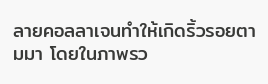ลายคอลลาเจนทำให้เกิดริ้วรอยตามมา โดยในภาพรว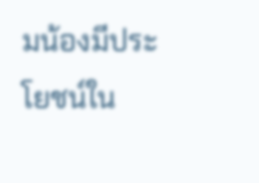มน้องมีประโยชน์ใน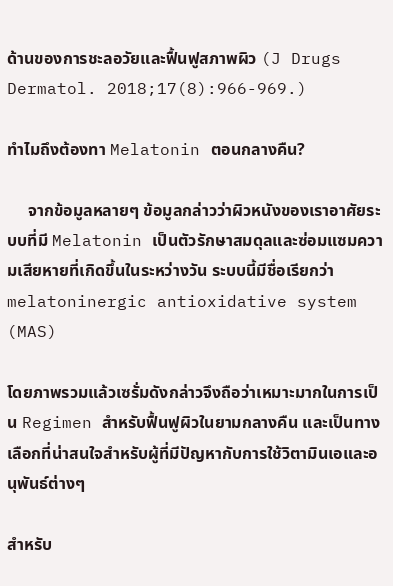ด้านของการชะลอวัยและฟื้นฟูสภาพผิว (J Drugs Dermatol. 2018;17(8):966-969.)

ทำไมถึงต้องทา Melatonin ตอนกลางคืน?

     จากข้อมูลหลายๆ ข้อมูลกล่าวว่าผิวหนังของเราอาศัยระบบที่มี Melatonin เป็นตัวรักษาสมดุลและซ่อมแซมความเสียหายที่เกิดขึ้นในระหว่างวัน ระบบนี้มีชื่อเรียกว่า melatoninergic antioxidative system (MAS)

โดยภาพรวมแล้วเซรั่มดังกล่าวจึงถือว่าเหมาะมากในการเป็น Regimen สำหรับฟื้นฟูผิวในยามกลางคืน และเป็นทางเลือกที่น่าสนใจสำหรับผู้ที่มีปัญหากับการใช้วิตามินเอและอนุพันธ์ต่างๆ

สำหรับ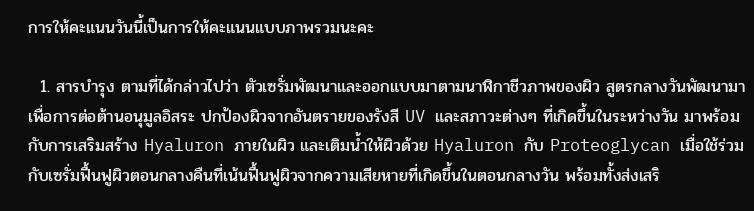การให้คะแนนวันนี้เป็นการให้คะแนนแบบภาพรวมนะคะ

  1. สารบำรุง ตามที่ได้กล่าวไปว่า ตัวเซรั่มพัฒนาและออกแบบมาตามนาฬิกาชีวภาพของผิว สูตรกลางวันพัฒนามาเพื่อการต่อต้านอนุมูลอิสระ ปกป้องผิวจากอันตรายของรังสี UV และสภาวะต่างๆ ที่เกิดขึ้นในระหว่างวัน มาพร้อมกับการเสริมสร้าง Hyaluron ภายในผิว และเติมน้ำให้ผิวด้วย Hyaluron กับ Proteoglycan เมื่อใช้ร่วมกับเซรั่มฟื้นฟูผิวตอนกลางคืนที่เน้นฟื้นฟูผิวจากความเสียหายที่เกิดขึ้นในตอนกลางวัน พร้อมทั้งส่งเสริ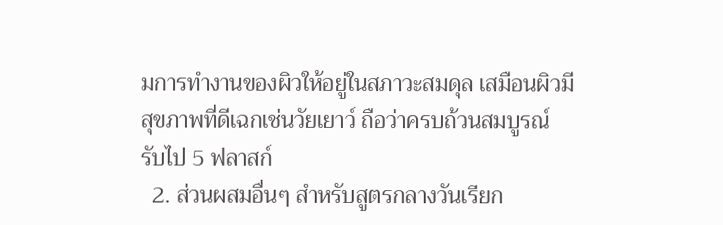มการทำงานของผิวให้อยู่ในสภาวะสมดุล เสมือนผิวมีสุขภาพที่ดีเฉกเช่นวัยเยาว์ ถือว่าครบถ้วนสมบูรณ์ รับไป 5 ฟลาสก์
  2. ส่วนผสมอื่นๆ สำหรับสูตรกลางวันเรียก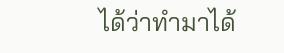ได้ว่าทำมาได้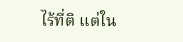ไร้ที่ติ แต่ใน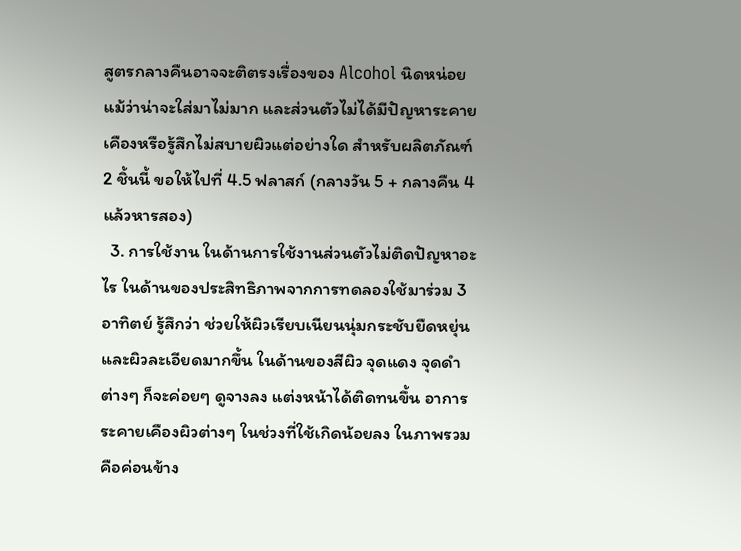สูตรกลางคืนอาจจะติตรงเรื่องของ Alcohol นิดหน่อย แม้ว่าน่าจะใส่มาไม่มาก และส่วนตัวไม่ได้มีปัญหาระคายเคืองหรือรู้สึกไม่สบายผิวแต่อย่างใด สำหรับผลิตภัณฑ์ 2 ชิ้นนี้ ขอให้ไปที่ 4.5 ฟลาสก์ (กลางวัน 5 + กลางคืน 4 แล้วหารสอง)
  3. การใช้งาน ในด้านการใช้งานส่วนตัวไม่ติดปัญหาอะไร ในด้านของประสิทธิภาพจากการทดลองใช้มาร่วม 3 อาทิตย์ รู้สึกว่า ช่วยให้ผิวเรียบเนียนนุ่มกระชับยืดหยุ่น และผิวละเอียดมากขึ้น ในด้านของสีผิว จุดแดง จุดดำต่างๆ ก็จะค่อยๆ ดูจางลง แต่งหน้าได้ติดทนขึ้น อาการระคายเคืองผิวต่างๆ ในช่วงที่ใช้เกิดน้อยลง ในภาพรวมคือค่อนข้าง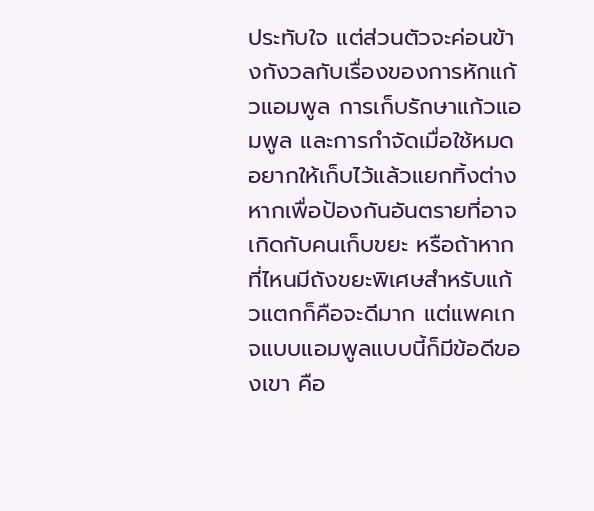ประทับใจ แต่ส่วนตัวจะค่อนข้างกังวลกับเรื่องของการหักแก้วแอมพูล การเก็บรักษาแก้วแอมพูล และการกำจัดเมื่อใช้หมด อยากให้เก็บไว้แล้วแยกทิ้งต่างหากเพื่อป้องกันอันตรายที่อาจเกิดกับคนเก็บขยะ หรือถ้าหากที่ไหนมีถังขยะพิเศษสำหรับแก้วแตกก็คือจะดีมาก แต่แพคเกจแบบแอมพูลแบบนี้ก็มีข้อดีของเขา คือ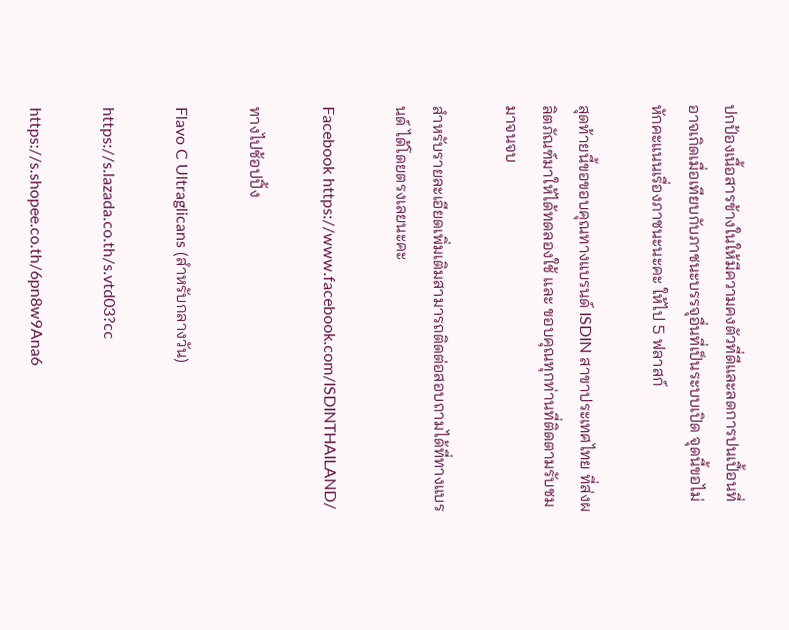ปกป้องเนื้อสารข้างในให้มีความคงตัวที่ดีและลดการปนเปื้อนที่อาจเกิดเมื่อเทียบกับภาชนะบรรจุอื่นที่เป็นระบบเปิด จุดนี้ขอไม่หักคะแนนเรื่องภาชนะนะคะ ให้ไป 5 ฟลาสก์

สุดท้ายนี้ขอขอบคุณทางแบรนด์ ISDIN สาขาประเทศไทย ที่ส่งผลิตภัณฑ์มาให้ได้ทดลองใช้ และ ขอบคุณทุกท่านที่ติดตามรับชมมาจนจบ

สำหรับรายละเอียดเพิ่มเติมสามารถติดต่อสอบถามได้ที่ทางแบรนด์ ได้โดยตรงเลยนะคะ

Facebook https://www.facebook.com/ISDINTHAILAND/

ทางไปช้อปปิ้ง

Flavo C Ultraglicans (สำหรับกลางวัน)

https://s.lazada.co.th/s.vtd03?cc

https://s.shopee.co.th/6pn8w9Ana6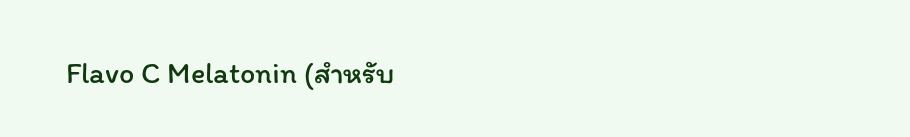Flavo C Melatonin (สำหรับ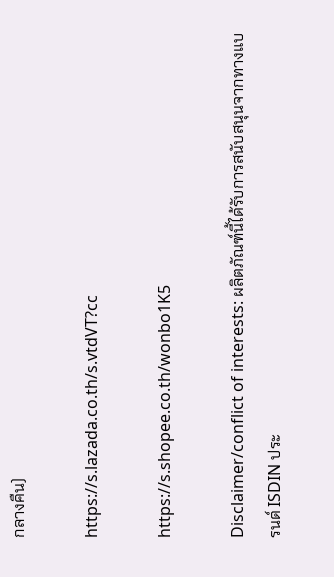กลางคืน)

https://s.lazada.co.th/s.vtdVT?cc

https://s.shopee.co.th/wonbo1K5

Disclaimer/conflict of interests: ผลิตภัณฑ์นี้ได้รับการสนับสนุนจากทางแบรนด์ ISDIN ประ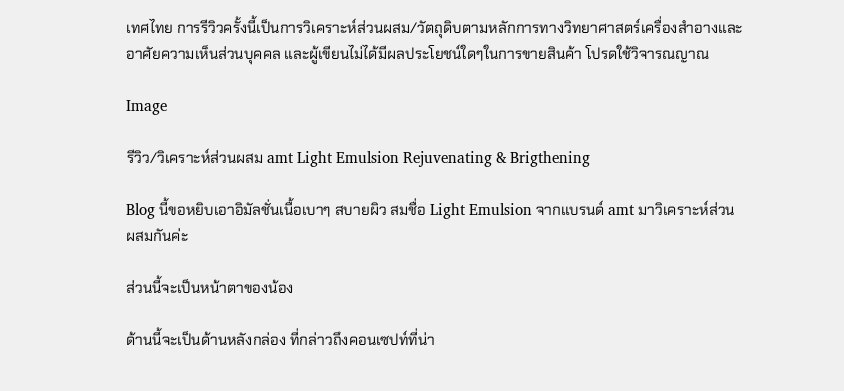เทศไทย การรีวิวครั้งนี้เป็นการวิเคราะห์ส่วนผสม/วัตถุดิบตามหลักการทางวิทยาศาสตร์เครื่องสำอางและอาศัยความเห็นส่วนบุคคล และผู้เขียนไม่ได้มีผลประโยชน์ใดๆในการขายสินค้า โปรดใช้วิจารณญาณ

Image

รีวิว/วิเคราะห์ส่วนผสม amt Light Emulsion Rejuvenating & Brigthening

Blog นี้ขอหยิบเอาอิมัลชั่นเนื้อเบาๆ สบายผิว สมชื่อ Light Emulsion จากแบรนด์ amt มาวิเคราะห์ส่วนผสมกันค่ะ

ส่วนนี้จะเป็นหน้าตาของน้อง

ด้านนี้จะเป็นด้านหลังกล่อง ที่กล่าวถึงคอนเซปท์ที่น่า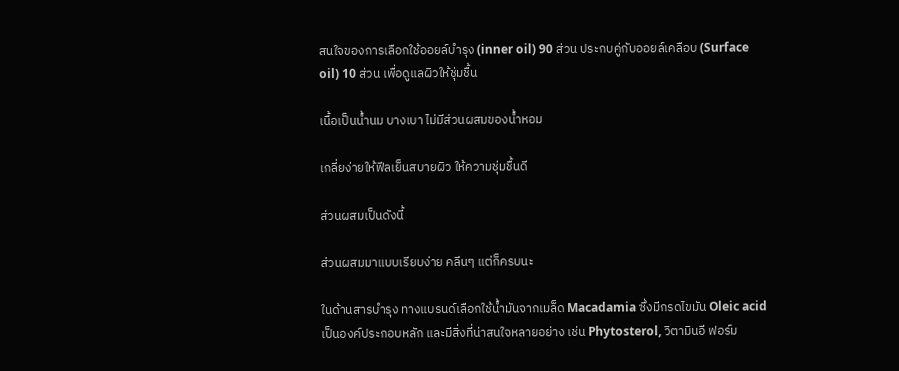สนใจของการเลือกใช้ออยล์บำรุง (inner oil) 90 ส่วน ประกบคู่กับออยล์เคลือบ (Surface oil) 10 ส่วน เพื่อดูแลผิวให้ชุ่มชื้น

เนื้อเป็นน้ำนม บางเบา ไม่มีส่วนผสมของน้ำหอม

เกลี่ยง่ายให้ฟีลเย็นสบายผิว ให้ความชุ่มชื้นดี

ส่วนผสมเป็นดังนี้

ส่วนผสมมาแบบเรียบง่าย คลีนๆ แต่ก็ครบนะ

ในด้านสารบำรุง ทางแบรนด์เลือกใช้น้ำมันจากเมล็ด Macadamia ซึ่งมีกรดไขมัน Oleic acid เป็นองค์ประกอบหลัก และมีสิ่งที่น่าสนใจหลายอย่าง เช่น Phytosterol, วิตามินอี ฟอร์ม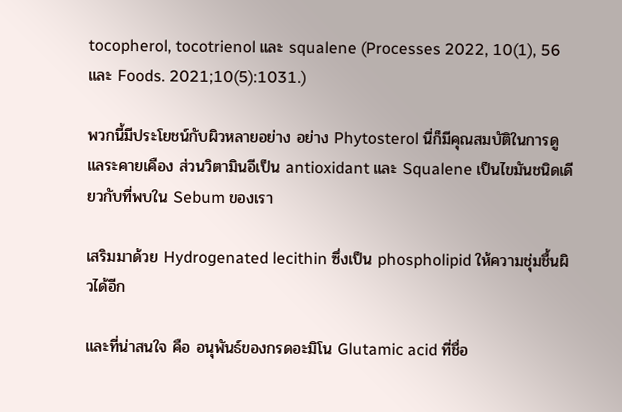tocopherol, tocotrienol และ squalene (Processes 2022, 10(1), 56 และ Foods. 2021;10(5):1031.)

พวกนี้มีประโยชน์กับผิวหลายอย่าง อย่าง Phytosterol นี่ก็มีคุณสมบัติในการดูแลระคายเคือง ส่วนวิตามินอีเป็น antioxidant และ Squalene เป็นไขมันชนิดเดียวกับที่พบใน Sebum ของเรา

เสริมมาด้วย Hydrogenated lecithin ซึ่งเป็น phospholipid ให้ความชุ่มชื้นผิวได้อีก

และที่น่าสนใจ คือ อนุพันธ์ของกรดอะมิโน Glutamic acid ที่ชื่อ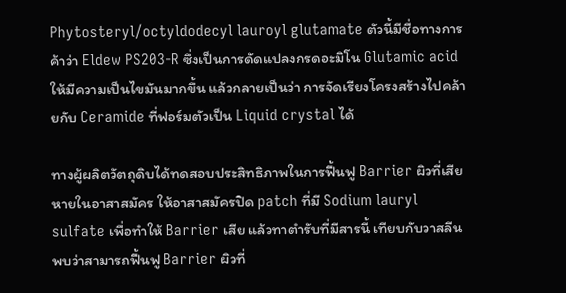Phytosteryl/octyldodecyl lauroyl glutamate ตัวนี้มีชื่อทางการค้าว่า Eldew PS203-R ซึ่งเป็นการดัดแปลงกรดอะมิโน Glutamic acid ให้มีความเป็นไขมันมากขึ้น แล้วกลายเป็นว่า การจัดเรียงโครงสร้างไปคล้ายกับ Ceramide ที่ฟอร์มตัวเป็น Liquid crystal ได้

ทางผู้ผลิตวัตถุดิบได้ทดสอบประสิทธิภาพในการฟื้นฟู Barrier ผิวที่เสียหายในอาสาสมัคร ให้อาสาสมัครปิด patch ที่มี Sodium lauryl sulfate เพื่อทำให้ Barrier เสีย แล้วทาตำรับที่มีสารนี้ เทียบกับวาสลีน พบว่าสามารถฟื้นฟู Barrier ผิวที่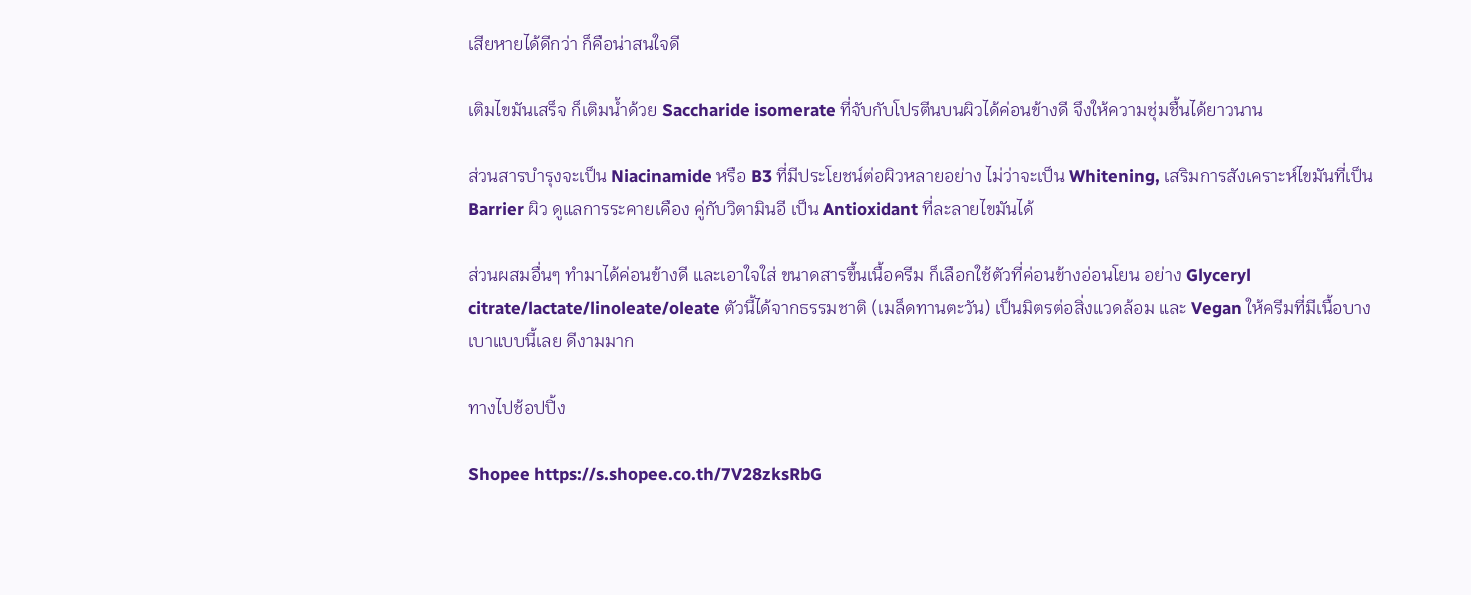เสียหายได้ดีกว่า ก็คือน่าสนใจดี

เติมไขมันเสร็จ ก็เติมน้ำด้วย Saccharide isomerate ที่จับกับโปรตีนบนผิวได้ค่อนข้างดี จึงให้ความชุ่มชื้นได้ยาวนาน

ส่วนสารบำรุงจะเป็น Niacinamide หรือ B3 ที่มีประโยชน์ต่อผิวหลายอย่าง ไม่ว่าจะเป็น Whitening, เสริมการสังเคราะห์ไขมันที่เป็น Barrier ผิว ดูแลการระคายเคือง คู่กับวิตามินอี เป็น Antioxidant ที่ละลายไขมันได้

ส่วนผสมอื่นๆ ทำมาได้ค่อนข้างดี และเอาใจใส่ ขนาดสารขึ้นเนื้อครีม ก็เลือกใช้ตัวที่ค่อนข้างอ่อนโยน อย่าง Glyceryl citrate/lactate/linoleate/oleate ตัวนี้ได้จากธรรมชาติ (เมล็ดทานตะวัน) เป็นมิตรต่อสิ่งแวดล้อม และ Vegan ให้ครีมที่มีเนื้อบางเบาแบบนี้เลย ดีงามมาก

ทางไปช้อปปิ้ง

Shopee https://s.shopee.co.th/7V28zksRbG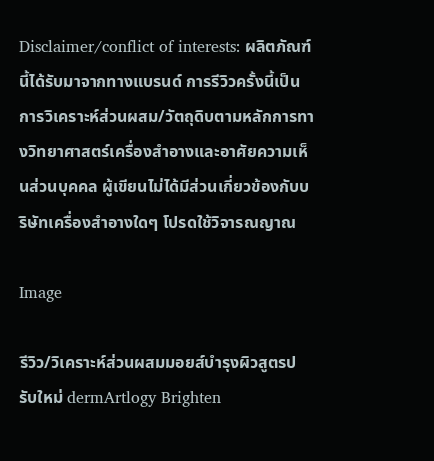Disclaimer/conflict of interests: ผลิตภัณฑ์นี้ได้รับมาจากทางแบรนด์ การรีวิวครั้งนี้เป็นการวิเคราะห์ส่วนผสม/วัตถุดิบตามหลักการทางวิทยาศาสตร์เครื่องสำอางและอาศัยความเห็นส่วนบุคคล ผู้เขียนไม่ได้มีส่วนเกี่ยวข้องกับบริษัทเครื่องสำอางใดๆ โปรดใช้วิจารณญาณ

Image

รีวิว/วิเคราะห์ส่วนผสมมอยส์บำรุงผิวสูตรปรับใหม่ dermArtlogy Brighten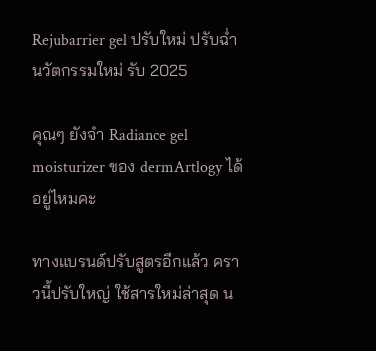Rejubarrier gel ปรับใหม่ ปรับฉ่ำ นวัตกรรมใหม่ รับ 2025

คุณๆ ยังจำ Radiance gel moisturizer ของ dermArtlogy ได้อยู่ไหมคะ

ทางแบรนด์ปรับสูตรอีกแล้ว คราวนี้ปรับใหญ่ ใช้สารใหม่ล่าสุด น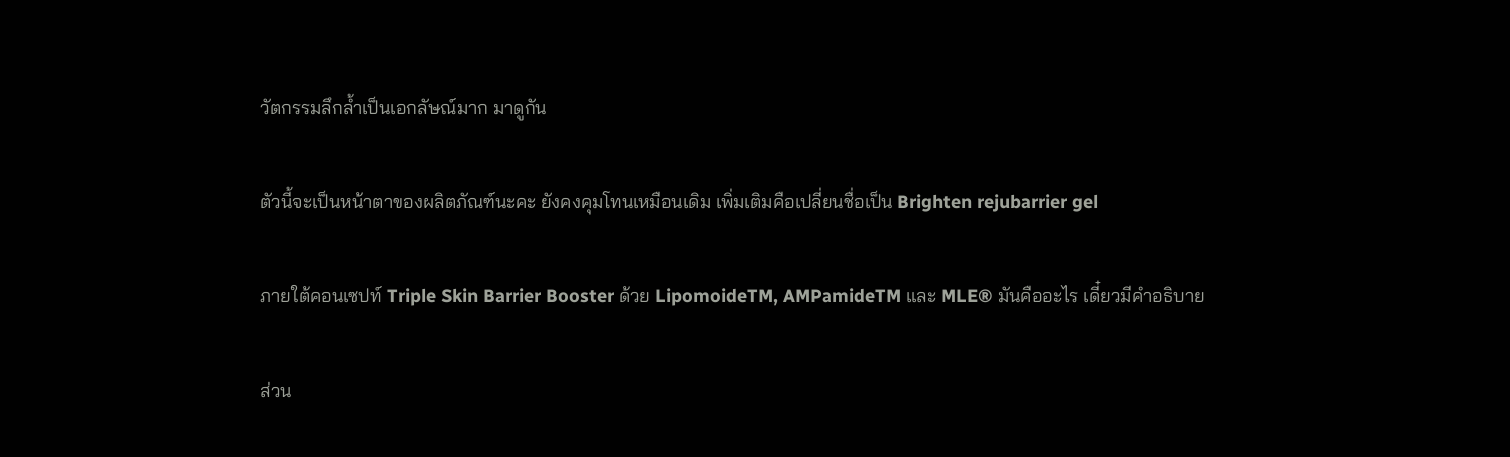วัตกรรมลึกล้ำเป็นเอกลัษณ์มาก มาดูกัน

ตัวนี้จะเป็นหน้าตาของผลิตภัณฑ์นะคะ ยังคงคุมโทนเหมือนเดิม เพิ่มเติมคือเปลี่ยนชื่อเป็น Brighten rejubarrier gel

ภายใต้คอนเซปท์ Triple Skin Barrier Booster ด้วย LipomoideTM, AMPamideTM และ MLE® มันคืออะไร เดี๋ยวมีคำอธิบาย

ส่วน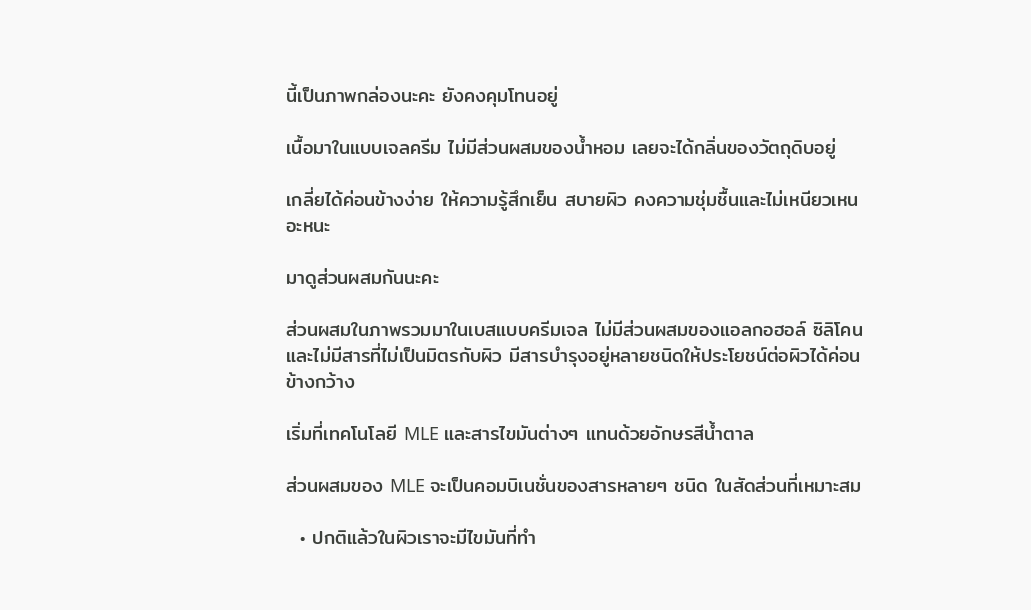นี้เป็นภาพกล่องนะคะ ยังคงคุมโทนอยู่

เนื้อมาในแบบเจลครีม ไม่มีส่วนผสมของน้ำหอม เลยจะได้กลิ่นของวัตถุดิบอยู่

เกลี่ยได้ค่อนข้างง่าย ให้ความรู้สึกเย็น สบายผิว คงความชุ่มชื้นและไม่เหนียวเหนอะหนะ

มาดูส่วนผสมกันนะคะ

ส่วนผสมในภาพรวมมาในเบสแบบครีมเจล ไม่มีส่วนผสมของแอลกอฮอล์ ซิลิโคน และไม่มีสารที่ไม่เป็นมิตรกับผิว มีสารบำรุงอยู่หลายชนิดให้ประโยชน์ต่อผิวได้ค่อนข้างกว้าง

เริ่มที่เทคโนโลยี MLE และสารไขมันต่างๆ แทนด้วยอักษรสีน้ำตาล

ส่วนผสมของ MLE จะเป็นคอมบิเนชั่นของสารหลายๆ ชนิด ในสัดส่วนที่เหมาะสม

  • ปกติแล้วในผิวเราจะมีไขมันที่ทำ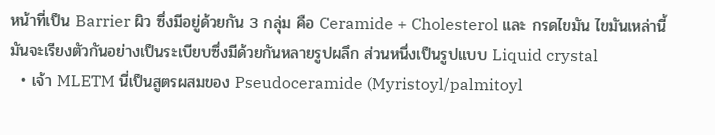หน้าที่เป็น Barrier ผิว ซึ่งมีอยู่ด้วยกัน 3 กลุ่ม คือ Ceramide + Cholesterol และ กรดไขมัน ไขมันเหล่านี้มันจะเรียงตัวกันอย่างเป็นระเบียบซึ่งมีด้วยกันหลายรูปผลึก ส่วนหนึ่งเป็นรูปแบบ Liquid crystal
  • เจ้า MLETM นี่เป็นสูตรผสมของ Pseudoceramide (Myristoyl/palmitoyl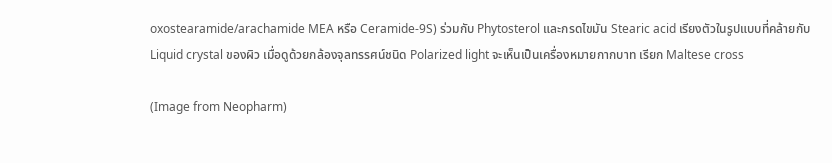oxostearamide/arachamide MEA หรือ Ceramide-9S) ร่วมกับ Phytosterol และกรดไขมัน Stearic acid เรียงตัวในรูปแบบที่คล้ายกับ Liquid crystal ของผิว เมื่อดูด้วยกล้องจุลทรรศน์ชนิด Polarized light จะเห็นเป็นเครื่องหมายกากบาท เรียก Maltese cross

(Image from Neopharm)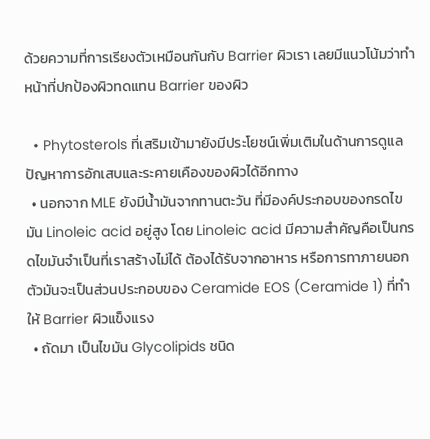ด้วยความที่การเรียงตัวเหมือนกันกับ Barrier ผิวเรา เลยมีแนวโน้มว่าทำหน้าที่ปกป้องผิวทดแทน Barrier ของผิว

  • Phytosterols ที่เสริมเข้ามายังมีประโยชน์เพิ่มเติมในด้านการดูแลปัญหาการอักเสบและระคายเคืองของผิวได้อีกทาง
  • นอกจาก MLE ยังมีน้ำมันจากทานตะวัน ที่มีองค์ประกอบของกรดไขมัน Linoleic acid อยู่สูง โดย Linoleic acid มีความสำคัญคือเป็นกรดไขมันจำเป็นที่เราสร้างไม่ได้ ต้องได้รับจากอาหาร หรือการทาภายนอก ตัวมันจะเป็นส่วนประกอบของ Ceramide EOS (Ceramide 1) ที่ทำให้ Barrier ผิวแข็งแรง
  • ถัดมา เป็นไขมัน Glycolipids ชนิด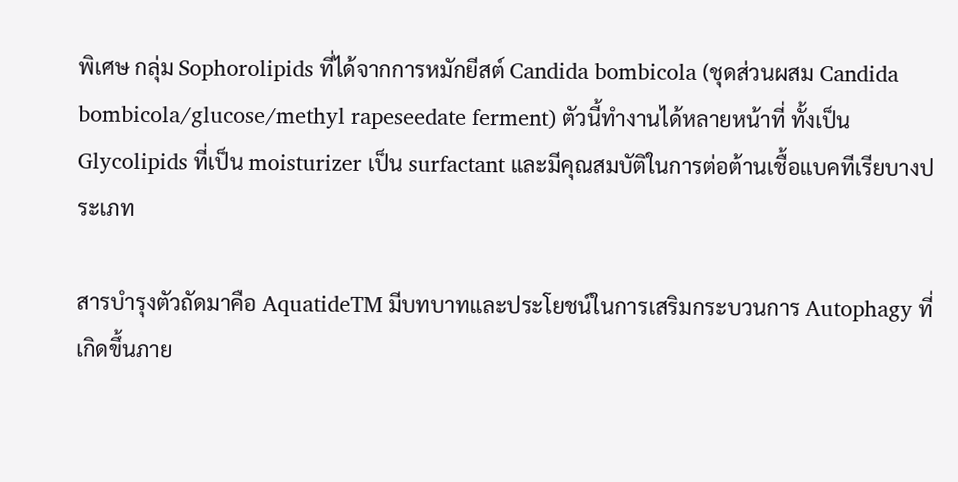พิเศษ กลุ่ม Sophorolipids ที่ได้จากการหมักยีสต์ Candida bombicola (ชุดส่วนผสม Candida bombicola/glucose/methyl rapeseedate ferment) ตัวนี้ทำงานได้หลายหน้าที่ ทั้งเป็น Glycolipids ที่เป็น moisturizer เป็น surfactant และมีคุณสมบัติในการต่อต้านเชื้อแบคทีเรียบางประเภท

สารบำรุงตัวถัดมาคือ AquatideTM มีบทบาทและประโยชน์ในการเสริมกระบวนการ Autophagy ที่เกิดขึ้นภาย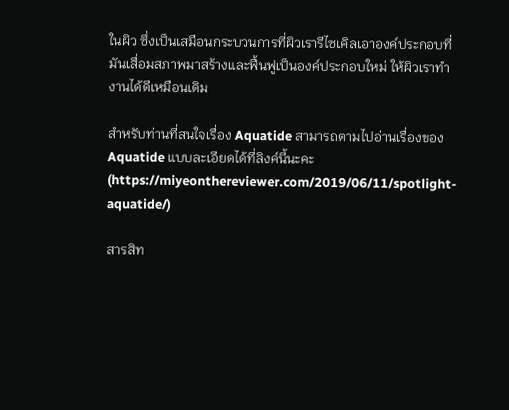ในผิว ซึ่งเป็นเสมือนกระบวนการที่ผิวเรารีไซเคิลเอาองค์ประกอบที่มันเสื่อมสภาพมาสร้างและฟื้นฟูเป็นองค์ประกอบใหม่ ให้ผิวเราทำงานได้ดีเหมือนเดิม

สำหรับท่านที่สนใจเรื่อง Aquatide สามารถตามไปอ่านเรื่องของ Aquatide แบบละเอียดได้ที่ลิงค์นี้นะคะ (https://miyeonthereviewer.com/2019/06/11/spotlight-aquatide/)

สารสิท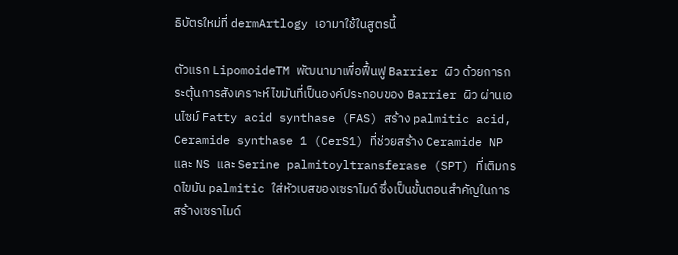ธิบัตรใหม่ที่ dermArtlogy เอามาใช้ในสูตรนี้

ตัวแรก LipomoideTM พัฒนามาเพื่อฟื้นฟู Barrier ผิว ด้วยการกระตุ้นการสังเคราะห์ไขมันที่เป็นองค์ประกอบของ Barrier ผิว ผ่านเอนไซม์ Fatty acid synthase (FAS) สร้าง palmitic acid, Ceramide synthase 1 (CerS1) ที่ช่วยสร้าง Ceramide NP และ NS และ Serine palmitoyltransferase (SPT) ที่เติมกรดไขมัน palmitic ใส่หัวเบสของเซราไมด์ ซึ่งเป็นขั้นตอนสำคัญในการสร้างเซราไมด์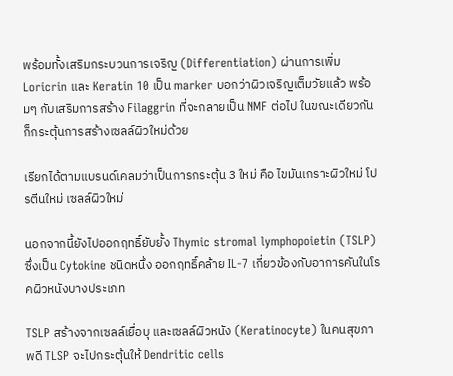พร้อมทั้งเสริมกระบวนการเจริญ (Differentiation) ผ่านการเพิ่ม Loricrin และ Keratin 10 เป็น marker บอกว่าผิวเจริญเต็มวัยแล้ว พร้อมๆ กับเสริมการสร้าง Filaggrin ที่จะกลายเป็น NMF ต่อไป ในขณะเดียวกันก็กระตุ้นการสร้างเซลล์ผิวใหม่ด้วย

เรียกได้ตามแบรนด์เคลมว่าเป็นการกระตุ้น 3 ใหม่ คือ ไขมันเกราะผิวใหม่ โปรตีนใหม่ เซลล์ผิวใหม่

นอกจากนี้ยังไปออกฤทธิ์ยับยั้ง Thymic stromal lymphopoietin (TSLP) ซึ่งเป็น Cytokine ชนิดหนึ่ง ออกฤทธิ์คล้าย IL-7 เกี่ยวข้องกับอาการคันในโรคผิวหนังบางประเภท

TSLP สร้างจากเซลล์เยื่อบุ และเซลล์ผิวหนัง (Keratinocyte) ในคนสุขภาพดี TLSP จะไปกระตุ้นให้ Dendritic cells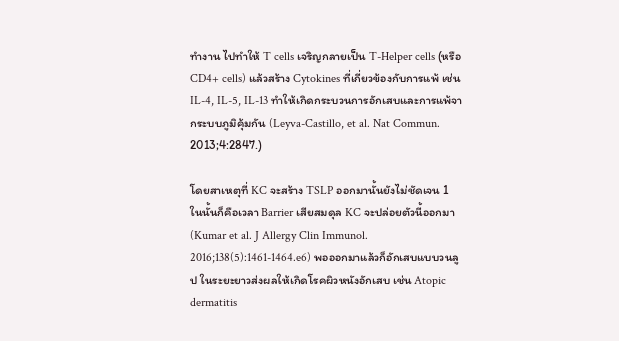ทำงาน ไปทำให้ T cells เจริญกลายเป็น T-Helper cells (หรือ CD4+ cells) แล้วสร้าง Cytokines ที่เกี่ยวข้องกับการแพ้ เช่น IL-4, IL-5, IL-13 ทำให้เกิดกระบวนการอักเสบและการแพ้จากระบบภูมิคุ้มกัน (Leyva-Castillo, et al. Nat Commun. 2013;4:2847.)

โดยสาเหตุที่ KC จะสร้าง TSLP ออกมานั้นยังไม่ชัดเจน 1 ในนั้นก็คือเวลา Barrier เสียสมดุล KC จะปล่อยตัวนี้ออกมา (Kumar et al. J Allergy Clin Immunol. 2016;138(5):1461-1464.e6) พอออกมาแล้วก็อักเสบแบบวนลูป ในระยะยาวส่งผลให้เกิดโรคผิวหนังอักเสบ เช่น Atopic dermatitis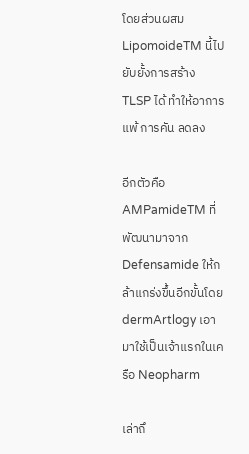โดยส่วนผสม LipomoideTM นี้ไปยับยั้งการสร้าง TLSP ได้ ทำให้อาการแพ้ การคัน ลดลง

อีกตัวคือ AMPamideTM ที่พัฒนามาจาก Defensamide ให้กล้าแกร่งขึ้นอีกขั้นโดย dermArtlogy เอามาใช้เป็นเจ้าแรกในเครือ Neopharm

เล่าถึ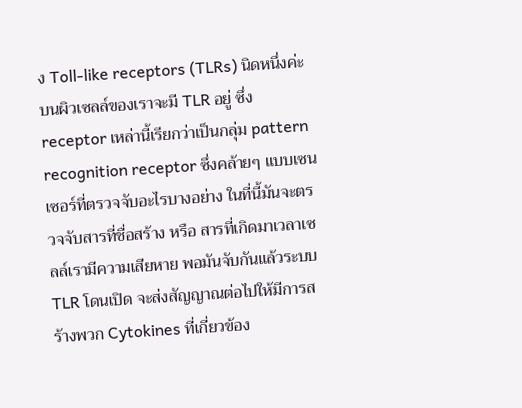ง Toll-like receptors (TLRs) นิดหนึ่งค่ะ บนผิวเซลล์ของเราจะมี TLR อยู่ ซึ่ง receptor เหล่านี้เรียกว่าเป็นกลุ่ม pattern recognition receptor ซึ่งคล้ายๆ แบบเซนเซอร์ที่ตรวจจับอะไรบางอย่าง ในที่นี้มันจะตรวจจับสารที่ชื่อสร้าง หรือ สารที่เกิดมาเวลาเซลล์เรามีความเสียหาย พอมันจับกันแล้วระบบ TLR โดนเปิด จะส่งสัญญาณต่อไปให้มีการสร้างพวก Cytokines ที่เกี่ยวข้อง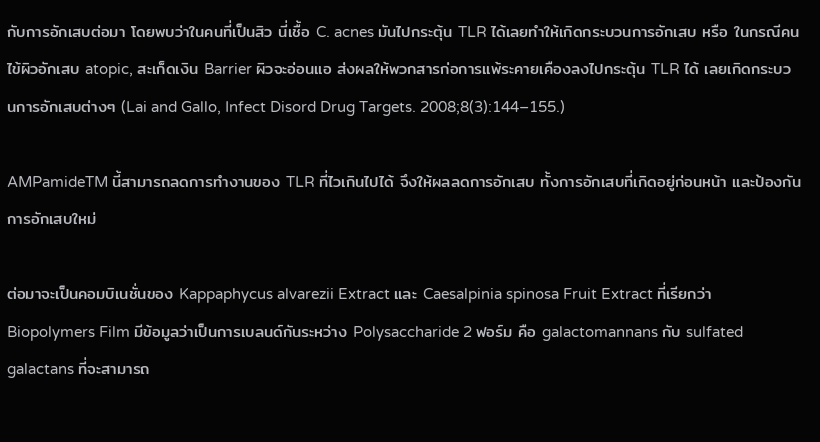กับการอักเสบต่อมา โดยพบว่าในคนที่เป็นสิว นี่เชื้อ C. acnes มันไปกระตุ้น TLR ได้เลยทำให้เกิดกระบวนการอักเสบ หรือ ในกรณีคนไข้ผิวอักเสบ atopic, สะเก็ดเงิน Barrier ผิวจะอ่อนแอ ส่งผลให้พวกสารก่อการแพ้ระคายเคืองลงไปกระตุ้น TLR ได้ เลยเกิดกระบวนการอักเสบต่างๆ (Lai and Gallo, Infect Disord Drug Targets. 2008;8(3):144–155.)

AMPamideTM นี้สามารถลดการทำงานของ TLR ที่ไวเกินไปได้ จึงให้ผลลดการอักเสบ ทั้งการอักเสบที่เกิดอยู่ก่อนหน้า และป้องกันการอักเสบใหม่

ต่อมาจะเป็นคอมบิเนชั่นของ Kappaphycus alvarezii Extract และ Caesalpinia spinosa Fruit Extract ที่เรียกว่า Biopolymers Film มีข้อมูลว่าเป็นการเบลนด์กันระหว่าง Polysaccharide 2 ฟอร์ม คือ galactomannans กับ sulfated galactans ที่จะสามารถ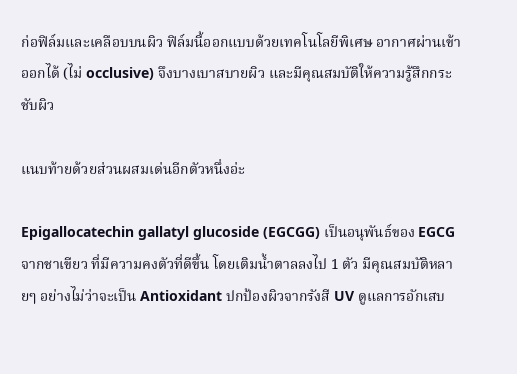ก่อฟิล์มและเคลือบบนผิว ฟิล์มนี้ออกแบบด้วยเทคโนโลยีพิเศษ อากาศผ่านเข้าออกได้ (ไม่ occlusive) จึงบางเบาสบายผิว และมีคุณสมบัติให้ความรู้สึกกระชับผิว

แนบท้ายด้วยส่วนผสมเด่นอีกตัวหนึ่งอ่ะ

Epigallocatechin gallatyl glucoside (EGCGG) เป็นอนุพันธ์ของ EGCG จากชาเขียว ที่มีความคงตัวที่ดีขึ้น โดยเติมน้ำตาลลงไป 1 ตัว มีคุณสมบัติหลายๆ อย่างไม่ว่าจะเป็น Antioxidant ปกป้องผิวจากรังสี UV ดูแลการอักเสบ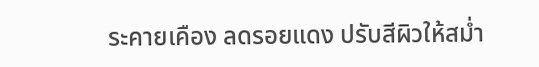ระคายเคือง ลดรอยแดง ปรับสีผิวให้สม่ำ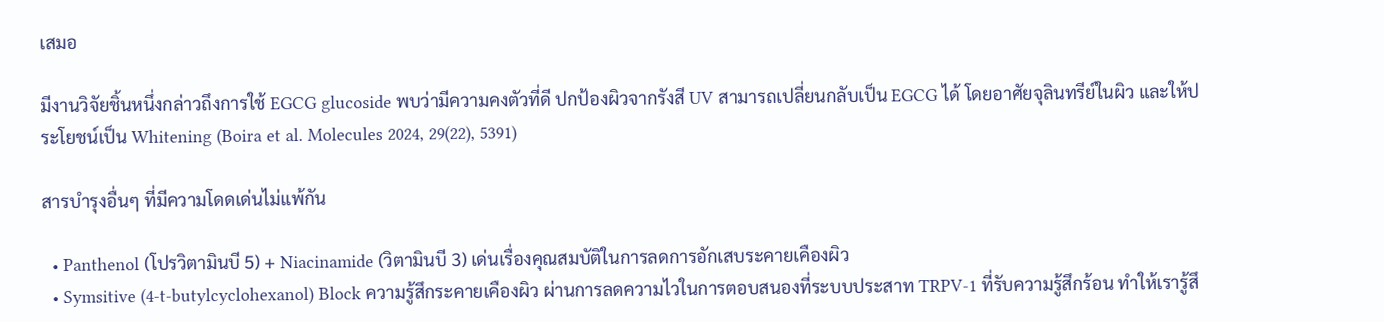เสมอ

มีงานวิจัยชิ้นหนึ่งกล่าวถึงการใช้ EGCG glucoside พบว่ามีความคงตัวที่ดี ปกป้องผิวจากรังสี UV สามารถเปลี่ยนกลับเป็น EGCG ได้ โดยอาศัยจุลินทรีย์ในผิว และให้ประโยชน์เป็น Whitening (Boira et al. Molecules 2024, 29(22), 5391)

สารบำรุงอื่นๆ ที่มีความโดดเด่นไม่แพ้กัน

  • Panthenol (โปรวิตามินบี 5) + Niacinamide (วิตามินบี 3) เด่นเรื่องคุณสมบัติในการลดการอักเสบระคายเคืองผิว
  • Symsitive (4-t-butylcyclohexanol) Block ความรู้สึกระคายเคืองผิว ผ่านการลดความไวในการตอบสนองที่ระบบประสาท TRPV-1 ที่รับความรู้สึกร้อน ทำให้เรารู้สึ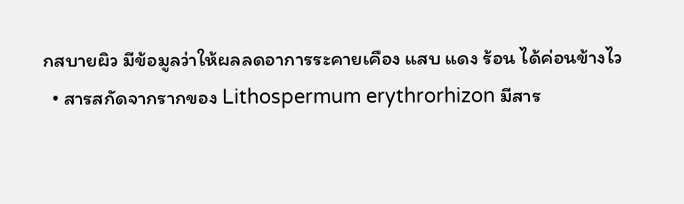กสบายผิว มีข้อมูลว่าให้ผลลดอาการระคายเคือง แสบ แดง ร้อน ได้ค่อนข้างไว
  • สารสกัดจากรากของ Lithospermum erythrorhizon มีสาร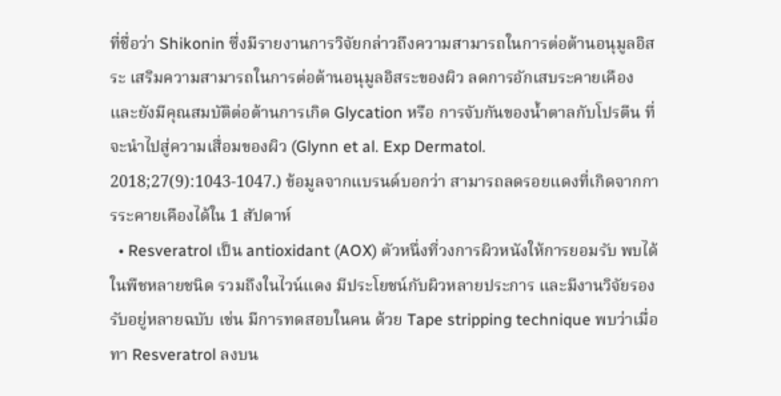ที่ชื่อว่า Shikonin ซึ่งมีรายงานการวิจัยกล่าวถึงความสามารถในการต่อต้านอนุมูลอิสระ เสริมความสามารถในการต่อต้านอนุมูลอิสระของผิว ลดการอักเสบระคายเคือง และยังมีคุณสมบัติต่อต้านการเกิด Glycation หรือ การจับกันของน้ำตาลกับโปรตีน ที่จะนำไปสู่ความเสื่อมของผิว (Glynn et al. Exp Dermatol. 2018;27(9):1043-1047.) ข้อมูลจากแบรนด์บอกว่า สามารถลดรอยแดงที่เกิดจากการระคายเคืองได้ใน 1 สัปดาห์
  • Resveratrol เป็น antioxidant (AOX) ตัวหนึ่งที่วงการผิวหนังให้การยอมรับ พบได้ในพืชหลายชนิด รวมถึงในไวน์แดง มีประโยชน์กับผิวหลายประการ และมีงานวิจัยรองรับอยู่หลายฉบับ เช่น มีการทดสอบในคน ด้วย Tape stripping technique พบว่าเมื่อทา Resveratrol ลงบน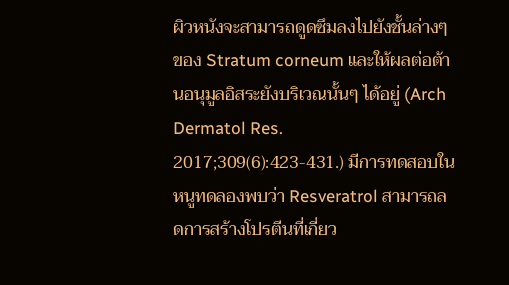ผิวหนังจะสามารถดูดซึมลงไปยังชั้นล่างๆของ Stratum corneum และให้ผลต่อต้านอนุมูลอิสระยังบริเวณนั้นๆ ได้อยู่ (Arch Dermatol Res. 2017;309(6):423-431.) มีการทดสอบในหนูทดลองพบว่า Resveratrol สามารถลดการสร้างโปรตีนที่เกี่ยว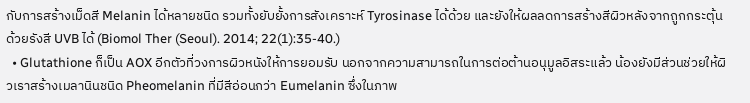กับการสร้างเม็ดสี Melanin ได้หลายชนิด รวมทั้งยับยั้งการสังเคราะห์ Tyrosinase ได้ด้วย และยังให้ผลลดการสร้างสีผิวหลังจากถูกกระตุ้นด้วยรังสี UVB ได้ (Biomol Ther (Seoul). 2014; 22(1):35-40.)
  • Glutathione ก็เป็น AOX อีกตัวที่วงการผิวหนังให้การยอมรับ นอกจากความสามารถในการต่อต้านอนุมูลอิสระแล้ว น้องยังมีส่วนช่วยให้ผิวเราสร้างเมลานินชนิด Pheomelanin ที่มีสีอ่อนกว่า Eumelanin ซึ่งในภาพ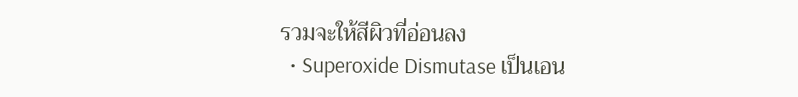รวมจะให้สีผิวที่อ่อนลง
  • Superoxide Dismutase เป็นเอน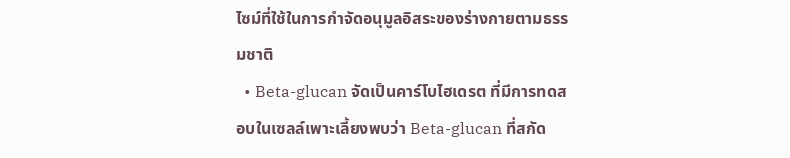ไซม์ที่ใช้ในการกำจัดอนุมูลอิสระของร่างกายตามธรรมชาติ
  • Beta-glucan จัดเป็นคาร์โบไฮเดรต ที่มีการทดสอบในเซลล์เพาะเลี้ยงพบว่า Beta-glucan ที่สกัด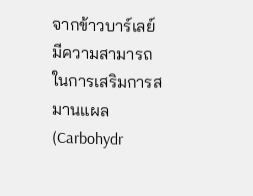จากข้าวบาร์เลย์มีความสามารถในการเสริมการสมานแผล (Carbohydr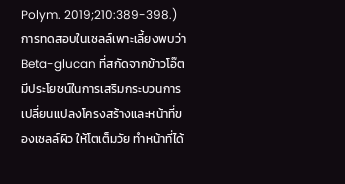Polym. 2019;210:389-398.) การทดสอบในเซลล์เพาะเลี้ยงพบว่า Beta-glucan ที่สกัดจากข้าวโอ๊ตมีประโยชน์ในการเสริมกระบวนการเปลี่ยนแปลงโครงสร้างและหน้าที่ของเซลล์ผิว ให้โตเต็มวัย ทำหน้าที่ได้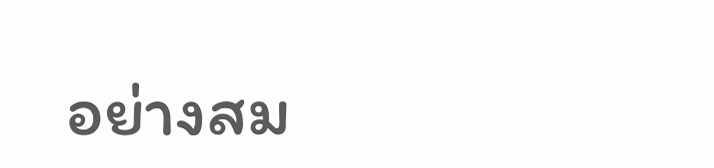อย่างสม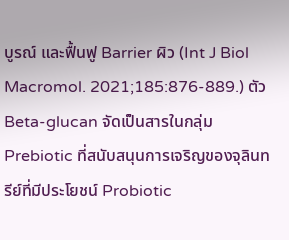บูรณ์ และฟื้นฟู Barrier ผิว (Int J Biol Macromol. 2021;185:876-889.) ตัว Beta-glucan จัดเป็นสารในกลุ่ม Prebiotic ที่สนับสนุนการเจริญของจุลินทรีย์ที่มีประโยชน์ Probiotic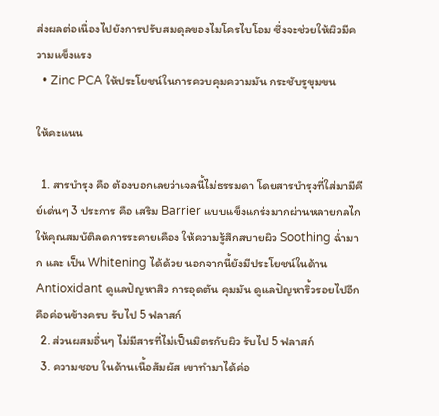ส่งผลต่อเนื่องไปยังการปรับสมดุลของไมโครไบโอม ซึ่งจะช่วยให้ผิวมีความแข็งแรง
  • Zinc PCA ให้ประโยชน์ในการควบคุมความมัน กระชับรูขุมขน

ให้คะแนน

  1. สารบำรุง คือ ต้องบอกเลยว่าเจลนี้ไม่ธรรมดา โดยสารบำรุงที่ใส่มามีคีย์เด่นๆ 3 ประการ คือ เสริม Barrier แบบแข็งแกร่งมากผ่านหลายกลไก ให้คุณสมบัติลดการระคายเคือง ให้ความรู้สึกสบายผิว Soothing ฉ่ำมาก และ เป็น Whitening ได้ด้วย นอกจากนี้ยังมีประโยชน์ในด้าน Antioxidant ดูแลปัญหาสิว การอุดตัน คุมมัน ดูแลปัญหาริ้วรอยไปอีก คือค่อนข้างครบ รับไป 5 ฟลาสก์
  2. ส่วนผสมอื่นๆ ไม่มีสารที่ไม่เป็นมิตรกับผิว รับไป 5 ฟลาสก์
  3. ความชอบ ในด้านเนื้อสัมผัส เขาทำมาได้ค่อ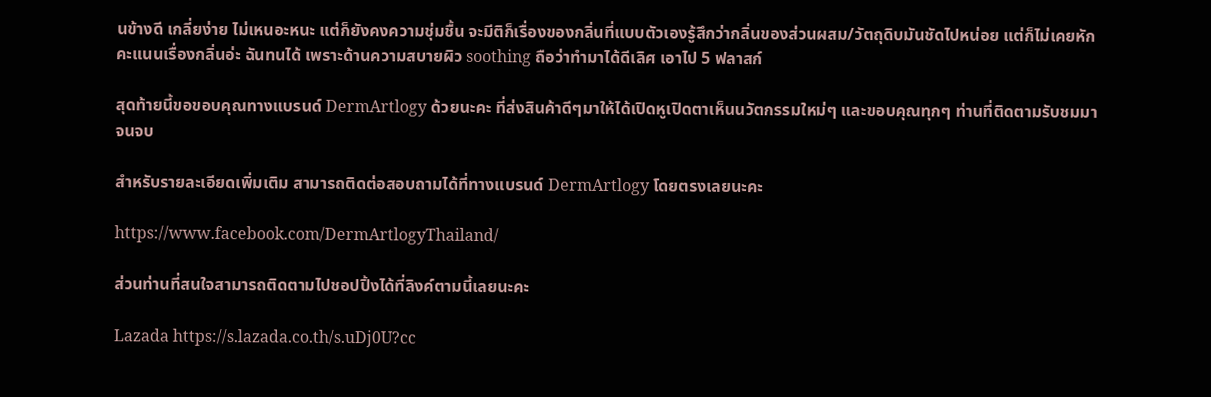นข้างดี เกลี่ยง่าย ไม่เหนอะหนะ แต่ก็ยังคงความชุ่มชื้น จะมีติก็เรื่องของกลิ่นที่แบบตัวเองรู้สึกว่ากลิ่นของส่วนผสม/วัตถุดิบมันชัดไปหน่อย แต่ก็ไม่เคยหักคะแนนเรื่องกลิ่นอ่ะ ฉันทนได้ เพราะด้านความสบายผิว soothing ถือว่าทำมาได้ดีเลิศ เอาไป 5 ฟลาสก์

สุดท้ายนี้ขอขอบคุณทางแบรนด์ DermArtlogy ด้วยนะคะ ที่ส่งสินค้าดีๆมาให้ได้เปิดหูเปิดตาเห็นนวัตกรรมใหม่ๆ และขอบคุณทุกๆ ท่านที่ติดตามรับชมมาจนจบ

สำหรับรายละเอียดเพิ่มเติม สามารถติดต่อสอบถามได้ที่ทางแบรนด์ DermArtlogy โดยตรงเลยนะคะ

https://www.facebook.com/DermArtlogyThailand/

ส่วนท่านที่สนใจสามารถติดตามไปชอปปิ้งได้ที่ลิงค์ตามนี้เลยนะคะ

Lazada https://s.lazada.co.th/s.uDj0U?cc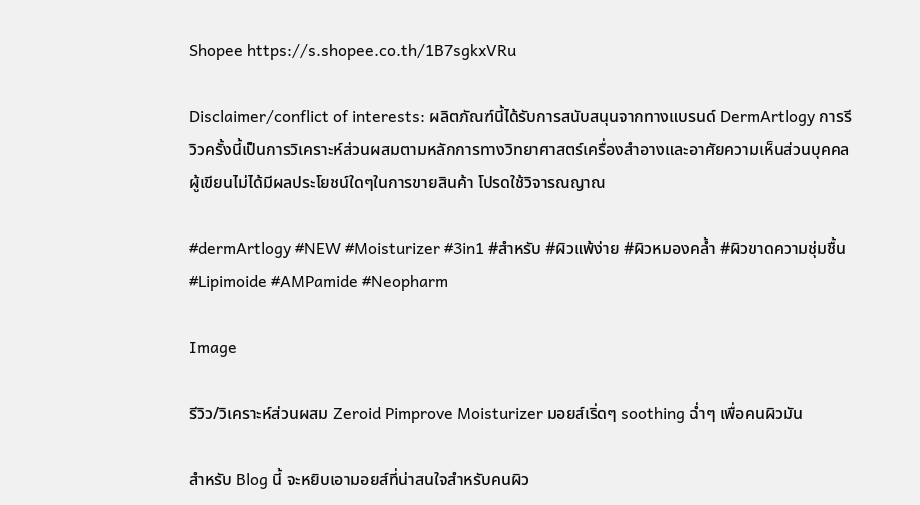Shopee https://s.shopee.co.th/1B7sgkxVRu

Disclaimer/conflict of interests: ผลิตภัณฑ์นี้ได้รับการสนับสนุนจากทางแบรนด์ DermArtlogy การรีวิวครั้งนี้เป็นการวิเคราะห์ส่วนผสมตามหลักการทางวิทยาศาสตร์เครื่องสำอางและอาศัยความเห็นส่วนบุคคล ผู้เขียนไม่ได้มีผลประโยชน์ใดๆในการขายสินค้า โปรดใช้วิจารณญาณ

#dermArtlogy #NEW #Moisturizer #3in1 #สำหรับ #ผิวแพ้ง่าย #ผิวหมองคล้ำ #ผิวขาดความชุ่มชื้น #Lipimoide #AMPamide #Neopharm

Image

รีวิว/วิเคราะห์ส่วนผสม Zeroid Pimprove Moisturizer มอยส์เริ่ดๆ soothing ฉ่ำๆ เพื่อคนผิวมัน

สำหรับ Blog นี้ จะหยิบเอามอยส์ที่น่าสนใจสำหรับคนผิว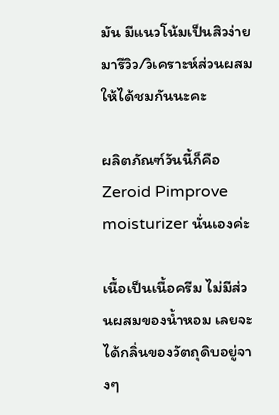มัน มีแนวโน้มเป็นสิวง่าย มารีวิว/วิเคราะห์ส่วนผสมให้ได้ชมกันนะคะ

ผลิตภัณฑ์วันนี้ก็คือ Zeroid Pimprove moisturizer นั่นเองค่ะ

เนื้อเป็นเนื้อครีม ไม่มีส่วนผสมของน้ำหอม เลยจะได้กลิ่นของวัตถุดิบอยู่จางๆ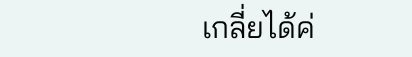เกลี่ยได้ค่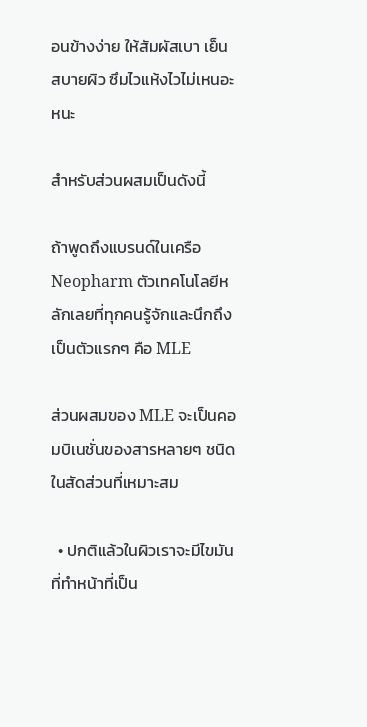อนข้างง่าย ให้สัมผัสเบา เย็น สบายผิว ซึมไวแห้งไวไม่เหนอะหนะ

สำหรับส่วนผสมเป็นดังนี้

ถ้าพูดถึงแบรนด์ในเครือ Neopharm ตัวเทคโนโลยีหลักเลยที่ทุกคนรู้จักและนึกถึงเป็นตัวแรกๆ คือ MLE

ส่วนผสมของ MLE จะเป็นคอมบิเนชั่นของสารหลายๆ ชนิด ในสัดส่วนที่เหมาะสม

  • ปกติแล้วในผิวเราจะมีไขมันที่ทำหน้าที่เป็น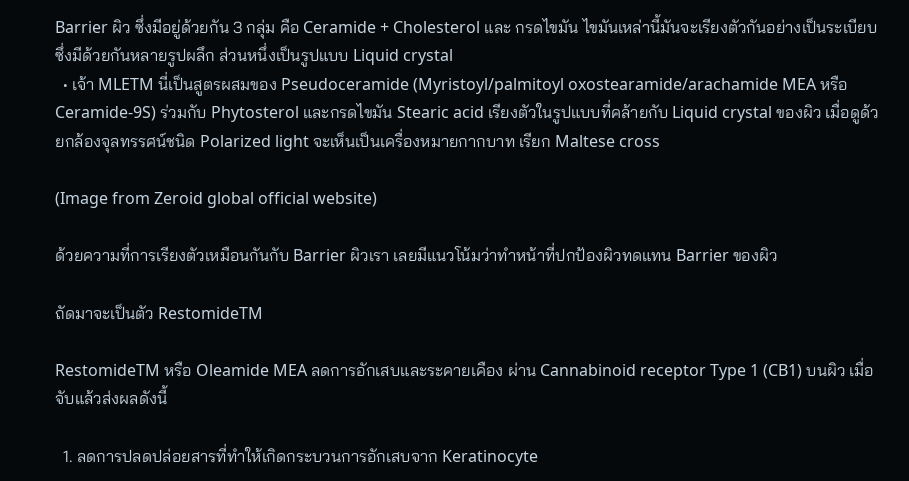Barrier ผิว ซึ่งมีอยู่ด้วยกัน 3 กลุ่ม คือ Ceramide + Cholesterol และ กรดไขมัน ไขมันเหล่านี้มันจะเรียงตัวกันอย่างเป็นระเบียบซึ่งมีด้วยกันหลายรูปผลึก ส่วนหนึ่งเป็นรูปแบบ Liquid crystal
  • เจ้า MLETM นี่เป็นสูตรผสมของ Pseudoceramide (Myristoyl/palmitoyl oxostearamide/arachamide MEA หรือ Ceramide-9S) ร่วมกับ Phytosterol และกรดไขมัน Stearic acid เรียงตัวในรูปแบบที่คล้ายกับ Liquid crystal ของผิว เมื่อดูด้วยกล้องจุลทรรศน์ชนิด Polarized light จะเห็นเป็นเครื่องหมายกากบาท เรียก Maltese cross

(Image from Zeroid global official website)

ด้วยความที่การเรียงตัวเหมือนกันกับ Barrier ผิวเรา เลยมีแนวโน้มว่าทำหน้าที่ปกป้องผิวทดแทน Barrier ของผิว

ถัดมาจะเป็นตัว RestomideTM

RestomideTM หรือ Oleamide MEA ลดการอักเสบและระคายเคือง ผ่าน Cannabinoid receptor Type 1 (CB1) บนผิว เมื่อจับแล้วส่งผลดังนี้

  1. ลดการปลดปล่อยสารที่ทำให้เกิดกระบวนการอักเสบจาก Keratinocyte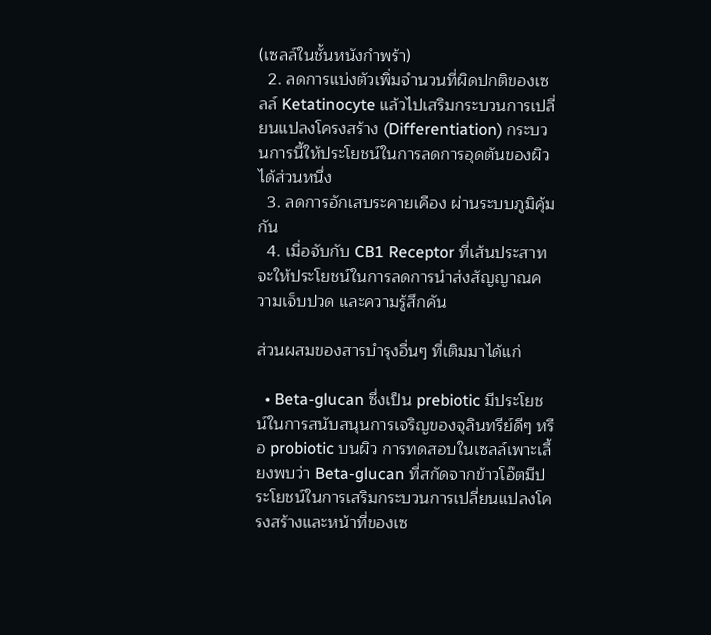(เซลล์ในชั้นหนังกำพร้า)
  2. ลดการแบ่งตัวเพิ่มจำนวนที่ผิดปกติของเซลล์ Ketatinocyte แล้วไปเสริมกระบวนการเปลี่ยนแปลงโครงสร้าง (Differentiation) กระบวนการนี้ให้ประโยชน์ในการลดการอุดตันของผิวได้ส่วนหนึ่ง
  3. ลดการอักเสบระคายเคือง ผ่านระบบภูมิคุ้มกัน
  4. เมื่อจับกับ CB1 Receptor ที่เส้นประสาท จะให้ประโยชน์ในการลดการนำส่งสัญญาณความเจ็บปวด และความรู้สึกคัน

ส่วนผสมของสารบำรุงอื่นๆ ที่เติมมาได้แก่

  • Beta-glucan ซึ่งเป็น prebiotic มีประโยชน์ในการสนับสนุนการเจริญของจุลินทรีย์ดีๆ หรือ probiotic บนผิว การทดสอบในเซลล์เพาะเลี้ยงพบว่า Beta-glucan ที่สกัดจากข้าวโอ๊ตมีประโยชน์ในการเสริมกระบวนการเปลี่ยนแปลงโครงสร้างและหน้าที่ของเซ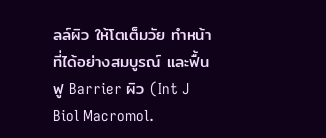ลล์ผิว ให้โตเต็มวัย ทำหน้าที่ได้อย่างสมบูรณ์ และฟื้นฟู Barrier ผิว (Int J Biol Macromol.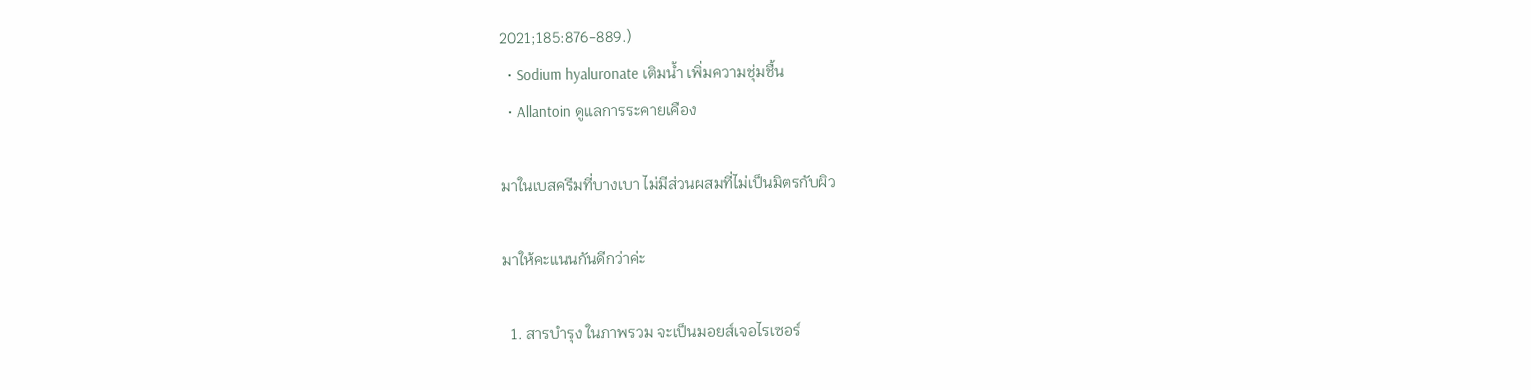2021;185:876-889.)
  • Sodium hyaluronate เติมน้ำ เพิ่มความชุ่มชื้น
  • Allantoin ดูแลการระคายเคือง

มาในเบสครีมที่บางเบา ไม่มีส่วนผสมที่ไม่เป็นมิตรกับผิว

มาให้คะแนนกันดีกว่าค่ะ

  1. สารบำรุง ในภาพรวม จะเป็นมอยส์เจอไรเซอร์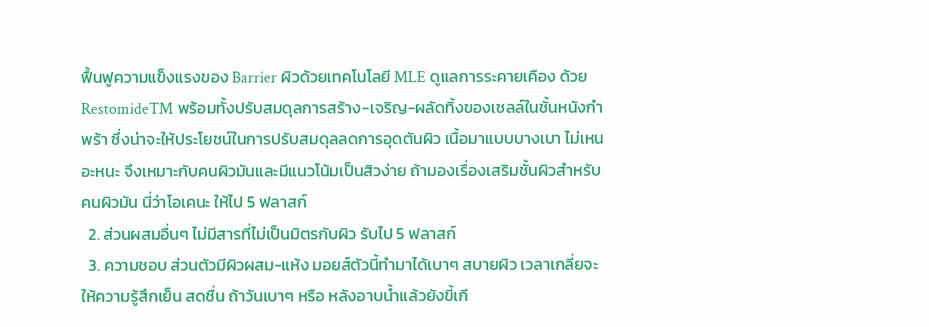ฟื้นฟูความแข็งแรงของ Barrier ผิวด้วยเทคโนโลยี MLE ดูแลการระคายเคือง ด้วย RestomideTM พร้อมทั้งปรับสมดุลการสร้าง-เจริญ-ผลัดทิ้งของเซลล์ในชั้นหนังกำพร้า ซึ่งน่าจะให้ประโยชน์ในการปรับสมดุลลดการอุดตันผิว เนื้อมาแบบบางเบา ไม่เหนอะหนะ จึงเหมาะกับคนผิวมันและมีแนวโน้มเป็นสิวง่าย ถ้ามองเรื่องเสริมชั้นผิวสำหรับคนผิวมัน นี่ว่าโอเคนะ ให้ไป 5 ฟลาสก์
  2. ส่วนผสมอื่นๆ ไม่มีสารที่ไม่เป็นมิตรกับผิว รับไป 5 ฟลาสก์
  3. ความชอบ ส่วนตัวมีผิวผสม-แห้ง มอยส์ตัวนี้ทำมาได้เบาๆ สบายผิว เวลาเกลี่ยจะให้ความรู้สึกเย็น สดชื่น ถ้าวันเบาๆ หรือ หลังอาบน้ำแล้วยังขี้เกี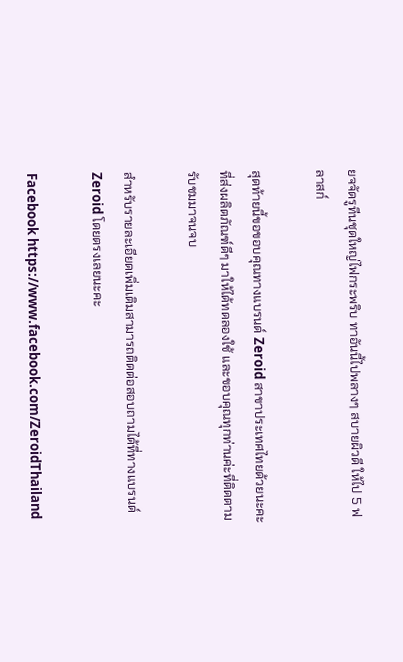ยจจัดรูทีนชุดใหญ่ไฟกระพริบ ทาอันนี้ไปพลางๆ สบายผิวดี ให้ไป 5 ฟลาสก์

สุดท้ายนี้ขอขอบคุณทางแบรนด์ Zeroid สาขาประเทศไทยด้วยนะคะ ที่ส่งผลิตภัณฑ์ดีๆ มาให้ได้ทดลองใช้ และขอบคุณทุกท่านค่ะที่ติดตามรับชมมาจนจบ

สำหรับรายละเอียดเพิ่มเติมสามารถติดต่อสอบถามได้ที่ทางแบรนด์ Zeroid โดยตรงเลยนะคะ

Facebook https://www.facebook.com/ZeroidThailand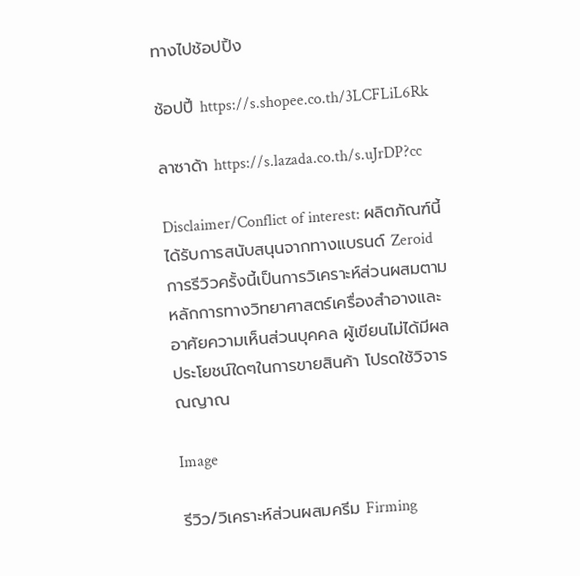ทางไปช้อปปิ้ง

ช้อปปี้ https://s.shopee.co.th/3LCFLiL6Rk

ลาซาด้า https://s.lazada.co.th/s.uJrDP?cc

Disclaimer/Conflict of interest: ผลิตภัณฑ์นี้ได้รับการสนับสนุนจากทางแบรนด์ Zeroid การรีวิวครั้งนี้เป็นการวิเคราะห์ส่วนผสมตามหลักการทางวิทยาศาสตร์เครื่องสำอางและอาศัยความเห็นส่วนบุคคล ผู้เขียนไม่ได้มีผลประโยชน์ใดๆในการขายสินค้า โปรดใช้วิจารณญาณ

Image

รีวิว/วิเคราะห์ส่วนผสมครีม Firming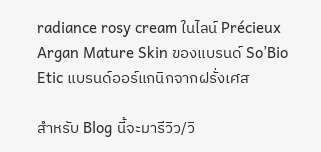radiance rosy cream ในไลน์ Précieux Argan Mature Skin ของแบรนด์ So’Bio Etic แบรนด์ออร์แกนิกจากฝรั่งเศส

สำหรับ Blog นี้จะมารีวิว/วิ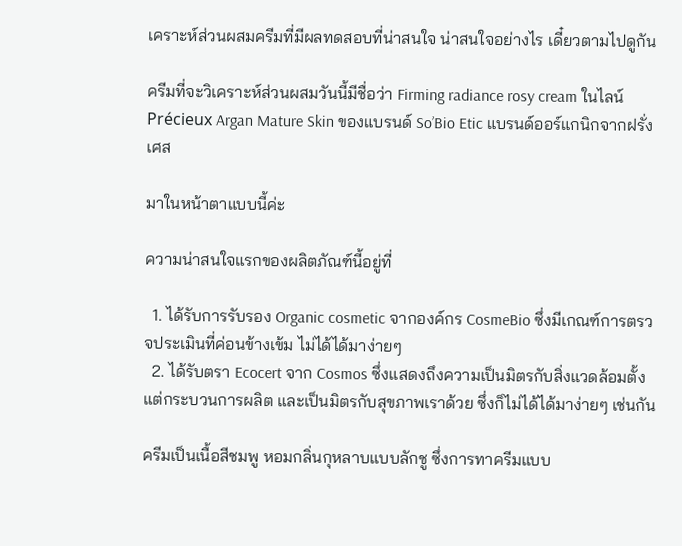เคราะห์ส่วนผสมครีมที่มีผลทดสอบที่น่าสนใจ น่าสนใจอย่างไร เดี๋ยวตามไปดูกัน

ครีมที่จะวิเคราะห์ส่วนผสมวันนี้มีชื่อว่า Firming radiance rosy cream ในไลน์ Précieux Argan Mature Skin ของแบรนด์ So’Bio Etic แบรนด์ออร์แกนิกจากฝรั่งเศส

มาในหน้าตาแบบนี้ค่ะ

ความน่าสนใจแรกของผลิตภัณฑ์นี้อยู่ที่

  1. ได้รับการรับรอง Organic cosmetic จากองค์กร CosmeBio ซึ่งมีเกณฑ์การตรวจประเมินที่ค่อนข้างเข้ม ไม่ได้ได้มาง่ายๆ
  2. ได้รับตรา Ecocert จาก Cosmos ซึ่งแสดงถึงความเป็นมิตรกับสิ่งแวดล้อมตั้งแต่กระบวนการผลิต และเป็นมิตรกับสุขภาพเราด้วย ซึ่งก็ไม่ได้ได้มาง่ายๆ เช่นกัน

ครีมเป็นเนื้อสีชมพู หอมกลิ่นกุหลาบแบบลักชู ซึ่งการทาครีมแบบ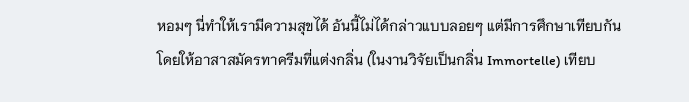หอมๆ นี่ทำให้เรามีความสุขได้ อันนี้ไม่ได้กล่าวแบบลอยๆ แต่มีการศึกษาเทียบกันโดยให้อาสาสมัครทาครีมที่แต่งกลิ่น (ในงานวิจัยเป็นกลิ่น Immortelle) เทียบ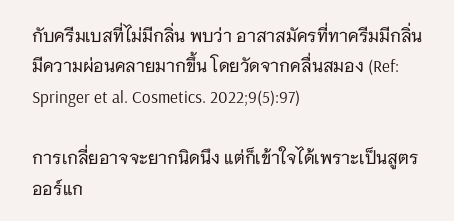กับครีมเบสที่ไม่มีกลิ่น พบว่า อาสาสมัครที่ทาครีมมีกลิ่น มีความผ่อนคลายมากขึ้น โดยวัดจากคลื่นสมอง (Ref: Springer et al. Cosmetics. 2022;9(5):97)

การเกลี่ยอาจจะยากนิดนึง แต่ก็เข้าใจได้เพราะเป็นสูตรออร์แก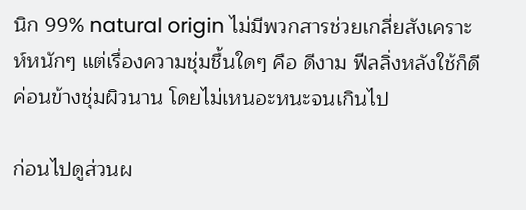นิก 99% natural origin ไม่มีพวกสารช่วยเกลี่ยสังเคราะห์หนักๆ แต่เรื่องความชุ่มชื้นใดๆ คือ ดีงาม ฟีลลิ่งหลังใช้ก็ดี ค่อนข้างชุ่มผิวนาน โดยไม่เหนอะหนะจนเกินไป

ก่อนไปดูส่วนผ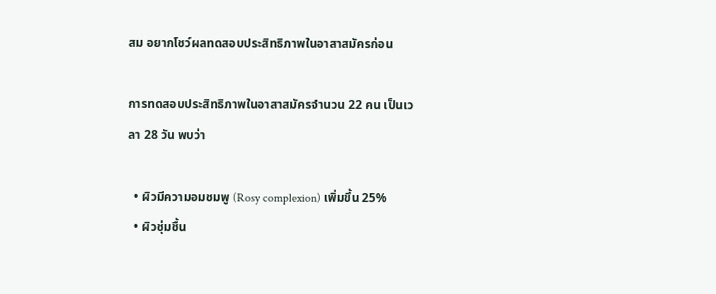สม อยากโชว์ผลทดสอบประสิทธิภาพในอาสาสมัครก่อน

การทดสอบประสิทธิภาพในอาสาสมัครจำนวน 22 คน เป็นเวลา 28 วัน พบว่า

  • ผิวมีความอมชมพู (Rosy complexion) เพิ่มขึ้น 25%
  • ผิวชุ่มชื้น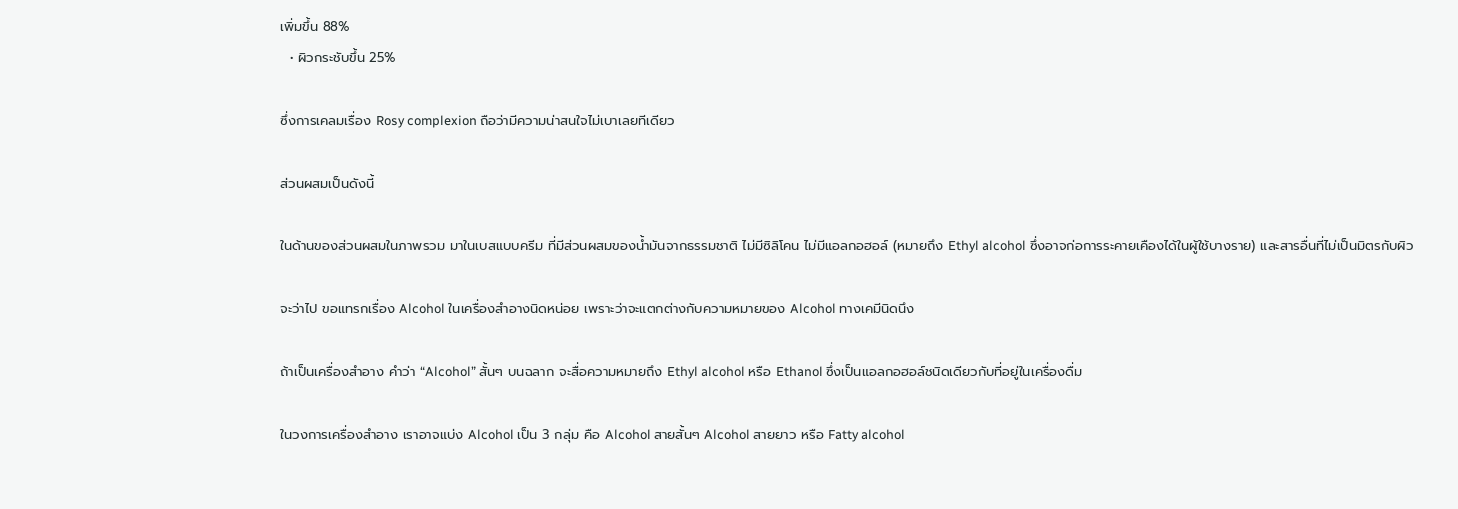เพิ่มขึ้น 88%
  • ผิวกระชับขึ้น 25%

ซึ่งการเคลมเรื่อง Rosy complexion ถือว่ามีความน่าสนใจไม่เบาเลยทีเดียว

ส่วนผสมเป็นดังนี้

ในด้านของส่วนผสมในภาพรวม มาในเบสแบบครีม ที่มีส่วนผสมของน้ำมันจากธรรมชาติ ไม่มีซิลิโคน ไม่มีแอลกอฮอล์ (หมายถึง Ethyl alcohol ซึ่งอาจก่อการระคายเคืองได้ในผู้ใช้บางราย) และสารอื่นที่ไม่เป็นมิตรกับผิว

จะว่าไป ขอแทรกเรื่อง Alcohol ในเครื่องสำอางนิดหน่อย เพราะว่าจะแตกต่างกับความหมายของ Alcohol ทางเคมีนิดนึง

ถ้าเป็นเครื่องสำอาง คำว่า “Alcohol” สั้นๆ บนฉลาก จะสื่อความหมายถึง Ethyl alcohol หรือ Ethanol ซึ่งเป็นแอลกอฮอล์ชนิดเดียวกับที่อยู่ในเครื่องดื่ม

ในวงการเครื่องสำอาง เราอาจแบ่ง Alcohol เป็น 3 กลุ่ม คือ Alcohol สายสั้นๆ Alcohol สายยาว หรือ Fatty alcohol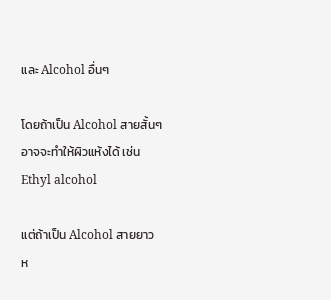และ Alcohol อื่นๆ

โดยถ้าเป็น Alcohol สายสั้นๆ อาจจะทำให้ผิวแห้งได้ เช่น Ethyl alcohol

แต่ถ้าเป็น Alcohol สายยาว ห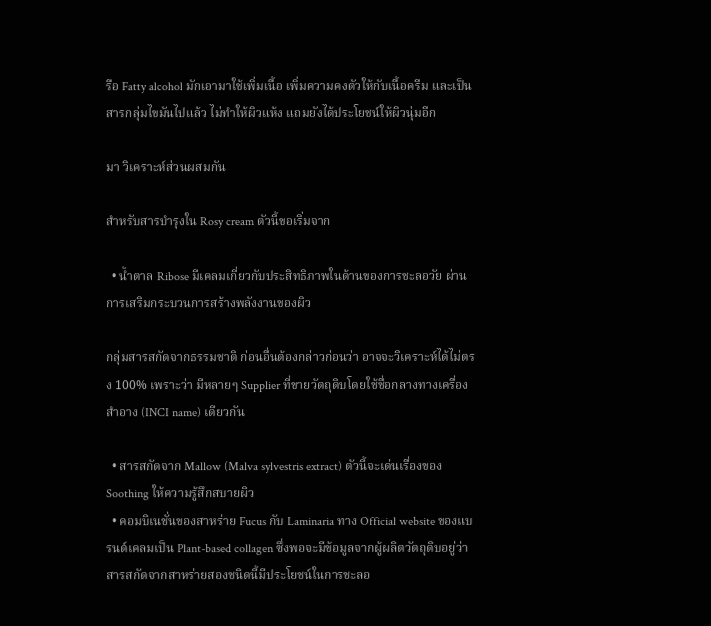รือ Fatty alcohol มักเอามาใช้เพิ่มเนื้อ เพิ่มความคงตัวให้กับเนื้อครีม และเป็นสารกลุ่มไขมันไปแล้ว ไม่ทำให้ผิวแห้ง แถมยังได้ประโยชน์ให้ผิวนุ่มอีก

มา วิเคราะห์ส่วนผสมกัน

สำหรับสารบำรุงใน Rosy cream ตัวนี้ขอเริ่มจาก

  • น้ำตาล Ribose มีเคลมเกี่ยวกับประสิทธิภาพในด้านของการชะลอวัย ผ่านการเสริมกระบวนการสร้างพลังงานของผิว

กลุ่มสารสกัดจากธรรมชาติ ก่อนอื่นต้องกล่าวก่อนว่า อาจจะวิเคราะห์ได้ไม่ตรง 100% เพราะว่า มีหลายๆ Supplier ที่ขายวัตถุดิบโดยใช้ชื่อกลางทางเครื่องสำอาง (INCI name) เดียวกัน

  • สารสกัดจาก Mallow (Malva sylvestris extract) ตัวนี้จะเด่นเรื่องของ Soothing ให้ความรู้สึกสบายผิว
  • คอมบิเนชั่นของสาหร่าย Fucus กับ Laminaria ทาง Official website ของแบรนด์เคลมเป็น Plant-based collagen ซึ่งพอจะมีข้อมูลจากผู้ผลิตวัตถุดิบอยู่ว่าสารสกัดจากสาหร่ายสองชนิดนี้มีประโยชน์ในการชะลอ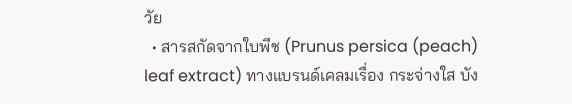วัย
  • สารสกัดจากใบพีช (Prunus persica (peach) leaf extract) ทางแบรนด์เคลมเรื่อง กระจ่างใส บัง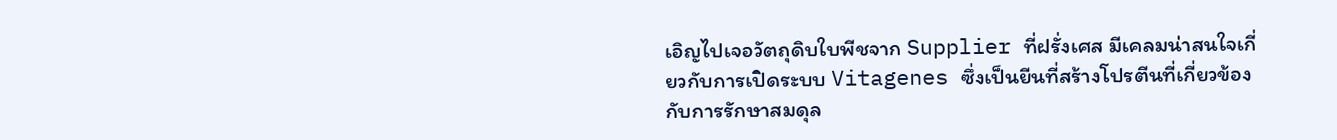เอิญไปเจอวัตถุดิบใบพีชจาก Supplier ที่ฝรั่งเศส มีเคลมน่าสนใจเกี่ยวกับการเปิดระบบ Vitagenes ซึ่งเป็นยีนที่สร้างโปรตีนที่เกี่ยวข้องกับการรักษาสมดุล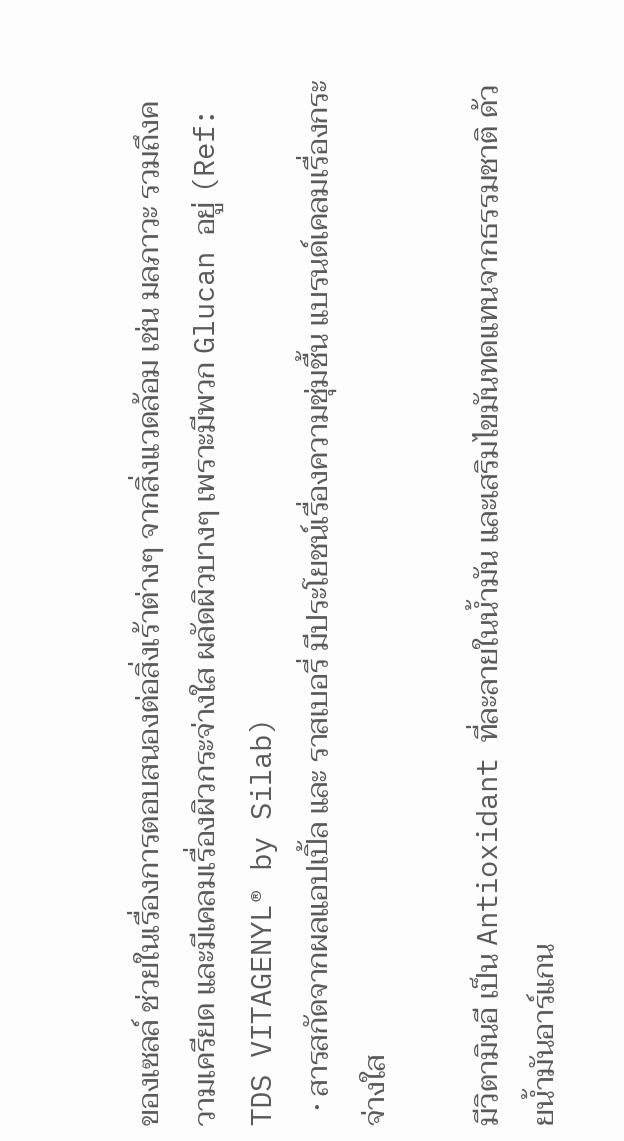ของเซลล์ ช่วยในเรื่องการตอบสนองต่อสิ่งเร้าต่างๆ จากสิ่งแวดล้อม เช่น มลภาวะ รวมถึงความเครียด และมีเคลมเรื่องผิวกระจ่างใส ผลัดผิวบางๆ เพราะมีพวก Glucan อยู่ (Ref: TDS VITAGENYL® by Silab)
  • สารสกัดจากผลแอปเปิ้ล และ ราสเบอรี่ มีประโยชน์เรื่องความชุ่มชื้น แบรนด์เคลมเรื่องกระจ่างใส

มีวิตามินอี เป็น Antioxidant ที่ละลายในน้ำมัน และเสริมไขมันทดแทนจากธรรมชาติ ด้วยน้ำมันอาร์แกน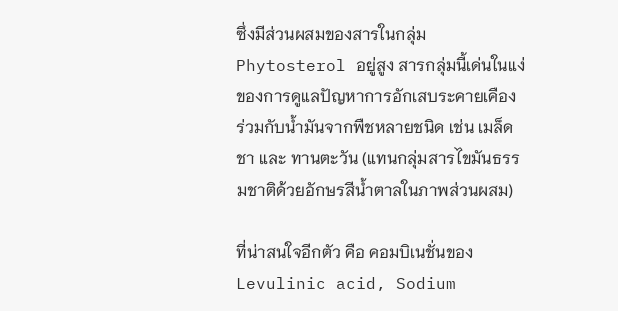ซึ่งมีส่วนผสมของสารในกลุ่ม Phytosterol อยู่สูง สารกลุ่มนี้เด่นในแง่ของการดูแลปัญหาการอักเสบระคายเคือง ร่วมกับน้ำมันจากพืชหลายชนิด เช่น เมล็ดชา และ ทานตะวัน (แทนกลุ่มสารไขมันธรรมชาติด้วยอักษรสีน้ำตาลในภาพส่วนผสม)

ที่น่าสนใจอีกตัว คือ คอมบิเนชั่นของ Levulinic acid, Sodium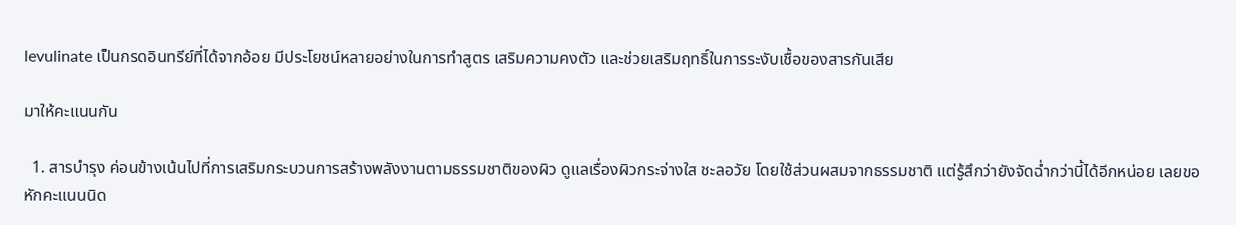levulinate เป็นกรดอินทรีย์ที่ได้จากอ้อย มีประโยชน์หลายอย่างในการทำสูตร เสริมความคงตัว และช่วยเสริมฤทธิ์ในการระงับเชื้อของสารกันเสีย

มาให้คะแนนกัน

  1. สารบำรุง ค่อนข้างเน้นไปที่การเสริมกระบวนการสร้างพลังงานตามธรรมชาติของผิว ดูแลเรื่องผิวกระจ่างใส ชะลอวัย โดยใช้ส่วนผสมจากธรรมชาติ แต่รู้สึกว่ายังจัดฉ่ำกว่านี้ได้อีกหน่อย เลยขอหักคะแนนนิด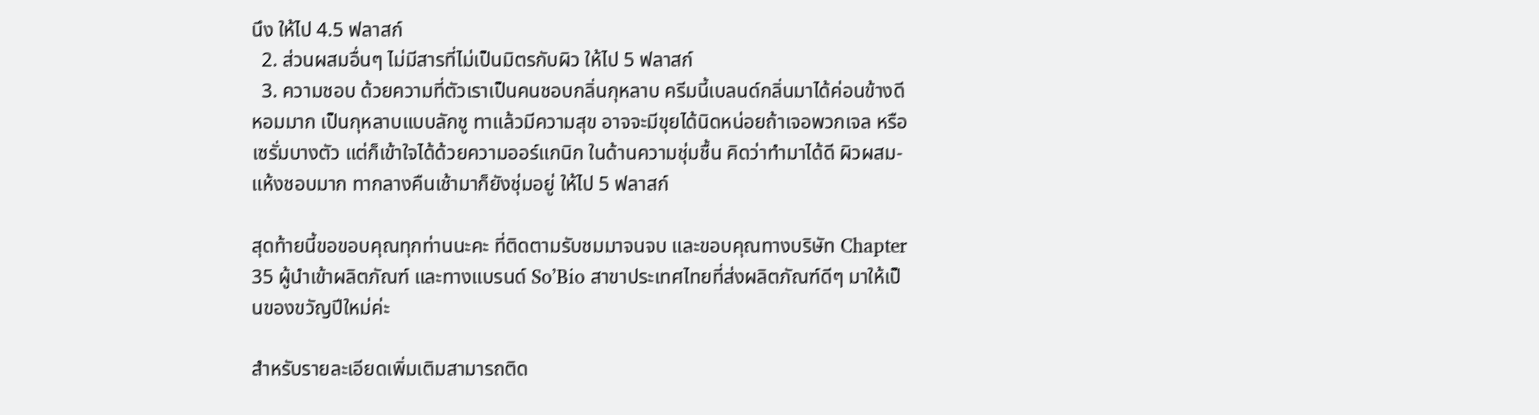นึง ให้ไป 4.5 ฟลาสก์
  2. ส่วนผสมอื่นๆ ไม่มีสารที่ไม่เป็นมิตรกับผิว ให้ไป 5 ฟลาสก์
  3. ความชอบ ด้วยความที่ตัวเราเป็นคนชอบกลิ่นกุหลาบ ครีมนี้เบลนด์กลิ่นมาได้ค่อนข้างดี หอมมาก เป็นกุหลาบแบบลักชู ทาแล้วมีความสุข อาจจะมีขุยได้นิดหน่อยถ้าเจอพวกเจล หรือเซรั่มบางตัว แต่ก็เข้าใจได้ด้วยความออร์แกนิก ในด้านความชุ่มชื้น คิดว่าทำมาได้ดี ผิวผสม-แห้งชอบมาก ทากลางคืนเช้ามาก็ยังชุ่มอยู่ ให้ไป 5 ฟลาสก์

สุดท้ายนี้ขอขอบคุณทุกท่านนะคะ ที่ติดตามรับชมมาจนจบ และขอบคุณทางบริษัท Chapter 35 ผู้นำเข้าผลิตภัณฑ์ และทางแบรนด์ So’Bio สาขาประเทศไทยที่ส่งผลิตภัณฑ์ดีๆ มาให้เป็นของขวัญปีใหม่ค่ะ

สำหรับรายละเอียดเพิ่มเติมสามารถติด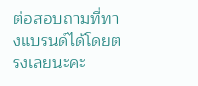ต่อสอบถามที่ทางแบรนด์ได้โดยตรงเลยนะคะ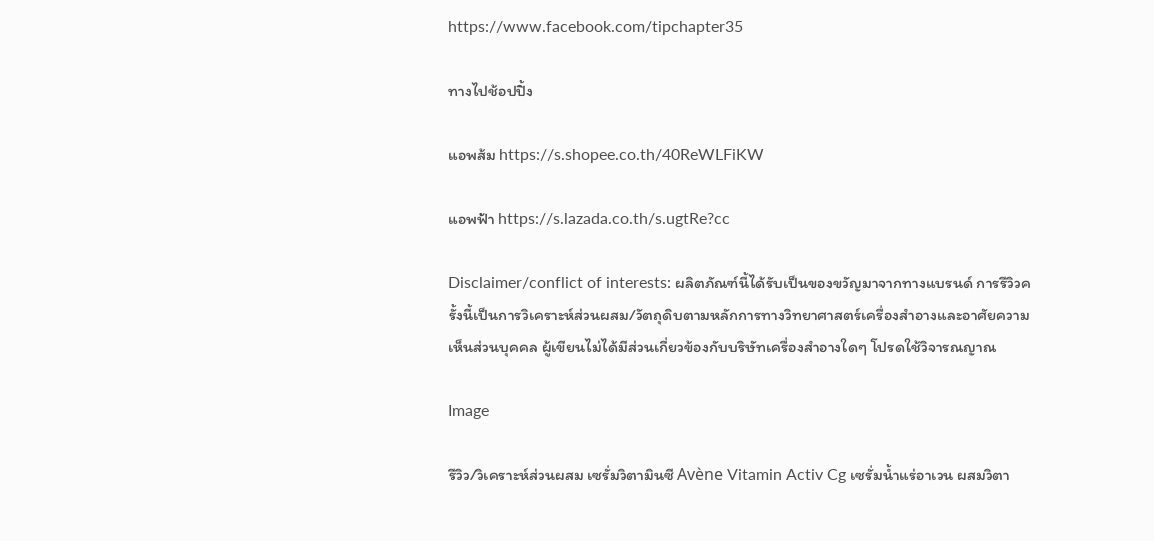https://www.facebook.com/tipchapter35

ทางไปช้อปปิ้ง

แอพส้ม https://s.shopee.co.th/40ReWLFiKW

แอพฟ้า https://s.lazada.co.th/s.ugtRe?cc

Disclaimer/conflict of interests: ผลิตภัณฑ์นี้ได้รับเป็นของขวัญมาจากทางแบรนด์ การรีวิวครั้งนี้เป็นการวิเคราะห์ส่วนผสม/วัตถุดิบตามหลักการทางวิทยาศาสตร์เครื่องสำอางและอาศัยความเห็นส่วนบุคคล ผู้เขียนไม่ได้มีส่วนเกี่ยวข้องกับบริษัทเครื่องสำอางใดๆ โปรดใช้วิจารณญาณ

Image

รีวิว/วิเคราะห์ส่วนผสม เซรั่มวิตามินซี Avène Vitamin Activ Cg เซรั่มน้ำแร่อาเวน ผสมวิตา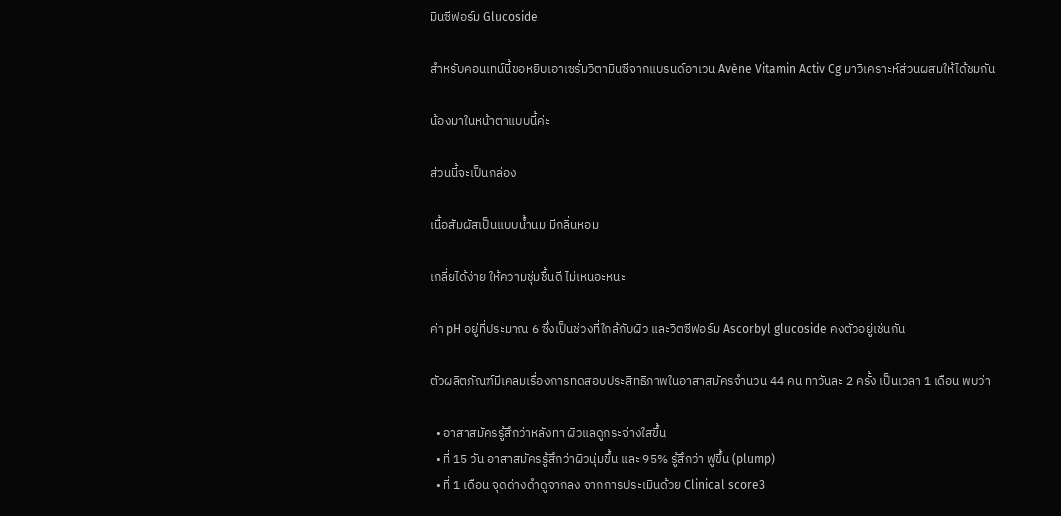มินซีฟอร์ม Glucoside

สำหรับคอนเทน์นี้ขอหยิบเอาเซรั่มวิตามินซีจากแบรนด์อาเวน Avène Vitamin Activ Cg มาวิเคราะห์ส่วนผสมให้ได้ชมกัน

น้องมาในหน้าตาแบบนี้ค่ะ

ส่วนนี้จะเป็นกล่อง

เนื้อสัมผัสเป็นแบบน้ำนม มีกลิ่นหอม

เกลี่ยได้ง่าย ให้ความชุ่มชื้นดี ไม่เหนอะหนะ

ค่า pH อยู่ที่ประมาณ 6 ซึ่งเป็นช่วงที่ใกล้กับผิว และวิตซีฟอร์ม Ascorbyl glucoside คงตัวอยู่เช่นกัน

ตัวผลิตภัณฑ์มีเคลมเรื่องการทดสอบประสิทธิภาพในอาสาสมัครจำนวน 44 คน ทาวันละ 2 ครั้ง เป็นเวลา 1 เดือน พบว่า

  • อาสาสมัครรู้สึกว่าหลังทา ผิวแลดูกระจ่างใสขึ้น
  • ที่ 15 วัน อาสาสมัครรู้สึกว่าผิวนุ่มขึ้น และ 95% รู้สึกว่า ฟูขึ้น (plump)
  • ที่ 1 เดือน จุดด่างดำดูจากลง จากการประเมินด้วย Clinical score3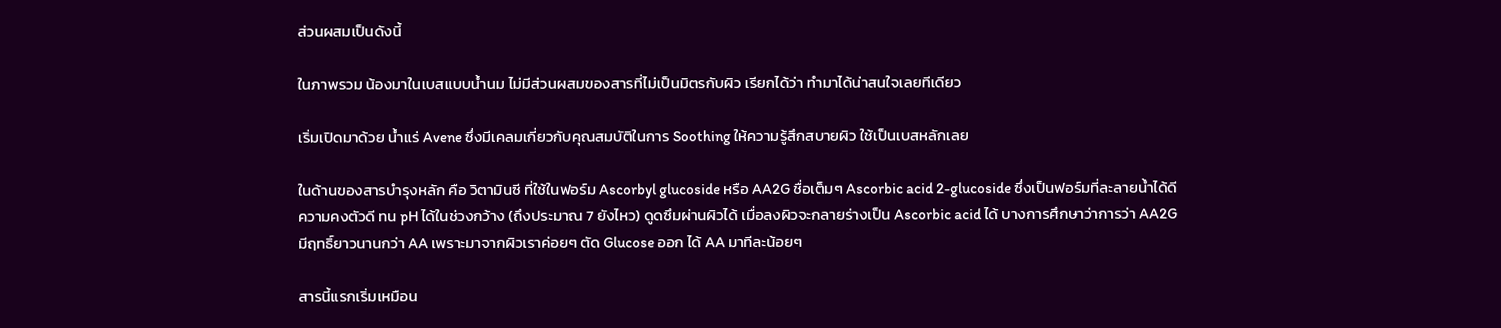ส่วนผสมเป็นดังนี้

ในภาพรวม น้องมาในเบสแบบน้ำนม ไม่มีส่วนผสมของสารที่ไม่เป็นมิตรกับผิว เรียกได้ว่า ทำมาได้น่าสนใจเลยทีเดียว

เริ่มเปิดมาด้วย น้ำแร่ Avene ซึ่งมีเคลมเกี่ยวกับคุณสมบัติในการ Soothing ให้ความรู้สึกสบายผิว ใช้เป็นเบสหลักเลย

ในด้านของสารบำรุงหลัก คือ วิตามินซี ที่ใช้ในฟอร์ม Ascorbyl glucoside หรือ AA2G ชื่อเต็มๆ Ascorbic acid 2-glucoside ซึ่งเป็นฟอร์มที่ละลายน้ำได้ดี ความคงตัวดี ทน pH ได้ในช่วงกว้าง (ถึงประมาณ 7 ยังไหว) ดูดซึมผ่านผิวได้ เมื่อลงผิวจะกลายร่างเป็น Ascorbic acid ได้ บางการศึกษาว่าการว่า AA2G มีฤทธิ์ยาวนานกว่า AA เพราะมาจากผิวเราค่อยๆ ตัด Glucose ออก ได้ AA มาทีละน้อยๆ

สารนี้แรกเริ่มเหมือน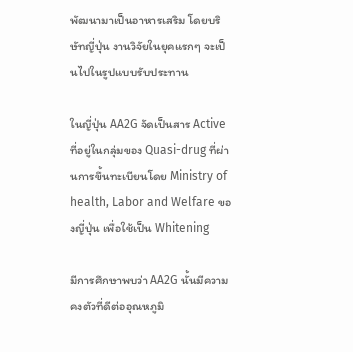พัฒนามาเป็นอาหารเสริม โดยบริษัทญี่ปุ่น งานวิจัยในยุคแรกๆ จะเป็นไปในรูปแบบรับประทาน

ในญี่ปุ่น AA2G จัดเป็นสาร Active ที่อยู่ในกลุ่มของ Quasi-drug ที่ผ่านการขึ้นทะเบียนโดย Ministry of health, Labor and Welfare ของญี่ปุ่น เพื่อใช้เป็น Whitening

มีการศึกษาพบว่า AA2G นั้นมีความคงตัวที่ดีต่ออุณหภูมิ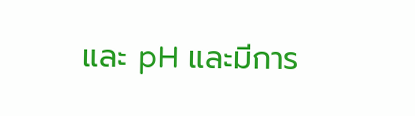และ pH และมีการ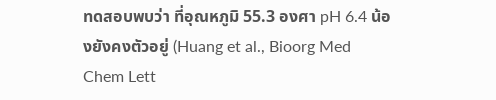ทดสอบพบว่า ที่อุณหภูมิ 55.3 องศา pH 6.4 น้องยังคงตัวอยู่ (Huang et al., Bioorg Med Chem Lett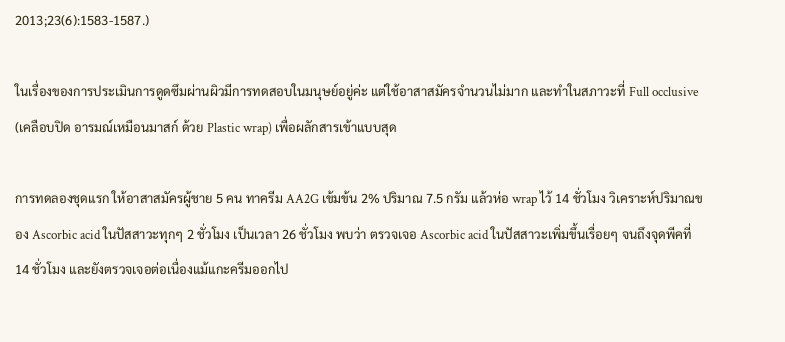2013;23(6):1583-1587.)

ในเรื่องของการประเมินการดูดซึมผ่านผิวมีการทดสอบในมนุษย์อยู่ค่ะ แต่ใช้อาสาสมัครจำนวนไม่มาก และทำในสภาวะที่ Full occlusive (เคลือบปิด อารมณ์เหมือนมาสก์ ด้วย Plastic wrap) เพื่อผลักสารเข้าแบบสุด

การทดลองชุดแรก ให้อาสาสมัครผู้ชาย 5 คน ทาครีม AA2G เข้มข้น 2% ปริมาณ 7.5 กรัม แล้วห่อ wrap ไว้ 14 ชั่วโมง วิเคราะห์ปริมาณของ Ascorbic acid ในปัสสาวะทุกๆ 2 ชั่วโมง เป็นเวลา 26 ชั่วโมง พบว่า ตรวจเจอ Ascorbic acid ในปัสสาวะเพิ่มขึ้นเรื่อยๆ จนถึงจุดพีคที่ 14 ชั่วโมง และยังตรวจเจอต่อเนื่องแม้แกะครีมออกไป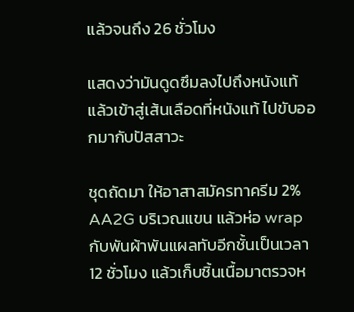แล้วจนถึง 26 ชั่วโมง

แสดงว่ามันดูดซึมลงไปถึงหนังแท้ แล้วเข้าสู่เส้นเลือดที่หนังแท้ ไปขับออกมากับปัสสาวะ

ชุดถัดมา ให้อาสาสมัครทาครีม 2% AA2G บริเวณแขน แล้วห่อ wrap กับพันผ้าพันแผลทับอีกชั้นเป็นเวลา 12 ชั่วโมง แล้วเก็บชิ้นเนื้อมาตรวจห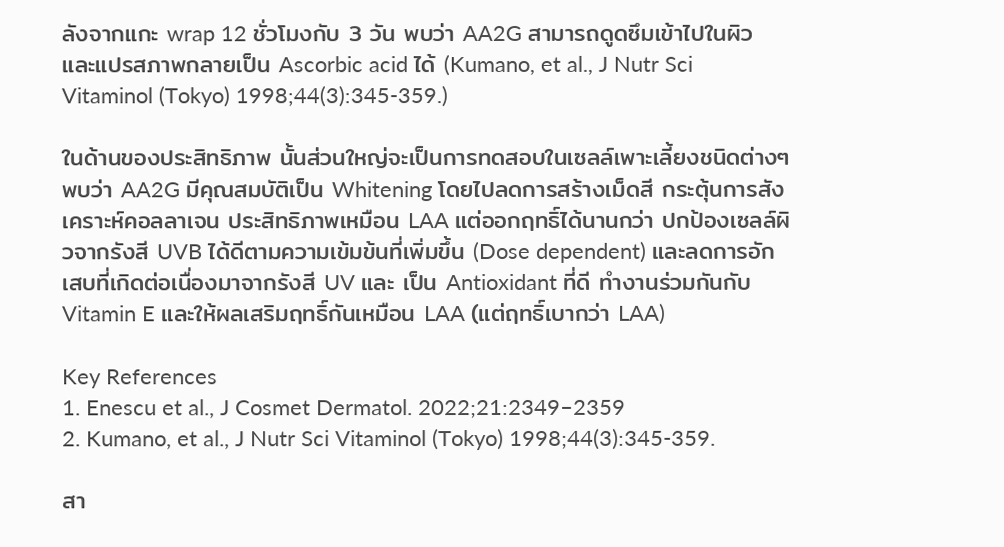ลังจากแกะ wrap 12 ชั่วโมงกับ 3 วัน พบว่า AA2G สามารถดูดซึมเข้าไปในผิว และแปรสภาพกลายเป็น Ascorbic acid ได้ (Kumano, et al., J Nutr Sci Vitaminol (Tokyo) 1998;44(3):345-359.)

ในด้านของประสิทธิภาพ นั้นส่วนใหญ่จะเป็นการทดสอบในเซลล์เพาะเลี้ยงชนิดต่างๆ พบว่า AA2G มีคุณสมบัติเป็น Whitening โดยไปลดการสร้างเม็ดสี กระตุ้นการสังเคราะห์คอลลาเจน ประสิทธิภาพเหมือน LAA แต่ออกฤทธิ์ได้นานกว่า ปกป้องเซลล์ผิวจากรังสี UVB ได้ดีตามความเข้มข้นที่เพิ่มขึ้น (Dose dependent) และลดการอักเสบที่เกิดต่อเนื่องมาจากรังสี UV และ เป็น Antioxidant ที่ดี ทำงานร่วมกันกับ Vitamin E และให้ผลเสริมฤทธิ์กันเหมือน LAA (แต่ฤทธิ์เบากว่า LAA)

Key References
1. Enescu et al., J Cosmet Dermatol. 2022;21:2349–2359
2. Kumano, et al., J Nutr Sci Vitaminol (Tokyo) 1998;44(3):345-359.

สา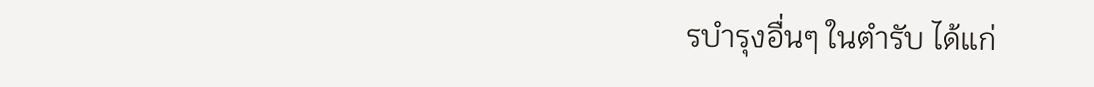รบำรุงอื่นๆ ในตำรับ ได้แก่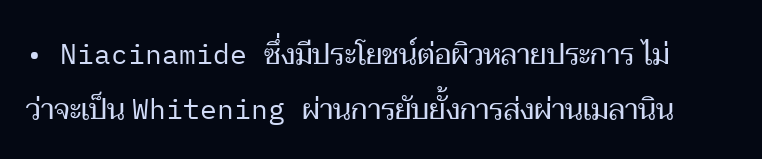• Niacinamide ซึ่งมีประโยชน์ต่อผิวหลายประการ ไม่ว่าจะเป็น Whitening ผ่านการยับยั้งการส่งผ่านเมลานิน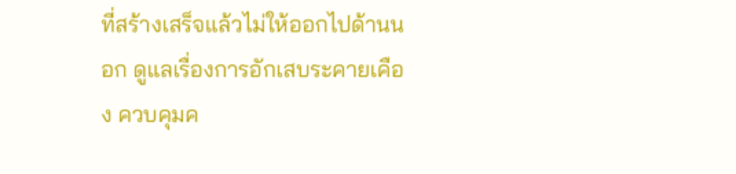ที่สร้างเสร็จแล้วไม่ให้ออกไปด้านนอก ดูแลเรื่องการอักเสบระคายเคือง ควบคุมค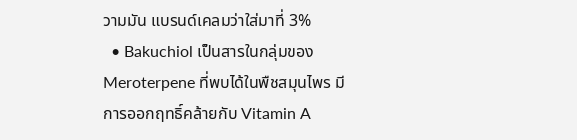วามมัน แบรนด์เคลมว่าใส่มาที่ 3%
  • Bakuchiol เป็นสารในกลุ่มของ Meroterpene ที่พบได้ในพืชสมุนไพร มีการออกฤทธิ์คล้ายกับ Vitamin A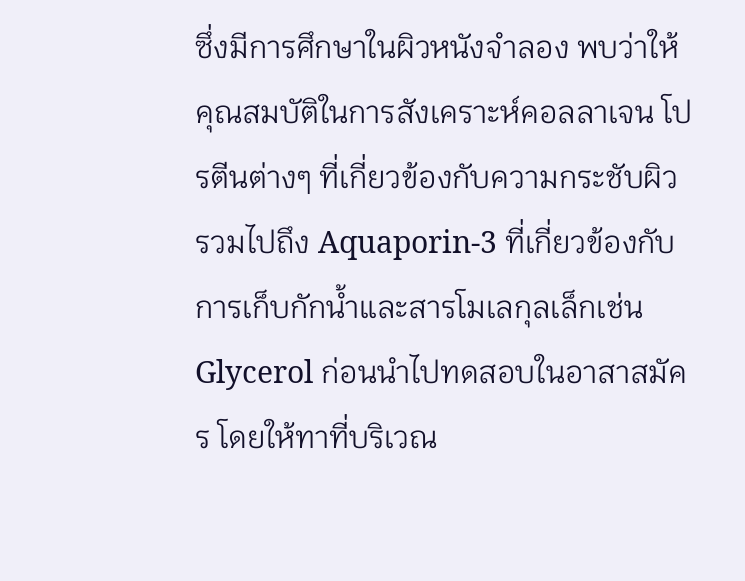ซึ่งมีการศึกษาในผิวหนังจำลอง พบว่าให้คุณสมบัติในการสังเคราะห์คอลลาเจน โปรตีนต่างๆ ที่เกี่ยวข้องกับความกระชับผิว รวมไปถึง Aquaporin-3 ที่เกี่ยวข้องกับการเก็บกักน้ำและสารโมเลกุลเล็กเช่น Glycerol ก่อนนำไปทดสอบในอาสาสมัคร โดยให้ทาที่บริเวณ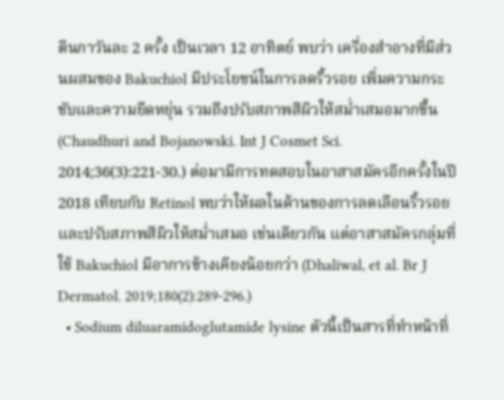ตีนกาวันละ 2 ครั้ง เป็นเวลา 12 อาทิตย์ พบว่า เครื่องสำอางที่มีส่วนผสมของ Bakuchiol มีประโยชน์ในการลดริ้วรอย เพิ่มความกระชับและความยืดหยุ่น รวมถึงปรับสภาพสีผิวให้สม่ำเสมอมากขึ้น (Chaudhuri and Bojanowski. Int J Cosmet Sci. 2014;36(3):221-30.) ต่อมามีการทดสอบในอาสาสมัครอีกครั้งในปี 2018 เทียบกับ Retinol พบว่าให้ผลในด้านของการลดเลือนริ้วรอย และปรับสภาพสีผิวให้สม่ำเสมอ เช่นเดียวกัน แต่อาสาสมัครกลุ่มที่ใช้ Bakuchiol มีอาการข้างเคียงน้อยกว่า (Dhaliwal, et al. Br J Dermatol. 2019;180(2):289-296.)
  • Sodium diluaramidoglutamide lysine ตัวนี้เป็นสารที่ทำหน้าที่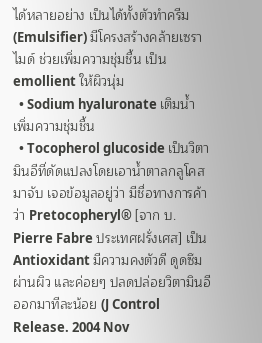ได้หลายอย่าง เป็นได้ทั้งตัวทำครีม (Emulsifier) มีโครงสร้างคล้ายเซราไมด์ ช่วยเพิ่มความชุ่มชื้น เป็น emollient ให้ผิวนุ่ม
  • Sodium hyaluronate เติมน้ำ เพิ่มความชุ่มชื้น
  • Tocopherol glucoside เป็นวิตามินอีที่ดัดแปลงโดยเอาน้ำตาลกลูโคสมาจับ เจอข้อมูลอยู่ว่า มีชื่อทางการค้าว่า Pretocopheryl® [จาก บ. Pierre Fabre ประเทศฝรั่งเศส] เป็น Antioxidant มีความคงตัวดี ดูดซึมผ่านผิว และค่อยๆ ปลดปล่อยวิตามินอีออกมาทีละน้อย (J Control Release. 2004 Nov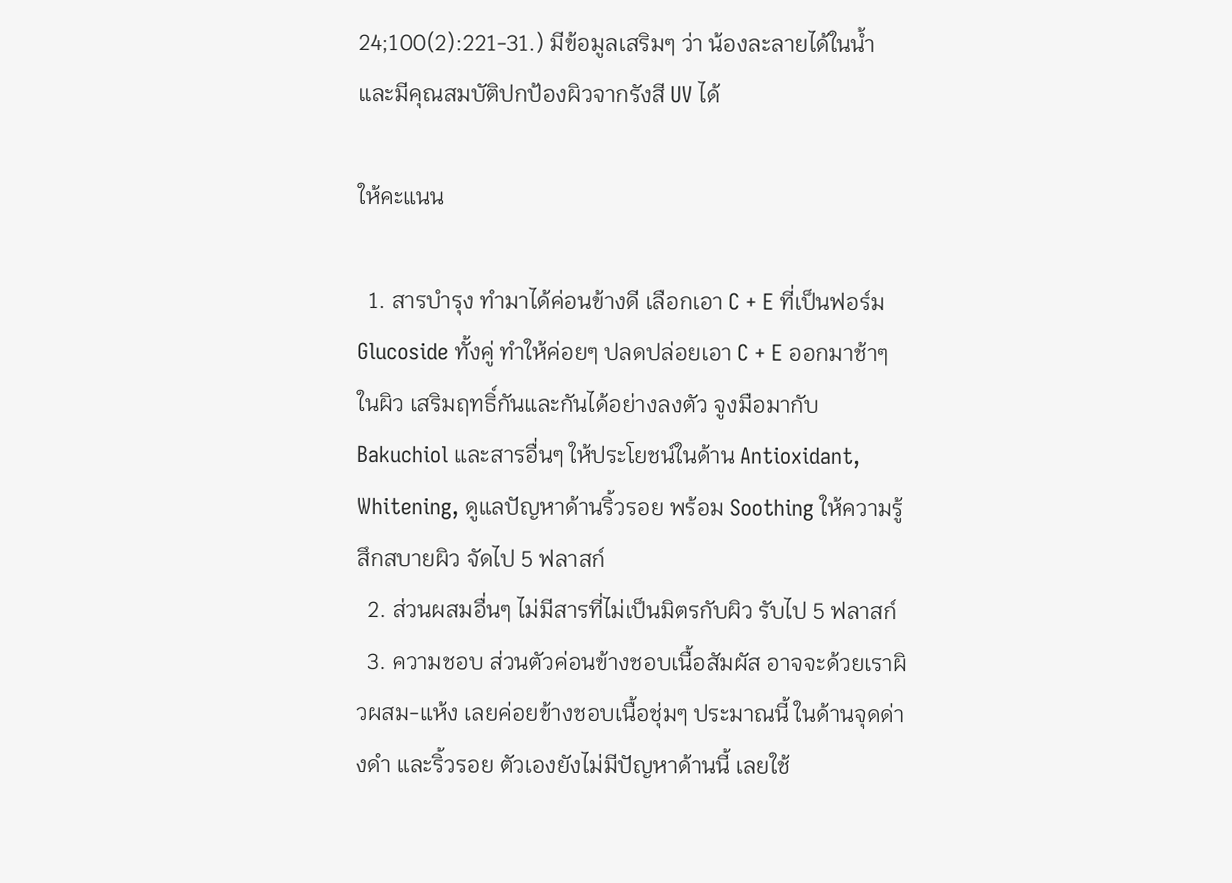24;100(2):221-31.) มีข้อมูลเสริมๆ ว่า น้องละลายได้ในน้ำ และมีคุณสมบัติปกป้องผิวจากรังสี UV ได้

ให้คะแนน

  1. สารบำรุง ทำมาได้ค่อนข้างดี เลือกเอา C + E ที่เป็นฟอร์ม Glucoside ทั้งคู่ ทำให้ค่อยๆ ปลดปล่อยเอา C + E ออกมาช้าๆ ในผิว เสริมฤทธิ์กันและกันได้อย่างลงตัว จูงมือมากับ Bakuchiol และสารอื่นๆ ให้ประโยชน์ในด้าน Antioxidant, Whitening, ดูแลปัญหาด้านริ้วรอย พร้อม Soothing ให้ความรู้สึกสบายผิว จัดไป 5 ฟลาสก์
  2. ส่วนผสมอื่นๆ ไม่มีสารที่ไม่เป็นมิตรกับผิว รับไป 5 ฟลาสก์
  3. ความชอบ ส่วนตัวค่อนข้างชอบเนื้อสัมผัส อาจจะด้วยเราผิวผสม-แห้ง เลยค่อยข้างชอบเนื้อชุ่มๆ ประมาณนี้ ในด้านจุดด่างดำ และริ้วรอย ตัวเองยังไม่มีปัญหาด้านนี้ เลยใช้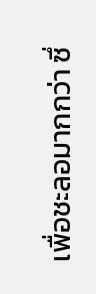เพื่อชะลอมากกว่า ซึ่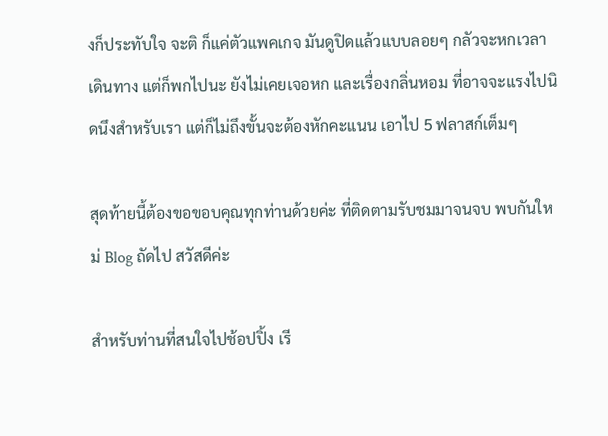งก็ประทับใจ จะติ ก็แค่ตัวแพคเกจ มันดูปิดแล้วแบบลอยๆ กลัวจะหกเวลาเดินทาง แต่ก็พกไปนะ ยังไม่เคยเจอหก และเรื่องกลิ่นหอม ที่อาจจะแรงไปนิดนึงสำหรับเรา แต่ก็ไม่ถึงขั้นจะต้องหักคะแนน เอาไป 5 ฟลาสก์เต็มๆ

สุดท้ายนี้ต้องขอขอบคุณทุกท่านด้วยค่ะ ที่ติดตามรับชมมาจนจบ พบกันใหม่ Blog ถัดไป สวัสดีค่ะ

สำหรับท่านที่สนใจไปช้อปปิ้ง เรี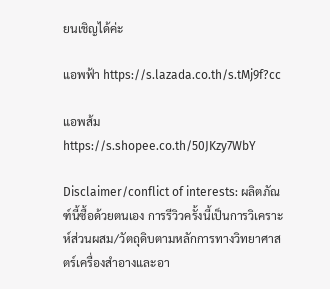ยนเชิญได้ค่ะ

แอพฟ้า https://s.lazada.co.th/s.tMj9f?cc

แอพส้ม https://s.shopee.co.th/50JKzy7WbY

Disclaimer/conflict of interests: ผลิตภัณฑ์นี้ซื้อด้วยตนเอง การรีวิวครั้งนี้เป็นการวิเคราะห์ส่วนผสม/วัตถุดิบตามหลักการทางวิทยาศาสตร์เครื่องสำอางและอา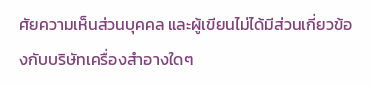ศัยความเห็นส่วนบุคคล และผู้เขียนไม่ได้มีส่วนเกี่ยวข้องกับบริษัทเครื่องสำอางใดๆ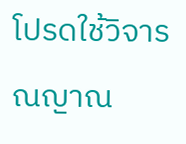โปรดใช้วิจารณญาณ